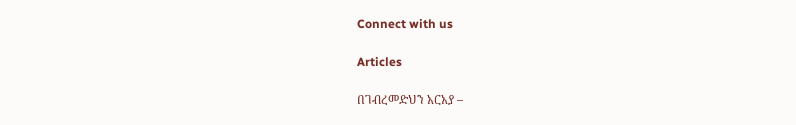Connect with us

Articles

በገብረመድህን አርአያ –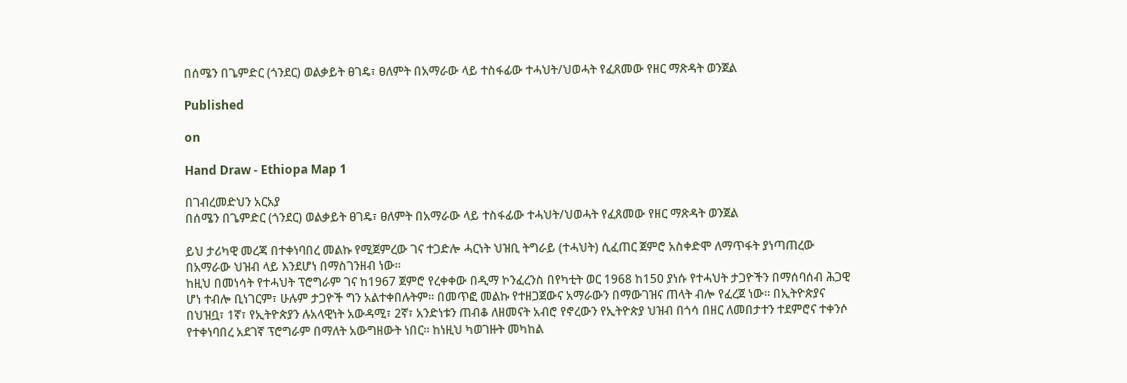በሰሜን በጌምድር (ጎንደር) ወልቃይት ፀገዴ፣ ፀለምት በአማራው ላይ ተስፋፊው ተሓህት/ህወሓት የፈጸመው የዘር ማጽዳት ወንጀል

Published

on

Hand Draw - Ethiopa Map 1

በገብረመድህን አርአያ
በሰሜን በጌምድር (ጎንደር) ወልቃይት ፀገዴ፣ ፀለምት በአማራው ላይ ተስፋፊው ተሓህት/ህወሓት የፈጸመው የዘር ማጽዳት ወንጀል

ይህ ታሪካዊ መረጃ በተቀነባበረ መልኩ የሚጀምረው ገና ተጋድሎ ሓርነት ህዝቢ ትግራይ (ተሓህት) ሲፈጠር ጀምሮ አስቀድሞ ለማጥፋት ያነጣጠረው በአማራው ህዝብ ላይ እንደሆነ በማስገንዘብ ነው።
ከዚህ በመነሳት የተሓህት ፕሮግራም ገና ከ1967 ጀምሮ የረቀቀው በዲማ ኮንፈረንስ በየካቲት ወር 1968 ከ150 ያነሱ የተሓህት ታጋዮችን በማሰባሰብ ሕጋዊ ሆነ ተብሎ ቢነገርም፣ ሁሉም ታጋዮች ግን አልተቀበሉትም። በመጥፎ መልኩ የተዘጋጀውና አማራውን በማውገዝና ጠላት ብሎ የፈረጀ ነው። በኢትዮጵያና በህዝቧ፣ 1ኛ፣ የኢትዮጵያን ሉአላዊነት አውዳሚ፣ 2ኛ፣ አንድነቱን ጠብቆ ለዘመናት አብሮ የኖረውን የኢትዮጵያ ህዝብ በጎሳ በዘር ለመበታተን ተደምሮና ተቀንሶ የተቀነባበረ አደገኛ ፕሮግራም በማለት አውግዘውት ነበር። ከነዚህ ካወገዙት መካከል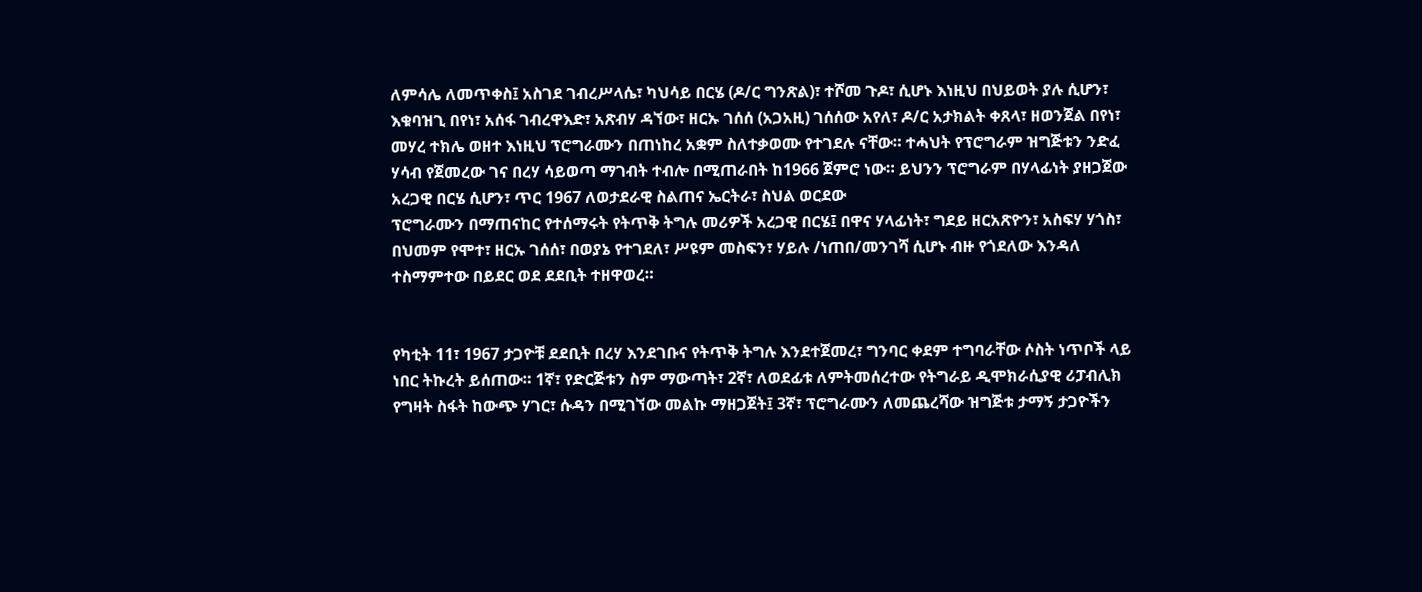ለምሳሌ ለመጥቀስ፤ አስገደ ገብረሥላሴ፣ ካህሳይ በርሄ (ዶ/ር ግንጽል)፣ ተሾመ ጉዶ፣ ሲሆኑ እነዚህ በህይወት ያሉ ሲሆን፣ እቁባዝጊ በየነ፣ አሰፋ ገብረዋእድ፣ አጽብሃ ዳኘው፣ ዘርኡ ገሰሰ (አጋአዚ) ገሰሰው አየለ፣ ዶ/ር አታክልት ቀጸላ፣ ዘወንጀል በየነ፣ መሃረ ተክሌ ወዘተ እነዚህ ፕሮግራሙን በጠነከረ አቋም ስለተቃወሙ የተገደሉ ናቸው። ተሓህት የፕሮግራም ዝግጅቱን ንድፈ ሃሳብ የጀመረው ገና በረሃ ሳይወጣ ማገብት ተብሎ በሚጠራበት ከ1966 ጀምሮ ነው። ይህንን ፕሮግራም በሃላፊነት ያዘጋጀው አረጋዊ በርሄ ሲሆን፣ ጥር 1967 ለወታደራዊ ስልጠና ኤርትራ፣ ስህል ወርደው
ፕሮግራሙን በማጠናከር የተሰማሩት የትጥቅ ትግሉ መሪዎች አረጋዊ በርሄ፤ በዋና ሃላፊነት፣ ግደይ ዘርአጽዮን፣ አስፍሃ ሃጎስ፣ በህመም የሞተ፣ ዘርኡ ገሰሰ፣ በወያኔ የተገደለ፣ ሥዩም መስፍን፣ ሃይሉ /ነጠበ/መንገሻ ሲሆኑ ብዙ የጎደለው እንዳለ ተስማምተው በይደር ወደ ደደቢት ተዘዋወረ።


የካቲት 11፣ 1967 ታጋዮቹ ደደቢት በረሃ እንደገቡና የትጥቅ ትግሉ እንደተጀመረ፣ ግንባር ቀደም ተግባራቸው ሶስት ነጥቦች ላይ ነበር ትኩረት ይሰጠው። 1ኛ፣ የድርጅቱን ስም ማውጣት፣ 2ኛ፣ ለወደፊቱ ለምትመሰረተው የትግራይ ዲሞክራሲያዊ ሪፓብሊክ የግዛት ስፋት ከውጭ ሃገር፣ ሱዳን በሚገኘው መልኩ ማዘጋጀት፤ 3ኛ፣ ፕሮግራሙን ለመጨረሻው ዝግጅቱ ታማኝ ታጋዮችን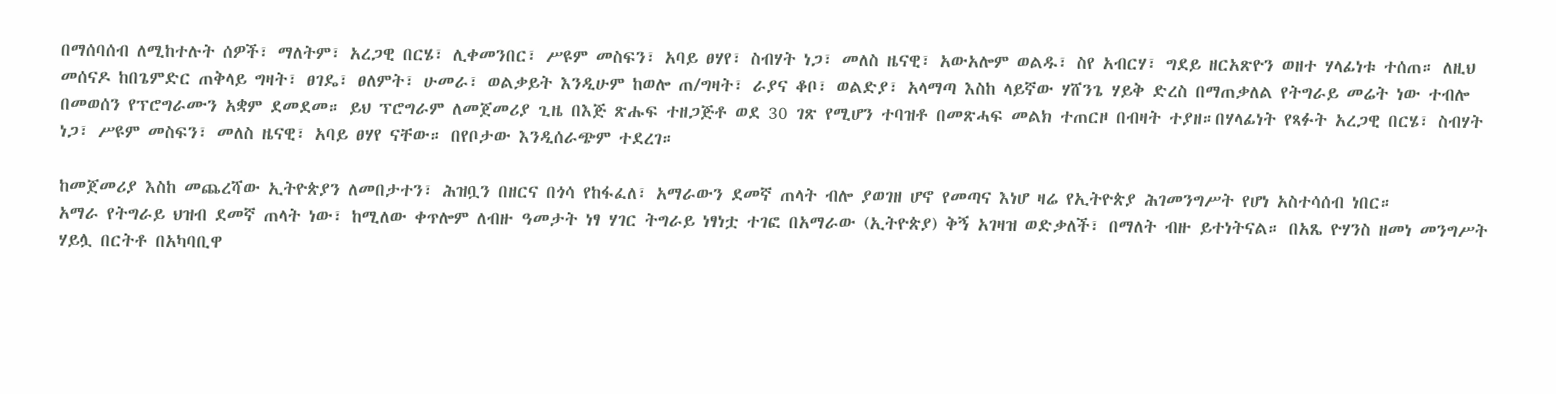በማሰባሰብ ለሚከተሉት ሰዎች፣ ማለትም፣ አረጋዊ በርሄ፣ ሊቀመንበር፣ ሥዩም መስፍን፣ አባይ ፀሃየ፣ ስብሃት ነጋ፣ መለስ ዜናዊ፣ አውአሎም ወልዱ፣ ስየ አብርሃ፣ ግደይ ዘርአጽዮን ወዘተ ሃላፊነቱ ተሰጠ። ለዚህ መሰናዶ ከበጌምድር ጠቅላይ ግዛት፣ ፀገዴ፣ ፀለምት፣ ሁመራ፣ ወልቃይት እንዲሁም ከወሎ ጠ/ግዛት፣ ራያና ቆቦ፣ ወልድያ፣ አላማጣ እስከ ላይኛው ሃሸንጌ ሃይቅ ድረስ በማጠቃለል የትግራይ መሬት ነው ተብሎ በመወሰን የፕሮግራሙን አቋም ደመደመ። ይህ ፕሮግራም ለመጀመሪያ ጊዜ በእጅ ጽሑፍ ተዘጋጅቶ ወደ 30 ገጽ የሚሆን ተባዝቶ በመጽሓፍ መልክ ተጠርዞ በብዛት ተያዘ።በሃላፊነት የጻፉት አረጋዊ በርሄ፣ ስብሃት ነጋ፣ ሥዩም መስፍን፣ መለስ ዜናዊ፣ አባይ ፀሃየ ናቸው። በየቦታው እንዲሰራጭም ተደረገ።

ከመጀመሪያ እስከ መጨረሻው ኢትዮጵያን ለመበታተን፣ ሕዝቧን በዘርና በጎሳ የከፋፈለ፣ አማራውን ደመኛ ጠላት ብሎ ያወገዘ ሆኖ የመጣና እነሆ ዛሬ የኢትዮጵያ ሕገመንግሥት የሆነ አስተሳሰብ ነበር።
አማራ የትግራይ ህዝብ ደመኛ ጠላት ነው፣ ከሚለው ቀጥሎም ለብዙ ዓመታት ነፃ ሃገር ትግራይ ነፃነቷ ተገፎ በአማራው (ኢትዮጵያ) ቅኝ አገዛዝ ወድቃለች፣ በማለት ብዙ ይተነትናል። በአጼ ዮሃንስ ዘመነ መንግሥት ሃይሏ በርትቶ በአካባቢዋ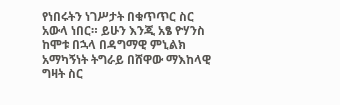የነበሩትን ነገሥታት በቁጥጥር ስር አውላ ነበር። ይሁን እንጂ አፄ ዮሃንስ ከሞቱ በኋላ በዳግማዊ ምኒልክ አማካኝነት ትግራይ በሸዋው ማእከላዊ ግዛት ስር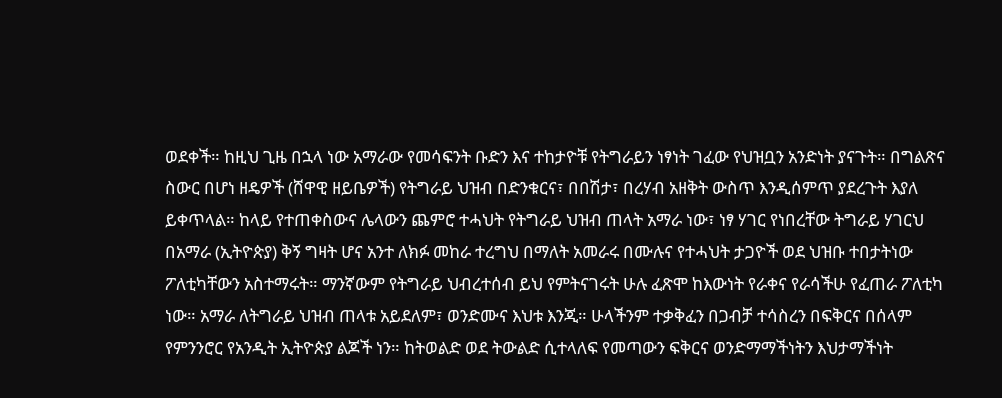ወደቀች። ከዚህ ጊዜ በኋላ ነው አማራው የመሳፍንት ቡድን እና ተከታዮቹ የትግራይን ነፃነት ገፈው የህዝቧን አንድነት ያናጉት። በግልጽና ስውር በሆነ ዘዴዎች (ሸዋዊ ዘይቤዎች) የትግራይ ህዝብ በድንቁርና፣ በበሽታ፣ በረሃብ አዘቅት ውስጥ እንዲሰምጥ ያደረጉት እያለ ይቀጥላል። ከላይ የተጠቀስውና ሌላውን ጨምሮ ተሓህት የትግራይ ህዝብ ጠላት አማራ ነው፣ ነፃ ሃገር የነበረቸው ትግራይ ሃገርህ በአማራ (ኢትዮጵያ) ቅኝ ግዛት ሆና አንተ ለክፉ መከራ ተረግህ በማለት አመራሩ በሙሉና የተሓህት ታጋዮች ወደ ህዝቡ ተበታትነው ፖለቲካቸውን አስተማሩት። ማንኛውም የትግራይ ህብረተሰብ ይህ የምትናገሩት ሁሉ ፈጽሞ ከእውነት የራቀና የራሳችሁ የፈጠራ ፖለቲካ ነው። አማራ ለትግራይ ህዝብ ጠላቱ አይደለም፣ ወንድሙና እህቱ እንጂ። ሁላችንም ተቃቅፈን በጋብቻ ተሳስረን በፍቅርና በሰላም የምንንሮር የአንዲት ኢትዮጵያ ልጆች ነን። ከትወልድ ወደ ትውልድ ሲተላለፍ የመጣውን ፍቅርና ወንድማማችነትን እህታማችነት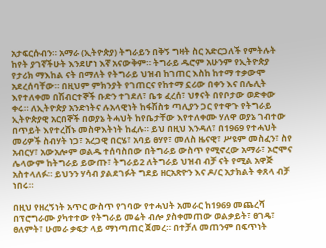አታፍርሱብን። አማራ (ኢትዮጵያ) ትግራይን በቅኝ ግዛት ስር አድርጋለች የምትሉት ከየት ያገኛችሁት እንደሆነ እኛ አናውቅም። ትግራይ ዱሮም አሁንም የኢትዮጵያ የታሪክ ማእከል ናት በማለት የትግራይ ህዝብ ከገጠር እስከ ከተማ ተቃውሞ አደረሰባቸው። በዚህም ምክንያት የገጠርና የከተማ ኗሪው በቀን እና በሌሊት እየተለቀመ በሽብርተኞች ቡድን ተገደለ፣ ቤቱ ፈረሰ፣ ህፃናት በየቦታው ወድቀው ቀሩ። ለኢትዮጵያ አንድነትና ሉአላዊነት ከፋሽስቱ ጣሊያን ጋር የተዋጉ የትግራይ ኢትዮጵያዊ አርበኞች በወያኔ ትሓህት ከየቤታቸው እየተለቀሙ ሃለዋ ወያኔ ገብተው በጥይት እየተረሸኑ መስዋእትነት ከፈሉ። ይህ በዚህ እንዳለ፣ በ1969 የተሓህት መሪዎች ስብሃት ነጋ፣ አረጋዊ በርሄ፣ አባይ ፀሃየ፣ መለስ ዜናዊ፣ ሥዩም መስፈን፣ ስየ አብርሃ፣ አውአሎም ወልዱ ተሰባስበው በትግራይ ውስጥ የሚኖረው አማራ፣ ኦሮሞና ሌላውም ከትግራይ ይውጡ፣ ትግራይ2 ለትግራይ ህዝብ ብቻ ናት የሚል አዋጅ አስተላለፉ። ይህንን ሃሳብ ያልደገፉት ግደይ ዘርአጽዮን እና ዶ/ር አታክልት ቀጸላ ብቻ ነበሩ።

በዚህ የዘረኝነት አጥር ውስጥ የገባው የተሓህት አመራር ከ1969 መጨረሻ በፕሮግራሙ ያካተተው የትግራይ መሬት ብሎ ያስቀመጠው ወልቃይት፣ ፀገዴ፣ ፀለምት፣ ሁመራ ቃፍታ ላይ ማነጣጠር ጀመረ። በተቻለ መጠንም በፍጥነት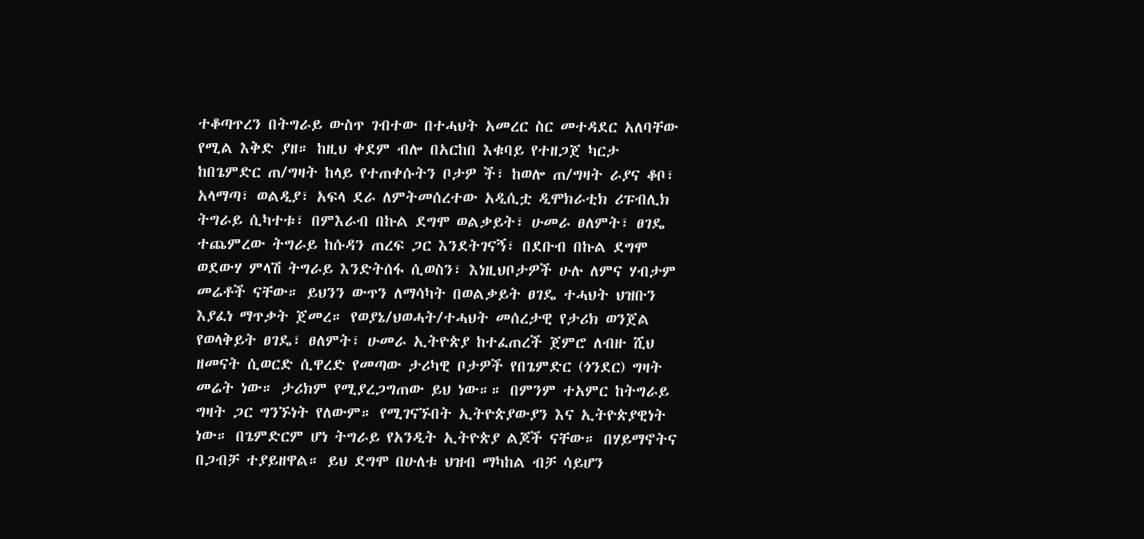ተቆጣጥረን በትግራይ ውስጥ ገብተው በተሓህት አመረር ስር መተዳደር አለባቸው የሚል እቅድ ያዘ። ከዚህ ቀደም ብሎ በአርከበ እቁባይ የተዘጋጀ ካርታ ከበጌምድር ጠ/ግዛት ከላይ የተጠቀሱትን ቦታዎ ች፣ ከወሎ ጠ/ግዛት ራያና ቆቦ፣ አላማጣ፣ ወልዲያ፣ አፍላ ደራ ለምትመሰረተው አዲሲቷ ዲሞክራቲክ ሪፑብሊክ ትግራይ ሲካተቱ፣ በምእራብ በኩል ደግሞ ወልቃይት፣ ሁመራ ፀለምት፣ ፀገዴ ተጨምረው ትግራይ ከሱዳን ጠረፍ ጋር እንደትገናኝ፣ በደቡብ በኩል ደግሞ ወደውሃ ምላሽ ትግራይ እንድትሰፋ ሲወስን፣ እነዚህቦታዎች ሁሉ ለምና ሃብታም መሬቶች ናቸው። ይህንን ውጥን ለማሳካት በወልቃይት ፀገዴ ተሓህት ህዝቡን እያፈነ ማጥቃት ጀመረ። የወያኔ/ህወሓት/ተሓህት መሰረታዊ የታሪክ ወንጀል የወላቅይት ፀገዴ፣ ፀለምት፣ ሁመራ ኢትዮጵያ ከተፈጠረች ጀምሮ ለብዙ ሺህ ዘመናት ሲወርድ ሲዋረድ የመጣው ታሪካዊ ቦታዎች የበጌምድር (ጎንደር) ግዛት መሬት ነው። ታሪክም የሚያረጋግጠው ይህ ነው።። በምንም ተአምር ከትግራይ ግዛት ጋር ግንኙነት የለውም። የሚገናኙበት ኢትዮጵያውያን እና ኢትዮጵያዊነት ነው። በጌምድርም ሆነ ትግራይ የአንዲት ኢትዮጵያ ልጆች ናቸው። በሃይማኖትና በጋብቻ ተያይዘዋል። ይህ ደግሞ በሁለቱ ህዝብ ማካከል ብቻ ሳይሆን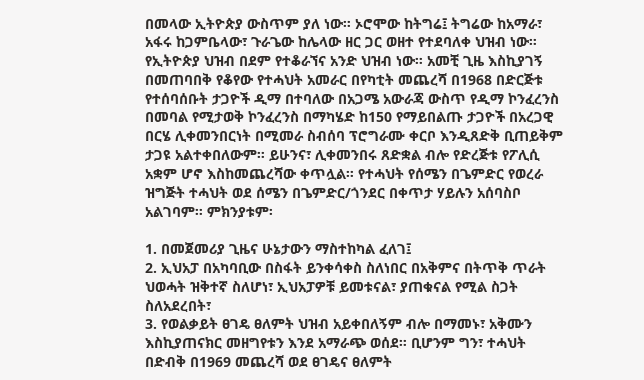በመላው ኢትዮጵያ ውስጥም ያለ ነው። ኦሮሞው ከትግሬ፤ ትግሬው ከአማራ፣ አፋሩ ከጋምቤላው፣ ጉራጌው ከሌላው ዘር ጋር ወዘተ የተደባለቀ ህዝብ ነው። የኢትዮጵያ ህዝብ በደም የተቆራኘና አንድ ህዝብ ነው። አመቺ ጊዜ እስኪያገኝ በመጠባበቅ የቆየው የተሓህት አመራር በየካቲት መጨረሻ በ1968 በድርጅቱ የተሰባሰቡት ታጋዮች ዲማ በተባለው በአጋሜ አውራጃ ውስጥ የዲማ ኮንፈረንስ በመባል የሚታወቅ ኮንፈረንስ በማካሄድ ከ150 የማይበልጡ ታጋዮች በአረጋዊ በርሄ ሊቀመንበርነት በሚመራ ስብሰባ ፕሮግራሙ ቀርቦ እንዲጸድቅ ቢጠይቅም ታጋዩ አልተቀበለውም። ይሁንና፣ ሊቀመንበሩ ጸድቋል ብሎ የድረጅቱ የፖሊሲ አቋም ሆኖ እስከመጨረሻው ቀጥሏል። የተሓህት የሰሜን በጌምድር የወረራ ዝግጅት ተሓህት ወደ ሰሜን በጌምድር/ጎንደር በቀጥታ ሃይሉን አሰባስቦ አልገባም። ምክንያቱም፡

1. በመጀመሪያ ጊዜና ሁኔታውን ማስተከካል ፈለገ፤
2. ኢህአፓ በአካባቢው በስፋት ይንቀሳቀስ ስለነበር በአቅምና በትጥቅ ጥራት ህወሓት ዝቅተኛ ስለሆነ፣ ኢህአፓዎቹ ይመቱናል፣ ያጠቁናል የሚል ስጋት ስለአደረበት፣
3. የወልቃይት ፀገዴ ፀለምት ህዝብ አይቀበለኝም ብሎ በማመኑ፣ አቅሙን እስኪያጠናክር መዘግየቱን እንደ አማራጭ ወሰደ። ቢሆንም ግን፣ ተሓህት በድብቅ በ1969 መጨረሻ ወደ ፀገዴና ፀለምት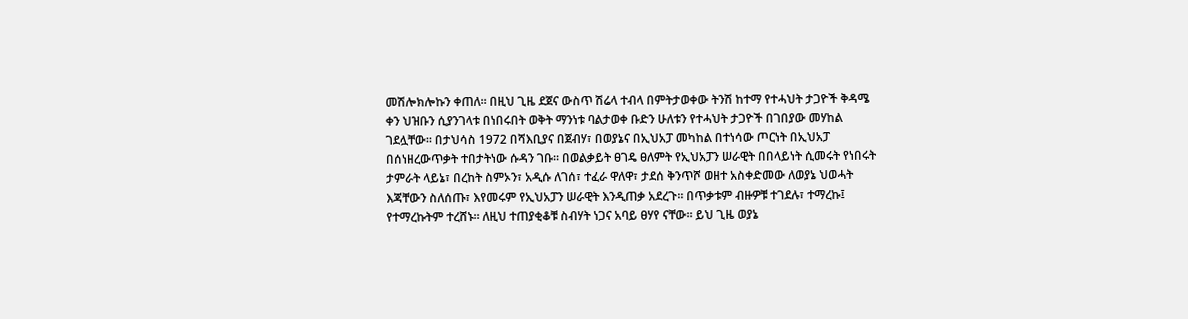መሽሎክሎኩን ቀጠለ። በዚህ ጊዜ ደጀና ውስጥ ሽሬላ ተብላ በምትታወቀው ትንሽ ከተማ የተሓህት ታጋዮች ቅዳሜ ቀን ህዝቡን ሲያንገላቱ በነበሩበት ወቅት ማንነቱ ባልታወቀ ቡድን ሁለቱን የተሓህት ታጋዮች በገበያው መሃከል ገደሏቸው። በታህሳስ 1972 በሻእቢያና በጀብሃ፣ በወያኔና በኢህአፓ መካከል በተነሳው ጦርነት በኢህአፓ በሰነዘረውጥቃት ተበታትነው ሱዳን ገቡ። በወልቃይት ፀገዴ ፀለምት የኢህአፓን ሠራዊት በበላይነት ሲመሩት የነበሩት ታምራት ላይኔ፣ በረከት ስምኦን፣ አዲሱ ለገሰ፣ ተፈራ ዋለዋ፣ ታደሰ ቅንጥሾ ወዘተ አስቀድመው ለወያኔ ህወሓት እጃቸውን ስለሰጡ፣ እየመሩም የኢህአፓን ሠራዊት እንዲጠቃ አደረጉ። በጥቃቱም ብዙዎቹ ተገደሉ፣ ተማረኩ፤ የተማረኩትም ተረሸኑ። ለዚህ ተጠያቂቆቹ ስብሃት ነጋና አባይ ፀሃየ ናቸው። ይህ ጊዜ ወያኔ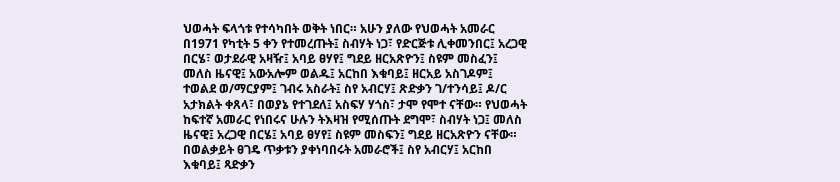ህወሓት ፍላጎቱ የተሳካበት ወቅት ነበር። አሁን ያለው የህወሓት አመራር በ1971 የካቲት 5 ቀን የተመረጡት፤ ስብሃት ነጋ፣ የድርጅቱ ሊቀመንበር፤ አረጋዊ በርሄ፣ ወታደራዊ አዛዥ፤ አባይ ፀሃየ፤ ግደይ ዘርአጽዮን፤ ስዩም መስፈን፤ መለስ ዜናዊ፤ አውአሎም ወልዱ፤ አርከበ እቁባይ፤ ዘርአይ አስገዶም፤ ተወልደ ወ/ማርያም፤ ገብሩ አስራት፤ ስየ አብርሃ፤ ጽድቃን ገ/ተንሳይ፤ ዶ/ር አታክልት ቀጸላ፣ በወያኔ የተገደለ፤ አስፍሃ ሃጎስ፣ ታሞ የሞተ ናቸው። የህወሓት ከፍተኛ አመራር የነበሩና ሁሉን ትእዛዝ የሚሰጡት ደግሞ፣ ስብሃት ነጋ፤ መለስ ዜናዊ፤ አረጋዊ በርሄ፤ አባይ ፀሃየ፤ ስዩም መስፍን፤ ግደይ ዘርአጽዮን ናቸው። በወልቃይት ፀገዴ ጥቃቱን ያቀነባበሩት አመራሮች፤ ስየ አብርሃ፤ አርከበ እቁባይ፤ ጻድቃን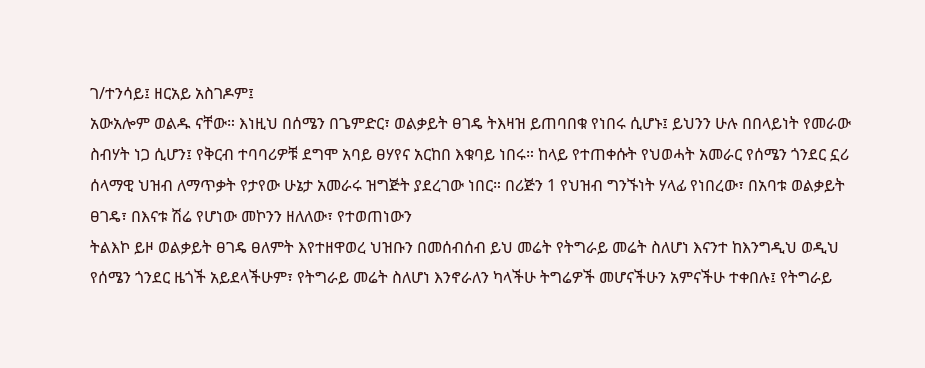ገ/ተንሳይ፤ ዘርአይ አስገዶም፤
አውአሎም ወልዱ ናቸው። እነዚህ በሰሜን በጌምድር፣ ወልቃይት ፀገዴ ትእዛዝ ይጠባበቁ የነበሩ ሲሆኑ፤ ይህንን ሁሉ በበላይነት የመራው ስብሃት ነጋ ሲሆን፤ የቅርብ ተባባሪዎቹ ደግሞ አባይ ፀሃየና አርከበ እቁባይ ነበሩ። ከላይ የተጠቀሱት የህወሓት አመራር የሰሜን ጎንደር ኗሪ ሰላማዊ ህዝብ ለማጥቃት የታየው ሁኔታ አመራሩ ዝግጅት ያደረገው ነበር። በሪጅን 1 የህዝብ ግንኙነት ሃላፊ የነበረው፣ በአባቱ ወልቃይት ፀገዴ፣ በእናቱ ሽሬ የሆነው መኮንን ዘለለው፣ የተወጠነውን
ትልእኮ ይዞ ወልቃይት ፀገዴ ፀለምት እየተዘዋወረ ህዝቡን በመሰብሰብ ይህ መሬት የትግራይ መሬት ስለሆነ እናንተ ከእንግዲህ ወዲህ የሰሜን ጎንደር ዜጎች አይደላችሁም፣ የትግራይ መሬት ስለሆነ እንኖራለን ካላችሁ ትግሬዎች መሆናችሁን አምናችሁ ተቀበሉ፤ የትግራይ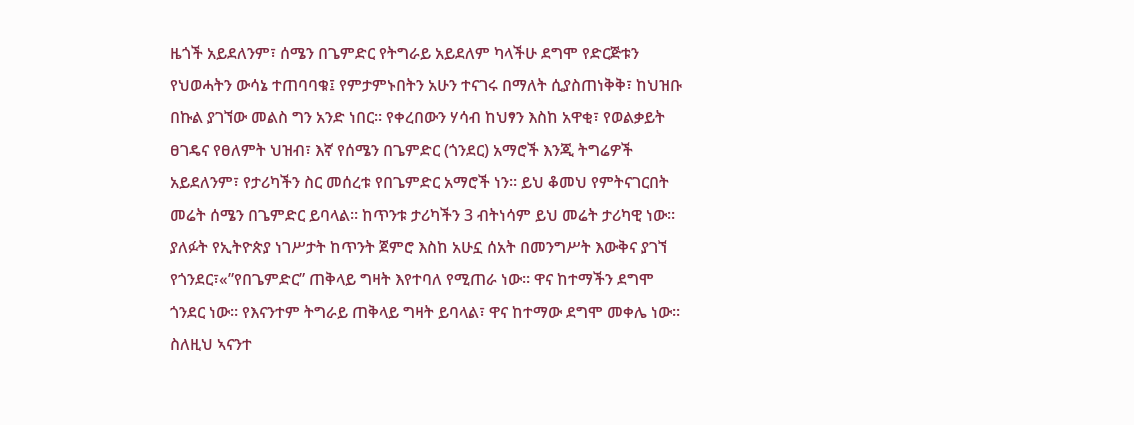ዜጎች አይደለንም፣ ሰሜን በጌምድር የትግራይ አይደለም ካላችሁ ደግሞ የድርጅቱን የህወሓትን ውሳኔ ተጠባባቁ፤ የምታምኑበትን አሁን ተናገሩ በማለት ሲያስጠነቅቅ፣ ከህዝቡ በኩል ያገኘው መልስ ግን አንድ ነበር። የቀረበውን ሃሳብ ከህፃን እስከ አዋቂ፣ የወልቃይት ፀገዴና የፀለምት ህዝብ፣ እኛ የሰሜን በጌምድር (ጎንደር) አማሮች እንጂ ትግሬዎች አይደለንም፣ የታሪካችን ስር መሰረቱ የበጌምድር አማሮች ነን። ይህ ቆመህ የምትናገርበት መሬት ሰሜን በጌምድር ይባላል። ከጥንቱ ታሪካችን 3 ብትነሳም ይህ መሬት ታሪካዊ ነው። ያለፉት የኢትዮጵያ ነገሥታት ከጥንት ጀምሮ እስከ አሁኗ ሰአት በመንግሥት እውቅና ያገኘ የጎንደር፣«”የበጌምድር” ጠቅላይ ግዛት እየተባለ የሚጠራ ነው። ዋና ከተማችን ደግሞ ጎንደር ነው። የእናንተም ትግራይ ጠቅላይ ግዛት ይባላል፣ ዋና ከተማው ደግሞ መቀሌ ነው። ስለዚህ ኣናንተ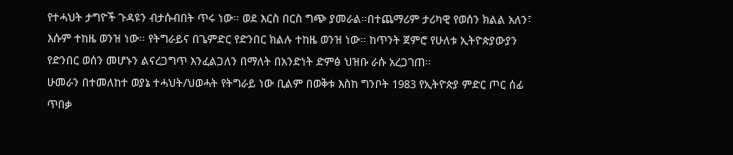የተሓህት ታግዮች ጉዳዩን ብታሱብበት ጥሩ ነው። ወደ እርስ በርስ ግጭ ያመራል።በተጨማሪም ታሪካዊ የወሰን ክልል አለን፣ እሱም ተከዜ ወንዝ ነው። የትግራይና በጌምድር የድንበር ክልሉ ተከዜ ወንዝ ነው። ከጥንት ጀምሮ የሁለቱ ኢትዮጵያውያን የድንበር ወሰን መሆኑን ልናረጋግጥ እንፈልጋለን በማለት በአንድነት ድምፅ ህዝቡ ራሱ አረጋገጠ።
ሁመራን በተመለከተ ወያኔ ተሓህት/ህወሓት የትግራይ ነው ቢልም በወቅቱ እስከ ግንቦት 1983 የኢትዮጵያ ምድር ጦር ሰፊ ጥበቃ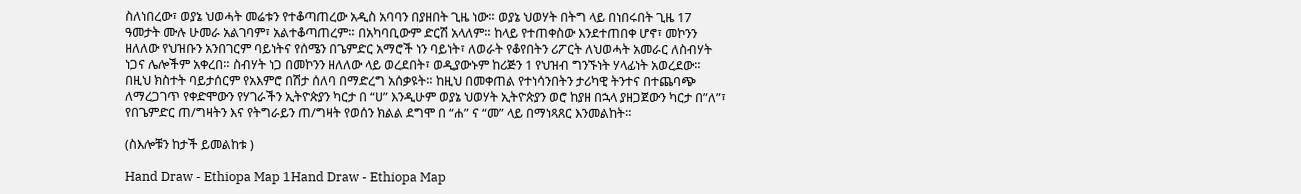ስለነበረው፣ ወያኔ ህወሓት መሬቱን የተቆጣጠረው አዲስ አባባን በያዘበት ጊዜ ነው። ወያኔ ህወሃት በትግ ላይ በነበሩበት ጊዜ 17 ዓመታት ሙሉ ሁመራ አልገባም፣ አልተቆጣጠረም። በአካባቢውም ድርሽ አላለም። ከላይ የተጠቀስው እንደተጠበቀ ሆኖ፣ መኮንን ዘለለው የህዝቡን አንበገርም ባይነትና የሰሜን በጌምድር አማሮች ነን ባይነት፣ ለወራት የቆየበትን ሪፖርት ለህወሓት አመራር ለስብሃት ነጋና ሌሎችም አቀረበ። ስብሃት ነጋ በመኮንን ዘለለው ላይ ወረደበት፣ ወዲያውኑም ከሪጅን 1 የህዝብ ግንኙነት ሃላፊነት አወረደው። በዚህ ክስተት ባይታሰርም የአእምሮ በሽታ ሰለባ በማድረግ አሰቃዩት። ከዚህ በመቀጠል የተነሳንበትን ታሪካዊ ትንተና በተጨባጭ ለማረጋገጥ የቀድሞውን የሃገራችን ኢትዮጵያን ካርታ በ “ሀ” እንዲሁም ወያኔ ህወሃት ኢትዮጵያን ወሮ ከያዘ በኋላ ያዘጋጀውን ካርታ በ”ለ”፣ የበጌምድር ጠ/ግዛትን እና የትግራይን ጠ/ግዛት የወሰን ክልል ደግሞ በ “ሐ” ና “መ” ላይ በማነጻጸር እንመልከት።

(ስእሎቹን ከታች ይመልከቱ )

Hand Draw - Ethiopa Map 1Hand Draw - Ethiopa Map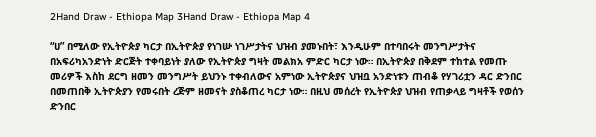2Hand Draw - Ethiopa Map 3Hand Draw - Ethiopa Map 4

“ሀ” በሚለው የኢትዮጵያ ካርታ በኢትዮጵያ የነገሡ ነገሥታትና ህዝብ ያመኑበት፣ እንዲሁም በተባበሩት መንግሥታትና በአፍሪካአንድነት ድርጅት ተቀባይነት ያለው የኢትዮጵያ ግዛት መልክአ ምድር ካርታ ነው። በኢትዮጵያ በቅደም ተከተል የመጡ መሪዎች እስከ ደርግ ዘመን መንግሥት ይህንኑ ተቀብለውና አምነው ኢትዮጵያና ህዝቧ አንድነቱን ጠብቆ የሃገሪቷን ዳር ድንበር በመጠበቅ ኢትዮጵያን የመሩበት ረጅም ዘመናት ያስቆጠረ ካርታ ነው። በዚህ መሰረት የኢትዮጵያ ህዝብ የጠቃላይ ግዛቶች የወሰን ድንበር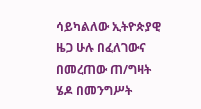ሳይካልለው ኢትዮጵያዊ ዜጋ ሁሉ በፈለገውና በመረጠው ጠ/ግዛት ሄዶ በመንግሥት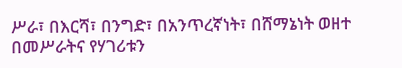ሥራ፣ በእርሻ፣ በንግድ፣ በአንጥረኛነት፣ በሸማኔነት ወዘተ በመሥራትና የሃገሪቱን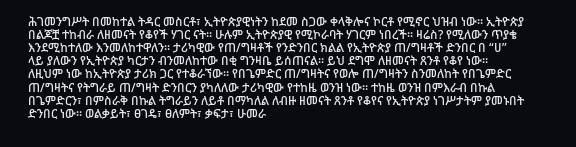ሕገመንግሥት በመከተል ትዳር መስርቶ፣ ኢትዮጵያዊነትን ከደመ ስጋው ቀላቅሎና ኮርቶ የሚኖር ህዝብ ነው። ኢትዮጵያ በልጆቿ ተከብራ ለዘመናት የቆየች ሃገር ናት። ሁሉም ኢትዮጵያዊ የሚኮራባት ሃገርም ነበረች። ዛሬስ? የሚለውን ጥያቄ እንደሚከተለው እንመለከተዋለን። ታሪካዊው የጠ/ግዛቶች የንድንበር ክልል የኢትዮጵያ ጠ/ግዛቶች ድንበር በ “ሀ” ላይ ያለውን የኢትዮጵያ ካርታን ብንመለከተው በቂ ግንዛቤ ይሰጠናል። ይህ ደግሞ ለዘመናት ጸንቶ የቆየ ነው። ለዚህም ነው ከኢትዮጵያ ታሪክ ጋር የተቆራኘው። የበጌምድር ጠ/ግዛትና የወሎ ጠ/ግዛትን ስንመለከት የበጌምድር ጠ/ግዛትና የትግራይ ጠ/ግዛት ድንበርን ያካለለው ታሪካዊው የተከዜ ወንዝ ነው። ተከዜ ወንዝ በምእራብ በኩል በጌምድርን፣ በምስራቅ በኩል ትግራይን ለይቶ በማካለል ለብዙ ዘመናት ጸንቶ የቆየና የኢትዮጵያ ነገሥታትም ያመኑበት ድንበር ነው። ወልቃይት፣ ፀገዴ፣ ፀለምት፣ ቃፍታ፣ ሁመራ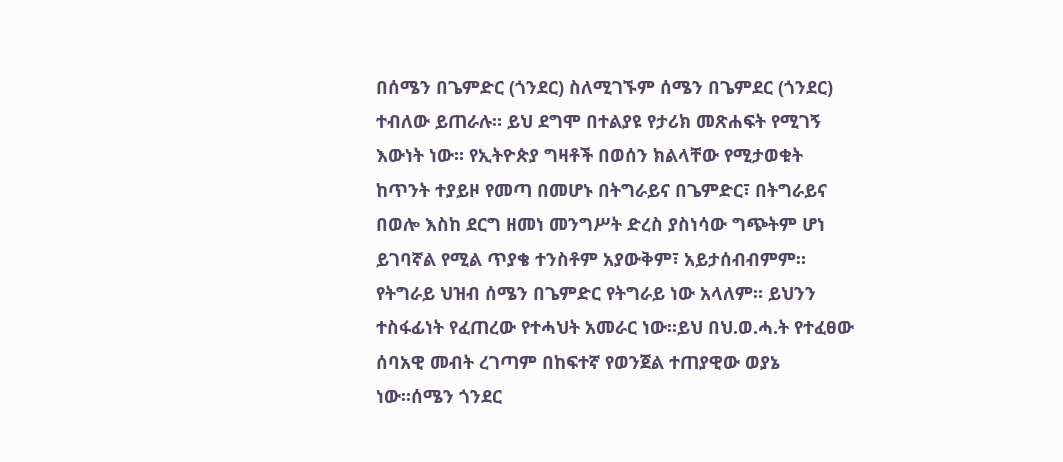በሰሜን በጌምድር (ጎንደር) ስለሚገኙም ሰሜን በጌምደር (ጎንደር) ተብለው ይጠራሉ። ይህ ደግሞ በተልያዩ የታሪክ መጽሐፍት የሚገኝ እውነት ነው። የኢትዮጵያ ግዛቶች በወሰን ክልላቸው የሚታወቁት ከጥንት ተያይዞ የመጣ በመሆኑ በትግራይና በጌምድር፣ በትግራይና በወሎ እስከ ደርግ ዘመነ መንግሥት ድረስ ያስነሳው ግጭትም ሆነ ይገባኛል የሚል ጥያቄ ተንስቶም አያውቅም፣ አይታሰብብምም። የትግራይ ህዝብ ሰሜን በጌምድር የትግራይ ነው አላለም። ይህንን ተስፋፊነት የፈጠረው የተሓህት አመራር ነው።ይህ በህ.ወ.ሓ.ት የተፈፀው ሰባአዊ መብት ረገጣም በከፍተኛ የወንጀል ተጠያዊው ወያኔ ነው።ሰሜን ጎንደር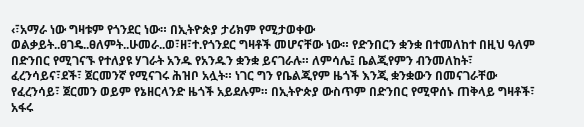‹፣አማራ ነው ግዛቱም የጎንደር ነው። በኢትዮጵያ ታሪክም የሚታወቀው ወልቃይት..ፀገዴ..ፀለምት..ሁመራ..ወ፣ዘ፣ተ.የጎንደር ግዛቶች መሆናቸው ነው። የድንበርን ቋንቋ በተመለከተ በዚህ ዓለም በድንበር የሚገናኙ የተለያዩ ሃገራት አንዱ የአንዱን ቋንቋ ይናገራሉ። ለምሳሌ፤ ቤልጂየምን ብንመለከት፣ ፈረንሳይና፣ደች፣ ጀርመንኛ የሚናገሩ ሕዝቦ አሏት። ነገር ግን የቤልጂየም ዜጎች እንጂ ቋንቋውን በመናገራቸው የፈረንሳይ፣ ጀርመን ወይም የኔዘርላንድ ዜጎች አይደሉም። በኢትዮጵያ ውስጥም በድንበር የሚዋሰኑ ጠቅላይ ግዛቶች፣ አፋሩ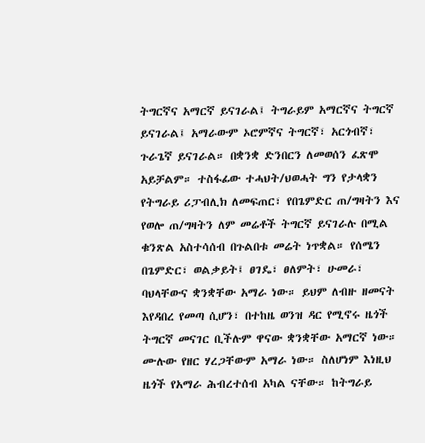ትግርኛና አማርኛ ይናገራል፤ ትግራይም አማርኛና ትግርኛ ይናገራል፤ አማራውም ኦሮምኛና ትግርኛ፣ አርጎብኛ፣ ጉራጌኛ ይናገራል። በቋንቋ ድንበርን ለመወሰን ፈጽሞ አይቻልም። ተስፋፊው ተሓህት/ህወሓት ግን የታላቋን የትግራይ ሪፓብሊክ ለመፍጠር፣ የበጌምድር ጠ/ግዛትን እና የወሎ ጠ/ግዛትን ለም መሬቶች ትግርኛ ይናገራሉ በሚል ቁንጽል አስተሳሰብ በጉልበቱ መሬት ነጥቋል። የሰሜን በጌምድር፣ ወልቃይት፤ ፀገዴ፣ ፀለምት፣ ሁመራ፣ ባህላቸውና ቋንቋቸው አማራ ነው። ይህም ለብዙ ዘመናት እየዳበረ የመጣ ሲሆን፣ በተከዜ ወንዝ ዳር የሚኖሩ ዜጎች ትግርኛ መናገር ቢችሉም ዋናው ቋንቋቸው አማርኛ ነው። ሙሉው የዘር ሃረጋቸውም አማራ ነው። ስለሆነም እነዚህ ዜጎች የአማራ ሕብረተሰብ አካል ናቸው። ከትግራይ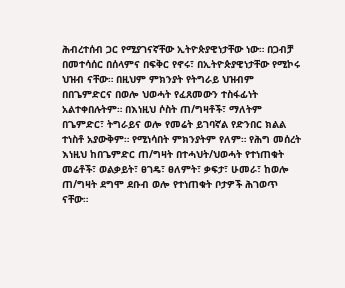ሕብረተሰብ ጋር የሚያገናኛቸው ኢትዮጵያዊነታቸው ነው። በጋብቻ በመተሳሰር በሰላምና በፍቅር የኖሩ፣ በኢትዮጵያዊነታቸው የሚኮሩ ህዝብ ናቸው። በዚህም ምክንያት የትግራይ ህዝብም በበጌምድርና በወሎ ህወሓት የፈጸመውን ተስፋፊነት አልተቀበሉትም። በእነዚህ ሶስት ጠ/ግዛቶች፣ ማለትም በጌምድር፣ ትግራይና ወሎ የመሬት ይገባኛል የድንበር ክልል ተነስቶ አያውቅም። የሚነሳበት ምክንያትም የለም። የሕግ መሰረት እነዚህ ከበጌምድር ጠ/ግዛት በተሓህት/ህወሓት የተነጠቁት መሬቶች፣ ወልቃይት፣ ፀገዴ፣ ፀለምት፣ ቃፍታ፣ ሁመራ፣ ከወሎ ጠ/ግዛት ደግሞ ደቡብ ወሎ የተነጠቁት ቦታዎች ሕገወጥ ናቸው።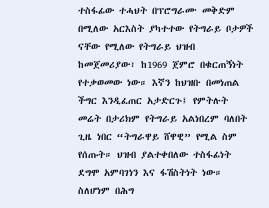ተስፋፊው ተሓህት በፕሮግራሙ መቅድም በሚለው አርእስት ያካተተው የትግራይ ቦታዎች ናቸው የሚለው የትግራይ ህዝብ ከመጀመሪያው፣ ከ1969 ጀምሮ በቁርጠኝነት የተቃወመው ነው። እኛን ከህዝቡ በመነጠል ችግር እንዲፈጠር አታድርጉ፤ የምትሉት መሬት በታሪክም የትግራይ አልነበረም ባለበት ጊዜ ነበር “ትግራዋይ ሸዋዊ” የሚል ስም የሰጡት። ህዝብ ያልተቀበለው ተስፋፊነት ደግሞ አምባገነን እና ፋሽስትነት ነው። ስለሆነም በሕግ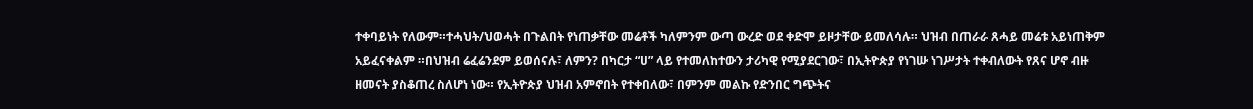ተቀባይነት የለውም።ተሓህት/ህወሓት በጉልበት የነጠቃቸው መሬቶች ካለምንም ውጣ ውረድ ወደ ቀድሞ ይዞታቸው ይመለሳሉ። ህዝብ በጠራራ ጸሓይ መሬቱ አይነጠቅም አይፈናቀልም ።በህዝብ ሬፈሬንደም ይወሰናሉ፣ ለምን? በካርታ “ሀ” ላይ የተመለከተውን ታሪካዊ የሚያደርገው፣ በኢትዮጵያ የነገሡ ነገሥታት ተቀብለውት የጸና ሆኖ ብዙ ዘመናት ያስቆጠረ ስለሆነ ነው። የኢትዮጵያ ህዝብ አምኖበት የተቀበለው፣ በምንም መልኩ የድንበር ግጭትና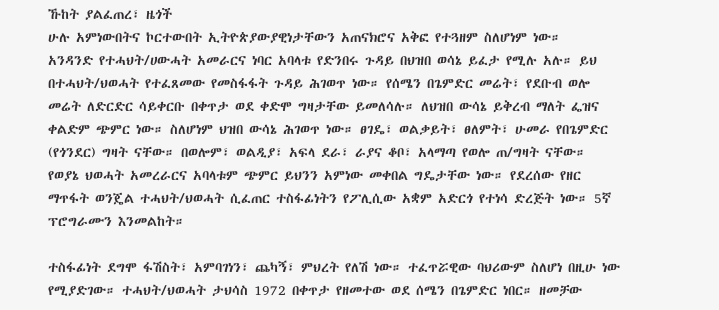ኹከት ያልፈጠረ፣ ዜጎች
ሁሉ አምነውበትና ኮርተውበት ኢትዮጵያውያዊነታቸውን አጠናክሮና አቅፎ የተጓዘም ስለሆነም ነው።
አንዳንድ የተሓህት/ሀውሓት አመራርና ነባር አባላቱ የድንበሩ ጉዳይ በህዝበ ወሳኔ ይፈታ የሚሉ አሉ። ይህ በተሓህት/ህወሓት የተፈጸመው የመስፋፋት ጉዳይ ሕገወጥ ነው። የሰሜን በጌምድር መሬት፣ የደቡብ ወሎ መሬት ለድርድር ሳይቀርቡ በቀጥታ ወደ ቀድሞ ግዛታቸው ይመለሳሉ። ለህዝበ ውሳኔ ይቅረብ ማለት ፌዝና ቀልድም ጭምር ነው። ስለሆነም ህዝበ ውሳኔ ሕገወጥ ነው። ፀገዴ፣ ወልቃይት፣ ፀለምት፣ ሁመራ የበጌምድር (የጎንደር) ግዛት ናቸው። በወሎም፣ ወልዲያ፣ አፍላ ደራ፣ ራያና ቆቦ፣ አላማጣ የወሎ ጠ/ግዛት ናቸው። የወያኔ ህወሓት አመረራርና አባላቱም ጭምር ይህንን አምነው መቀበል ግዴታቸው ነው። የደረሰው የዘር ማጥፋት ወንጄል ተሓህት/ህወሓት ሲፈጠር ተስፋፊነትን የፖሊሲው አቋም አድርጎ የተነሳ ድረጅት ነው። 5ኛ ፕሮግራሙን እንመልከት።

ተስፋፊነት ደግሞ ፋሽስት፣ አምባገነን፣ ጨካኝ፣ ምህረት የለሽ ነው። ተፈጥሯዊው ባህሪውም ስለሆነ በዚሁ ነው የሚያድገው። ተሓህት/ህወሓት ታህሳስ 1972 በቀጥታ የዘመተው ወደ ሰሜን በጌምድር ነበር። ዘመቻው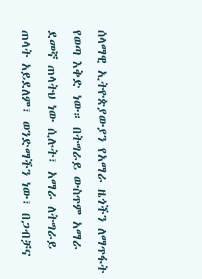ሰላማዊ ኢትዮጵያውያን የአማራ ዜጎችን ለማጥፋት የወጣ እቅድ ነው። በትግራይ ውስጥም አማራ ደመኛ ጠላትህ ነው ሲሉት፣ አማራ ለትግራይ ጠላት አይደለም፣ ወንድማችን ነው፣ በጋብቻና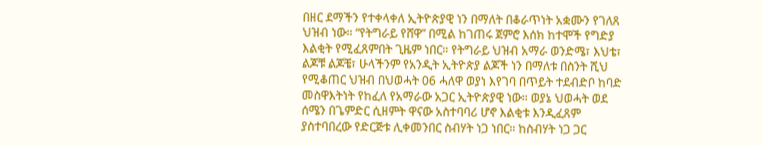በዘር ደማችን የተቀላቀለ ኢትዮጵያዊ ነን በማለት በቆራጥነት አቋሙን የገለጸ ህዝብ ነው። “የትግራይ የሸዋ” በሚል ከገጠሩ ጀምሮ እሰክ ከተሞች የግድያ እልቂት የሚፈጸምበት ጊዜም ነበር። የትግራይ ህዝብ አማራ ወንድሜ፣ እህቴ፣ ልጆቹ ልጆቼ፣ ሁላችንም የአንዲት ኢትዮጵያ ልጆች ነን በማለቱ በስንት ሺህ የሚቆጠር ህዝብ በህወሓት 06 ሓለዋ ወያነ እየገባ በጥይት ተደብድቦ ከባድ መስዋእትነት የከፈለ የአማራው አጋር ኢትዮጵያዊ ነው። ወያኔ ህወሓት ወደ ሰሜን በጌምድር ሲዘምት ዋናው አስተባባሪ ሆኖ እልቂቱ እንዲፈጸም ያስተባበረው የድርጅቱ ሊቀመንበር ስብሃት ነጋ ነበር። ከስብሃት ነጋ ጋር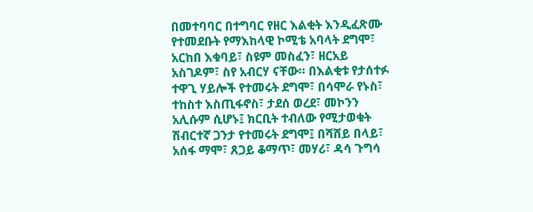በመተባባር በተግባር የዘር እልቂት እንዲፈጽሙ የተመደቡት የማእከላዊ ኮሚቴ አባላት ደግሞ፣ አርከበ እቁባይ፣ ስዩም መስፈን፣ ዘርአይ አስገዶም፣ ስየ አብርሃ ናቸው። በእልቂቱ የታሰተፉ ተዋጊ ሃይሎች የተመሩት ደግሞ፣ በሳሞራ የኑስ፣ ተከስተ እስጢፋኖስ፣ ታደሰ ወረደ፣ መኮንን አሊሱም ሲሆኑ፤ ክርቢት ተብለው የሚታወቁት ሽብርተኛ ጋንታ የተመሩት ደግሞ፤ በሻሸይ በላይ፣ አሰፋ ማሞ፣ ጸጋይ ቆማጥ፣ መሃሪ፣ ዳሳ ጉግሳ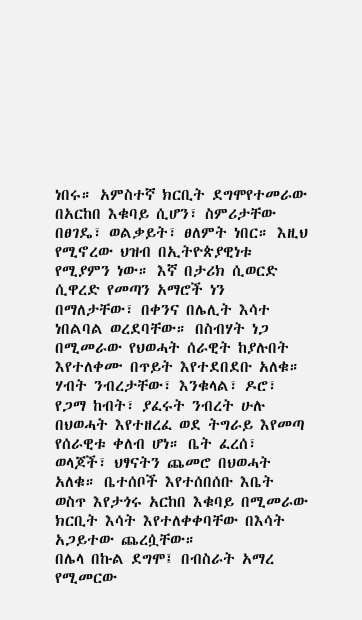ነበሩ። አምስተኛ ክርቢት ደግሞየተመራው በአርከበ እቁባይ ሲሆን፣ ስምሪታቸው በፀገዴ፣ ወልቃይት፣ ፀለምት ነበር። እዚህ የሚኖረው ህዝብ በኢትዮጵያዊነቱ የሚያምን ነው። እኛ በታሪክ ሲወርድ ሲዋረድ የመጣን አማሮች ነን በማለታቸው፣ በቀንና በሌሊት እሳተ ነበልባል ወረደባቸው። በስብሃት ነጋ በሚመራው የህወሓት ሰራዊት ከያሉበት እየተለቀሙ በጥይት እየተደበደቡ አለቁ። ሃብት ንብረታቸው፣ እንቁላል፣ ዶሮ፣ የጋማ ከብት፣ ያፈሩት ንብረት ሁሉ በህወሓት እየተዘረፈ ወደ ትግራይ እየመጣ የሰራዊቱ ቀለብ ሆነ። ቤት ፈረሰ፣ ወላጆች፣ ህፃናትን ጨመሮ በህወሓት አለቁ። ቤተሰቦች እየተሰበሰቡ እቤት ወስጥ እየታጎሩ አርከበ እቁባይ በሚመራው ክርቢት እሳት እየተለቀቀባቸው በእሳት አጋይተው ጨረሷቸው።
በሌላ በኩል ደግሞ፤ በብስራት አማረ የሚመርው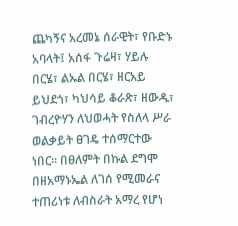ጨካኝና አረመኔ ሰራዊት፣ የቡድኑ አባላት፤ አሰፋ ጉሬዛ፣ ሃይሉ በርሄ፣ ልኡል በርሄ፣ ዘርአይ ይህደጎ፣ ካህሳይ ቆራጽ፣ ዘውዱ፣ ገብረዮሃን ለህወሓት የስለላ ሥራ ወልቃይት ፀገዴ ተሰማርተው ነበር። በፀለምት በኩል ደግሞ በዘአማኑኤል ለገሰ የሚመራና ተጠሪነቱ ለብስራት አማረ የሆነ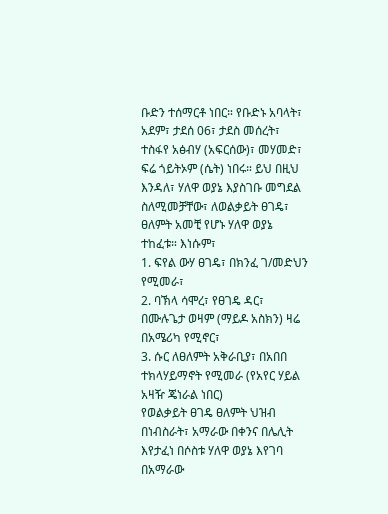ቡድን ተሰማርቶ ነበር። የቡድኑ አባላት፣ አደም፣ ታደሰ 06፣ ታደስ መሰረት፣ ተስፋየ አፅብሃ (አፍርሰው)፣ መሃመድ፣ ፍሬ ጎይትኦም (ሴት) ነበሩ። ይህ በዚህ እንዳለ፣ ሃለዋ ወያኔ እያስገቡ መግደል ስለሚመቻቸው፣ ለወልቃይት ፀገዴ፣ ፀለምት አመቺ የሆኑ ሃለዋ ወያኔ ተከፈቱ። እነሱም፣
1. ፍየል ውሃ ፀገዴ፣ በክንፈ ገ/መድህን የሚመራ፣
2. ባኽላ ሳሞረ፣ የፀገዴ ዳር፣ በሙሉጌታ ወዛም (ማይዶ አስክን) ዛሬ በአሜሪካ የሚኖር፣
3. ሱር ለፀለምት አቅራቢያ፣ በአበበ ተክላሃይማኖት የሚመራ (የአየር ሃይል አዛዥ ጄነራል ነበር)
የወልቃይት ፀገዴ ፀለምት ህዝብ በነብስራት፣ አማራው በቀንና በሌሊት እየታፈነ በሶስቱ ሃለዋ ወያኔ እየገባ በአማራው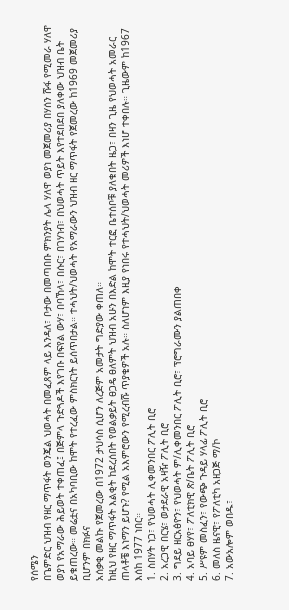የሰሜን
በጌምድር ህዝብ የዘር ማጥፋት ወንጄል ህወሓት በመፈጸም ላይ እንዳለ፣ ቦታው በመጣበቡ ምክንያት ሌላ ሃለዋ ወያነ መጀመሪያ በሃሰን ሹፋ የሚመራ ሃለዋ ወያነ የአማራው ሕይወት ተቀጠፈ፤ በጅምላ ጉድጓዶች እየገቡ በፍየል ውሃ፣ በባኸላ፣ በሱር፣ በገሃነብ፣ በህወሓት ጥይት እየተደበደበ ያለቀው ህዝብ ቤት ይቁጠረው። መሬቷና በአካባቢው ከሞት የተረፈው ምስክርነት ይሰጥበታል። ተሓህት/ህወሓት የአማራውን ህዝብ ዘር ማጥፋት የጀመረው ከ1969 መጀመሪያ ቢሆንም በክፉና
አሰቃቂ መልኩ የጀመረው በ1972 ታህሳስ ሲሆን ለረጅም አመታት ግድያው ቀጠለ።
ከዚህ የዘር ማጥፋት እልቂት ከደረሰበት የወልቃይት ፀጋዴ ፀለምት ህዝብ አሁን በእድል ከሞት ተርፎ ቤተሰቦቹ ያለቁበት ዜጋ፣ በዛን ጊዜ የህወሓት አመራር ጠላቶቼ እነማን ይሆኑ? የሚል አእምሮውን የሚረብሹ ጥያቄዎች አሉ። ስለሆነም እዚያ የነበሩ የተሓህት/ህወሓት መሪዎች እነሆ ተቀበሉ። ጊዜውም ከ1967 እሰከ 1977 ነበር።
1. ስበሃት ነጋ፣ የህወሓት ሊቀመንበር ፖሊት ቢሮ
2. አረጋዊ በርሄ፣ ወታደራዊ አዛዥ ፖሊት ቢሮ
3. ግደይ ዘርአፅዮን፣ የህወሓት ም/ሊቀመንበር ፖሊት ቢሮ፣ ፕሮግራሙን ያልጠበቀ
4. አባይ ፀሃየ፣ ፖለቲክዊ ጽ/ቤት ፖሊት ቢሮ
5. ሥዩም መስፈን፣ የውጭ ጉዳይ ሃላፊ ፖሊት ቢሮ
6. መለስ ዜናዊ፣ የፖለቲካ አዘጋጅ ማ/ኮ
7. አውአሎም ወበዱ፣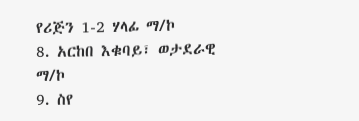የሪጅን 1-2 ሃላፊ ማ/ኮ
8. አርከበ እቁባይ፣ ወታደራዊ ማ/ኮ
9. ስየ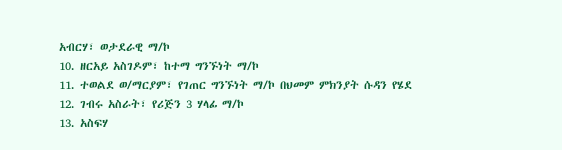አብርሃ፣ ወታደራዊ ማ/ኮ
10. ዘርአይ አስገዶም፣ ከተማ ግንኙነት ማ/ኮ
11. ተወልደ ወ/ማርያም፣ የገጠር ግንኙነት ማ/ኮ በህመም ምክንያት ሱዳን የሄደ
12. ገብሩ አስራት፣ የሪጅን 3 ሃላፊ ማ/ኮ
13. አስፍሃ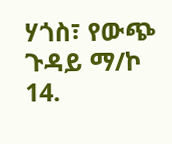ሃጎስ፣ የውጭ ጉዳይ ማ/ኮ
14.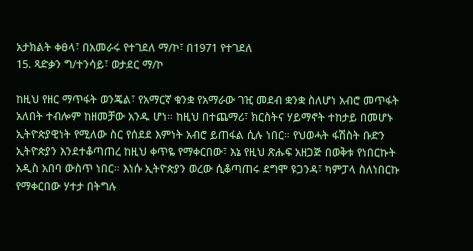አታክልት ቀፀላ፣ በአመራሩ የተገደለ ማ/ኮ፣ በ1971 የተገደለ
15. ጻድቃን ግ/ተንሳይ፣ ወታደር ማ/ኮ

ከዚህ የዘር ማጥፋት ወንጄል፣ የአማርኛ ቁንቋ የአማራው ገዢ መደብ ቋንቋ ስለሆነ አብሮ መጥፋት አለበት ተብሎም ከዘመቻው አንዱ ሆነ። ከዚህ በተጨማሪ፣ ክርስትና ሃይማኖት ተከታይ በመሆኑ ኢትዮጵያዊነት የሚለው ስር የሰደደ እምነት አብሮ ይጠፋል ሲሉ ነበር። የህወሓት ፋሽስት ቡድን ኢትዮጵያን እንደተቆጣጠረ ከዚህ ቀጥዬ የማቀርበው፣ እኔ የዚህ ጽሑፍ አዘጋጅ በወቅቱ የነበርኩት አዲስ አበባ ውስጥ ነበር። እነሱ ኢትዮጵያን ወረው ሲቆጣጠሩ ደግሞ ዩጋንዳ፣ ካምፓላ ስለነበርኩ የማቀርበው ሃተታ በትግሉ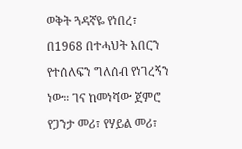ወቅት ጓዳኛዬ የነበረ፣ በ1968 በተሓህት አበርን የተሰለፍን ግለሰብ የነገረኝን ነው። ገና ከመነሻው ጀምሮ የጋንታ መሪ፣ የሃይል መሪ፣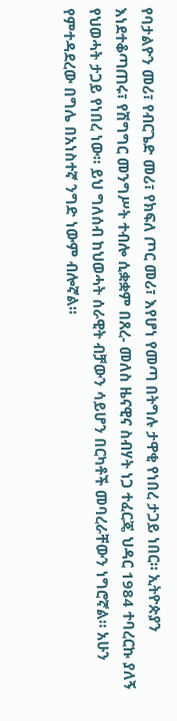የባታልዮን መሪ፣ የብርጌድ መሪ፣ የክፍለ ጦር መሪ፣ እየሆነ የመጣ በትግሉ ታዋቂ የነበረ ታጋይ ነበር። ኢትዮጵያን እነደተቆጣጠሩ፣ የሽግግር መንግሥት ተብሎ ሲቋቋም በጸረ- መለስ ዜናዊና ስብሃት ነጋ ተፈርጄ ህዳር 1984 ተባረርኩ ያለኝ የህወሓት ታጋይ የነበረ ነው። ይህ ግለሰብ ከህወሓት ሰራዊት ብቻውን ሳይሆን በርካቶች መባረራቸውን ነግሮኛል። አሁን የምተዳደረው በግሌ በአነስተኛ ንግድ ነውም ብሎኛል።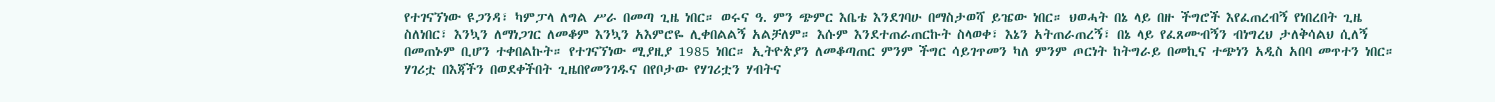የተገናኘነው ዩጋንዳ፣ ካምፓላ ለግል ሥራ በመጣ ጊዜ ነበር። ወሩና ዓ. ምን ጭምር እቤቴ እንደገባሁ በማስታወሻ ይዤው ነበር። ህወሓት በኔ ላይ በዙ ችግሮች እየፈጠረብኝ የነበረበት ጊዜ ስለነበር፣ እንኳን ለማነጋገር ለመቆም እንኳን አእምሮዬ ሊቀበልልኝ አልቻለም። እሱም እንደተጠራጠርኩት ስላወቀ፣ እኔን አትጠራጠረኝ፣ በኔ ላይ የፈጸሙብኝን ብነግረህ ታለቅሳልህ ሲለኝ በመጠኑም ቢሆን ተቀበልኩት። የተገናኘነው ሚያዚያ 1985 ነበር። ኢትዮጵያን ለመቆጣጠር ምንም ችግር ሳይገጥመን ካለ ምንም ጦርነት ከትግራይ በመኪና ተጭነን አዲስ አበባ መጥተን ነበር። ሃገሪቷ በእጃችን በወደቀችበት ጊዜበየመንገዱና በየቦታው የሃገሪቷን ሃብትና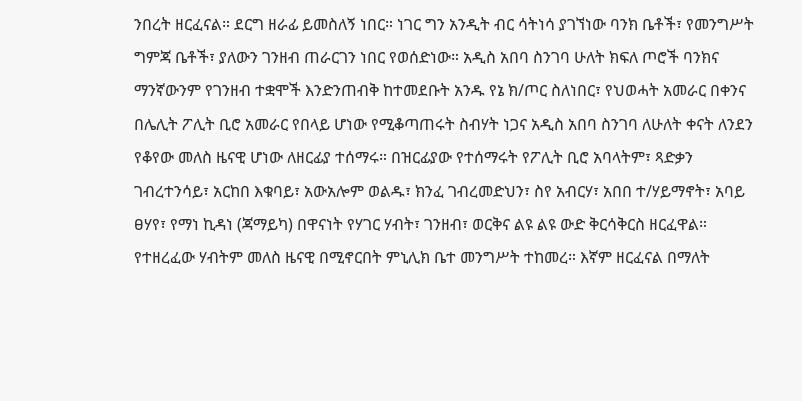ንበረት ዘርፈናል። ደርግ ዘራፊ ይመስለኝ ነበር። ነገር ግን አንዲት ብር ሳትነሳ ያገኘነው ባንክ ቤቶች፣ የመንግሥት ግምጃ ቤቶች፣ ያለውን ገንዘብ ጠራርገን ነበር የወሰድነው። አዲስ አበባ ስንገባ ሁለት ክፍለ ጦሮች ባንክና ማንኛውንም የገንዘብ ተቋሞች እንድንጠብቅ ከተመደቡት አንዱ የኔ ክ/ጦር ስለነበር፣ የህወሓት አመራር በቀንና በሌሊት ፖሊት ቢሮ አመራር የበላይ ሆነው የሚቆጣጠሩት ስብሃት ነጋና አዲስ አበባ ስንገባ ለሁለት ቀናት ለንደን የቆየው መለስ ዜናዊ ሆነው ለዘርፊያ ተሰማሩ። በዝርፊያው የተሰማሩት የፖሊት ቢሮ አባላትም፣ ጻድቃን ገብረተንሳይ፣ አርከበ እቁባይ፣ አውአሎም ወልዱ፣ ክንፈ ገብረመድህን፣ ስየ አብርሃ፣ አበበ ተ/ሃይማኖት፣ አባይ ፀሃየ፣ የማነ ኪዳነ (ጃማይካ) በዋናነት የሃገር ሃብት፣ ገንዘብ፣ ወርቅና ልዩ ልዩ ውድ ቅርሳቅርስ ዘርፈዋል። የተዘረፈው ሃብትም መለስ ዜናዊ በሚኖርበት ምኒሊክ ቤተ መንግሥት ተከመረ። እኛም ዘርፈናል በማለት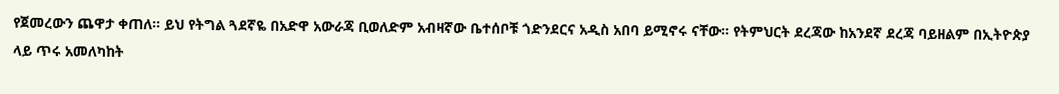የጀመረውን ጨዋታ ቀጠለ። ይህ የትግል ጓደኛዬ በአድዋ አውራጃ ቢወለድም አብዛኛው ቤተሰቦቹ ጎድንደርና አዲስ አበባ ይሚኖሩ ናቸው። የትምህርት ደረጃው ከአንደኛ ደረጃ ባይዘልም በኢትዮጵያ ላይ ጥሩ አመለካከት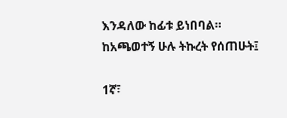እንዳለው ከፊቱ ይነበባል። ከአጫወተኝ ሁሉ ትኩረት የሰጠሁት፤

1ኛ፣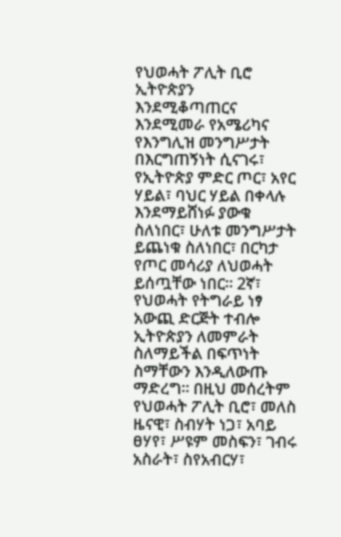የህወሓት ፖሊት ቢሮ ኢትዮጵያን እንደሚቆጣጠርና እንደሚመራ የአሜሪካና የእንግሊዝ መንግሥታት በእርግጠኝነት ሲናገሩ፣ የኢትዮጵያ ምድር ጦር፣ አየር ሃይል፣ ባህር ሃይል በቀላሉ እንደማይሸነፉ ያውቁ ስለነበር፣ ሁለቱ መንግሥታት ይጨነቁ ስለነበር፣ በርካታ የጦር መሳሪያ ለህወሓት ይሰጧቸው ነበር። 2ኛ፣ የህወሓት የትግራይ ነፃ አውጪ ድርጅት ተብሎ ኢትዮጵያን ለመምራት ስለማይችል በፍጥነት ስማቸውን እንዲለውጡ ማድረግ። በዚህ መሰረትም የህወሓት ፖሊት ቢሮ፣ መለስ ዜናዊ፣ ስብሃት ነጋ፣ አባይ ፀሃየ፣ ሥዩም መስፍን፣ ገብሩ አስራት፣ ስየአብርሃ፣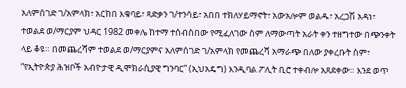አለምሰገድ ገ/አምላክ፣ አርከበ እቁባይ፣ ጻድቃን ገ/ተንሳይ፣ አበበ ተክለሃይማኖት፣ አውአሎም ወልዱ፣ አረጋሽ አዳነ፣ ተወልደ ወ/ማርያም ህዳር 1982 መቀሌ ከተማ ተሰብስበው የሚፈለገው ስም ለማውጣት አራት ቀን ተዘግተው በጭንቀት ላይ ቆዩ። በመጨረሻም ተወልደ ወ/ማርያምና አለምሰገድ ገ/አምላክ የመጨረሻ አማራጭ በለው ያቀረቡት ስም፣ “የኢትዮጵያ ሕዝቦች አብዮታዊ ዲሞክራሲያዊ ግንባር” (ኢህአዴግ) እንዲባል ፖሊት ቢሮ ተቀብሎ አጸደቀው። እንደ ወጥ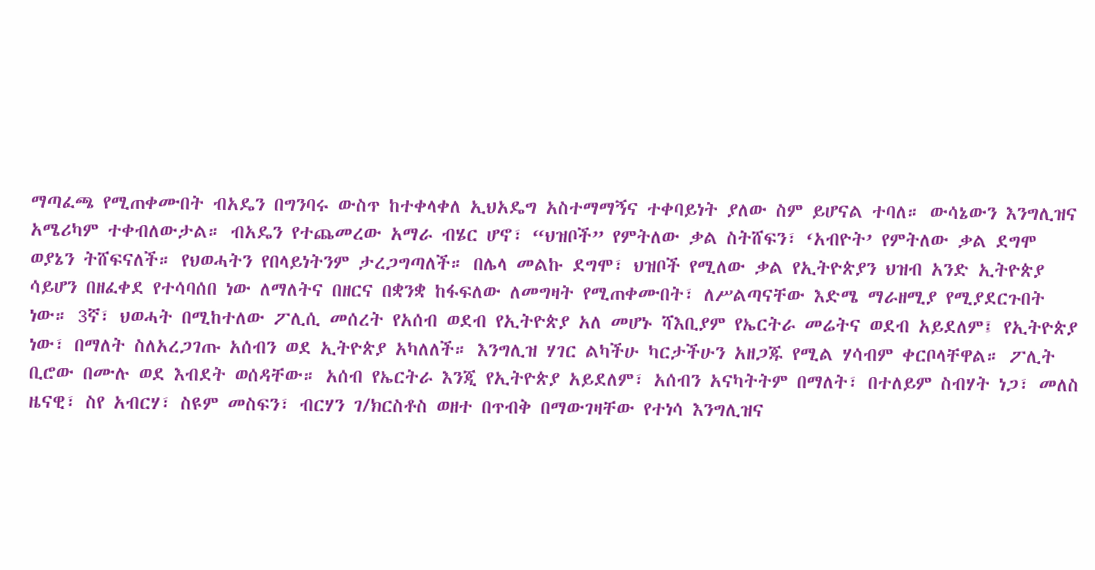ማጣፈጫ የሚጠቀሙበት ብአዴን በግንባሩ ውስጥ ከተቀላቀለ ኢህአዴግ አስተማማኝና ተቀባይነት ያለው ስም ይሆናል ተባለ። ውሳኔውን እንግሊዝና
አሜሪካም ተቀብለውታል። ብአዴን የተጨመረው አማራ ብሄር ሆኖ፣ “ህዝቦች” የምትለው ቃል ስትሸፍን፣ ‘አብዮት’ የምትለው ቃል ደግሞ ወያኔን ትሸፍናለች። የህወሓትን የበላይነትንም ታረጋግጣለች። በሌላ መልኩ ደግሞ፣ ህዝቦች የሚለው ቃል የኢትዮጵያን ህዝብ አንድ ኢትዮጵያ ሳይሆን በዘፈቀደ የተሳባሰበ ነው ለማለትና በዘርና በቋንቋ ከፋፍለው ለመግዛት የሚጠቀሙበት፣ ለሥልጣናቸው እድሜ ማራዘሚያ የሚያደርጉበት ነው። 3ኛ፣ ህወሓት በሚከተለው ፖሊሲ መሰረት የአሰብ ወደብ የኢትዮጵያ አለ መሆኑ ሻእቢያም የኤርትራ መሬትና ወደብ አይደለም፤ የኢትዮጵያ ነው፣ በማለት ስለአረጋገጡ አሰብን ወደ ኢትዮጵያ አካለለች። እንግሊዝ ሃገር ልካችሁ ካርታችሁን አዘጋጁ የሚል ሃሳብም ቀርቦላቸዋል። ፖሊት ቢሮው በሙሉ ወደ እብደት ወሰዳቸው። አሰብ የኤርትራ እንጂ የኢትዮጵያ አይደለም፣ አሰብን አናካትትም በማለት፣ በተለይም ስብሃት ነጋ፣ መለስ ዜናዊ፣ ስየ አብርሃ፣ ስዩም መስፍን፣ ብርሃን ገ/ክርስቶስ ወዘተ በጥብቅ በማውገዛቸው የተነሳ እንግሊዝና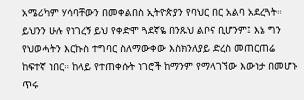አሜሪካም ሃሳባቸውን በመቀልበስ ኢትዮጵያን የባህር በር አልባ አደረጓት። ይህንን ሁሉ የነገረኝ ይህ የቀድሞ ጓደኛዬ በንጹህ ልቦና ቢሆንም፤ እኔ ግን የህወሓትን እርኩስ ተግባር ስለማውቀው እስክንለያይ ድረስ መጠርጠሬ ከፍተኛ ነበር። ከላይ የተጠቀሱት ነገሮች ከማንም የማላገኘው እውነታ በመሆኑ ጥሩ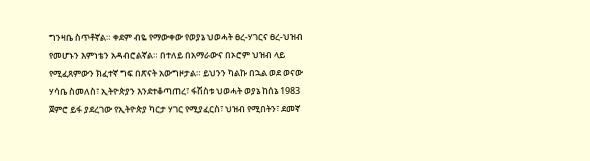ግንዛቤ ስጥቶኛል። ቀደም ብዬ የማውቀው የወያኔ ህወሓት ፀረ-ሃገርና ፀረ-ህዝብ የመሆኑን እምነቴን አዳብሮልኛል። በተለይ በአማራውና በኦሮም ህዝብ ላይ የሚፈጸምውን ክፈተኛ ግፍ በጽናት አውግዞታል። ይህንን ካልኩ በኋል ወደ ወናው ሃሳቤ ስመለስ፣ ኢትዮጵያን እንደተቆጣጠረ፣ ፋሽስቱ ህወሓት ወያኔ ከሰኔ 1983 ጀምሮ ይፋ ያደረገው የኢትዮጵያ ካርታ ሃገር የሚያፈርስ፣ ህዝብ የሚበትን፣ ደመኛ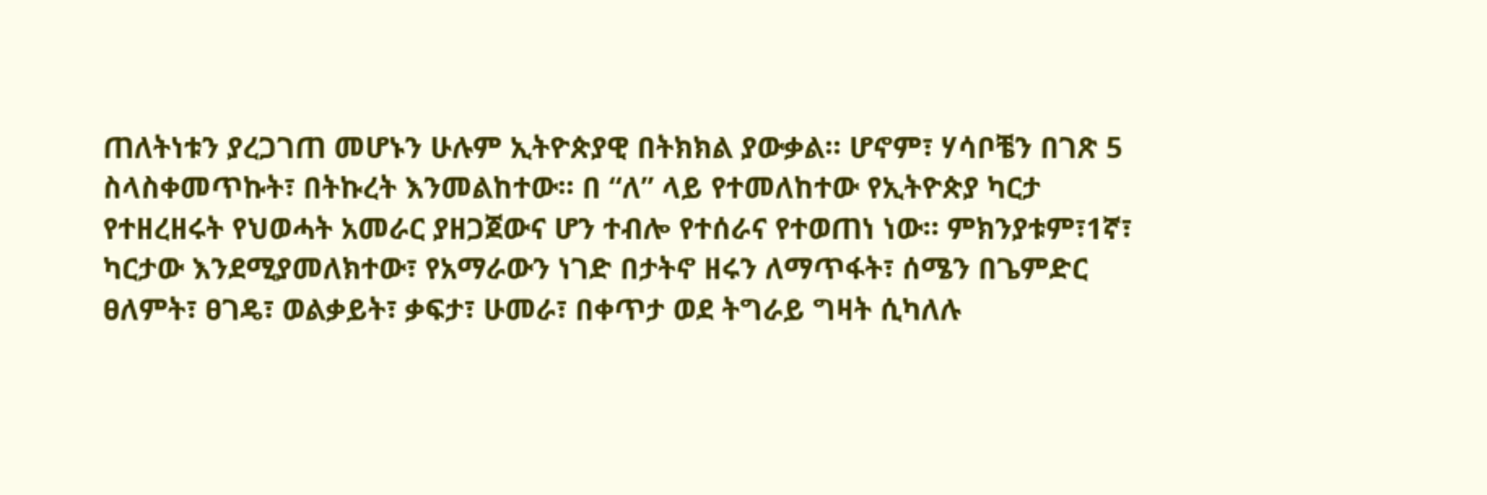ጠለትነቱን ያረጋገጠ መሆኑን ሁሉም ኢትዮጵያዊ በትክክል ያውቃል። ሆኖም፣ ሃሳቦቼን በገጽ 5 ስላስቀመጥኩት፣ በትኩረት እንመልከተው። በ “ለ” ላይ የተመለከተው የኢትዮጵያ ካርታ የተዘረዘሩት የህወሓት አመራር ያዘጋጀውና ሆን ተብሎ የተሰራና የተወጠነ ነው። ምክንያቱም፣1ኛ፣ ካርታው እንደሚያመለክተው፣ የአማራውን ነገድ በታትኖ ዘሩን ለማጥፋት፣ ሰሜን በጌምድር ፀለምት፣ ፀገዴ፣ ወልቃይት፣ ቃፍታ፣ ሁመራ፣ በቀጥታ ወደ ትግራይ ግዛት ሲካለሉ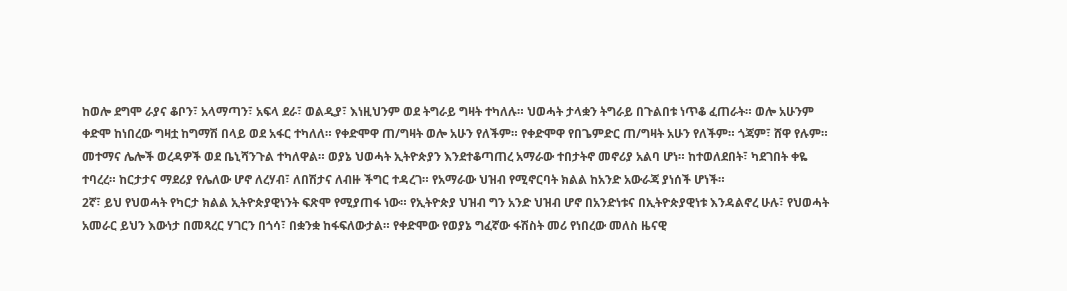ከወሎ ደግሞ ራያና ቆቦን፣ አላማጣን፣ አፍላ ደራ፣ ወልዲያ፣ እነዚህንም ወደ ትግራይ ግዛት ተካለሉ። ህወሓት ታላቋን ትግራይ በጉልበቱ ነጥቆ ፈጠራት። ወሎ አሁንም ቀድሞ ከነበረው ግዛቷ ከግማሽ በላይ ወደ አፋር ተካለለ። የቀድሞዋ ጠ/ግዛት ወሎ አሁን የለችም። የቀድሞዋ የበጌምድር ጠ/ግዛት አሁን የለችም። ጎጃም፣ ሸዋ የሉም። መተማና ሌሎች ወረዳዎች ወደ ቤኒሻንጉል ተካለዋል። ወያኔ ህወሓት ኢትዮጵያን እንደተቆጣጠረ አማራው ተበታትኖ መኖሪያ አልባ ሆነ። ከተወለደበት፣ ካደገበት ቀዬ ተባረረ። ከርታታና ማደሪያ የሌለው ሆኖ ለረሃብ፣ ለበሽታና ለብዙ ችግር ተዳረገ። የአማራው ህዝብ የሚኖርባት ክልል ከአንድ አውራጃ ያነሰች ሆነች።
2ኛ፣ ይህ የህወሓት የካርታ ክልል ኢትዮጵያዊነንት ፍጽሞ የሚያጠፋ ነው። የኢትዮጵያ ህዝብ ግን አንድ ህዝብ ሆኖ በአንድነቱና በኢትዮጵያዊነቱ እንዳልኖረ ሁሉ፣ የህወሓት አመራር ይህን እውነታ በመጻረር ሃገርን በጎሳ፣ በቋንቋ ከፋፍለውታል። የቀድሞው የወያኔ ግፈኛው ፋሽስት መሪ የነበረው መለስ ዜናዊ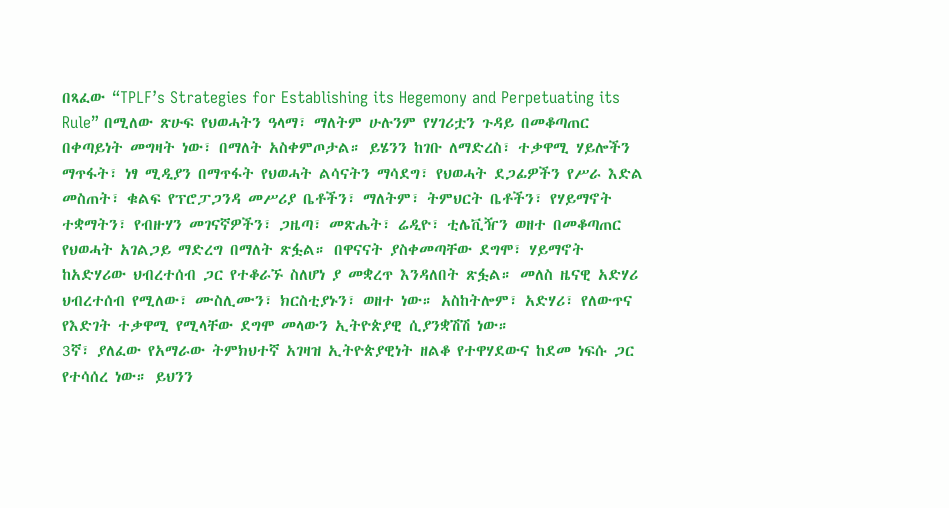በጻፈው “TPLF’s Strategies for Establishing its Hegemony and Perpetuating its Rule” በሚለው ጽሁፍ የህወሓትን ዓላማ፣ ማለትም ሁሉንም የሃገሪቷን ጉዳይ በመቆጣጠር በቀጣይነት መግዛት ነው፣ በማለት አስቀምጦታል። ይሄንን ከገቡ ለማድረስ፣ ተቃዋሚ ሃይሎችን ማጥፋት፣ ነፃ ሚዲያን በማጥፋት የህወሓት ልሳናትን ማሳደግ፣ የህወሓት ደጋፊዎችን የሥራ እድል መስጠት፣ ቁልፍ የፕሮፓጋንዳ መሥሪያ ቤቶችን፣ ማለትም፣ ትምህርት ቤቶችን፣ የሃይማኖት ተቋማትን፣ የብዙሃን መገናኛዎችን፣ ጋዜጣ፣ መጽሔት፣ ሬዲዮ፣ ቲሌቪዥን ወዘተ በመቆጣጠር የህወሓት አገልጋይ ማድረግ በማለት ጽፏል። በዋናናት ያስቀመጣቸው ደግሞ፣ ሃይማኖት ከአድሃሪው ህብረተሰብ ጋር የተቆራኙ ስለሆነ ያ መቋረጥ እንዳለበት ጽፏል። መለስ ዜናዊ አድሃሪ ህብረተሰብ የሚለው፣ ሙስሊሙን፣ ክርስቲያኑን፣ ወዘተ ነው። አስከትሎም፣ አድሃሪ፣ የለውጥና የእድገት ተቃዋሚ የሚላቸው ደግሞ መላውን ኢትዮጵያዊ ሲያንቋሽሽ ነው።
3ኛ፣ ያለፈው የአማራው ትምክህተኛ አገዛዝ ኢትዮጵያዊነት ዘልቆ የተዋሃደውና ከደመ ነፍሱ ጋር የተሳሰረ ነው። ይህንን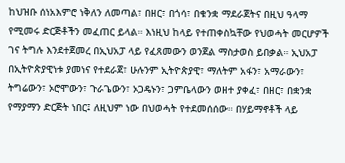ከህዝቡ ሰነአእምሮ ነቅለን ለመጣል፣ በዘር፣ በጎሳ፣ በቁንቋ ማደራጀትና በዚህ ዓላማ የሚመሩ ድርጅቶችን መፈጠር ይላል። እነዚህ ከላይ የተጠቀስኳቸው የህወሓት መርሆዎች ገና ትግሉ እንደተጀመረ በኢህአፓ ላይ የፈጸመውን ወንጀል ማስታወስ ይበቃል። ኢህአፓ በኢትዮጵያዊነቱ ያመነና የተደራጀ፣ ሁሉንም ኢትዮጵያዊ፣ ማለትም አፋን፣ አማራውን፣ ትግሬውን፣ ኦሮሞውን፣ ጉራጌውን፣ ኦጋዴኑን፣ ጋምቤላውን ወዘተ ያቀፈ፣ በዘር፣ በቋንቋ የማያማን ድርጅት ነበር፤ ለዚህም ነው በህወሓት የተደመሰሰው። በሃይማኖቶች ላይ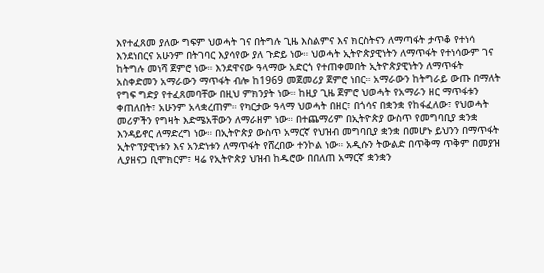እየተፈጸመ ያለው ግፍም ህወሓት ገና በትግሉ ጊዜ እስልምና እና ክርስትናን ለማጣፋት ታጥቆ የተነሳ እንደነበርና አሁንም በትገባር እያሳየው ያለ ጉድይ ነው። ህወሓት ኢትዮጵያዊነትን ለማጥፋት የተነሳውም ገና ከትግሉ መነሻ ጀምሮ ነው። እንደዋናው ዓላማው አድርጎ የተጠቀመበት ኢትዮጵያዊነትን ለማጥፋት አስቀድመን አማራውን ማጥፋት ብሎ ከ1969 መጀመሪያ ጀምሮ ነበር። አማራውን ከትግራይ ውጡ በማለት የግፍ ግድያ የተፈጸመባቸው በዚህ ምክንያት ነው። ከዚያ ጊዜ ጀምሮ ህወሓት የአማራን ዘር ማጥፋቱን ቀጠለበት፣ አሁንም አላቋረጠም። የካርታው ዓላማ ህወሓት በዘር፣ በጎሳና በቋንቋ የከፋፈለው፣ የህወሓት መሪዎችን የግዛት እድሜአቸውን ለማራዘም ነው። በተጨማሪም በኢትዮጵያ ውስጥ የመግባቢያ ቋንቋ እንዳይኖር ለማድረግ ነው። በኢትዮጵያ ውስጥ አማርኛ የህዝብ መግባቢያ ቋንቋ በመሆኑ ይህንን በማጥፋት ኢትዮፕያዊነቱን እና አንድነቱን ለማጥፋት የሸረበው ተንኮል ነው። አዲሱን ትውልድ በጥቅማ ጥቅም በመያዝ ሊያዘናጋ ቢሞክርም፣ ዛሬ የኢትዮጵያ ህዝብ ከዱሮው በበለጠ አማርኛ ቋንቋን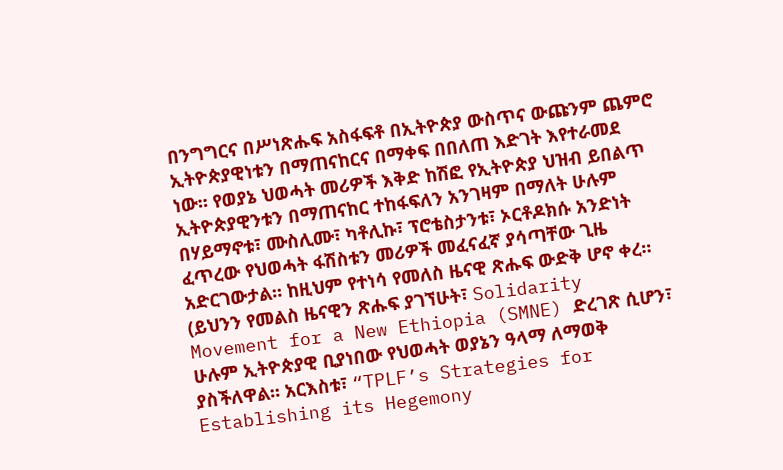በንግግርና በሥነጽሑፍ አስፋፍቶ በኢትዮጵያ ውስጥና ውጩንም ጨምሮ ኢትዮጵያዊነቱን በማጠናከርና በማቀፍ በበለጠ እድገት እየተራመደ ነው። የወያኔ ህወሓት መሪዎች እቅድ ከሽፎ የኢትዮጵያ ህዝብ ይበልጥ ኢትዮጵያዊንቱን በማጠናከር ተከፋፍለን አንገዛም በማለት ሁሉም በሃይማኖቱ፣ ሙስሊሙ፣ ካቶሊኩ፣ ፕሮቴስታንቱ፣ ኦርቶዶክሱ አንድነት ፈጥረው የህወሓት ፋሽስቱን መሪዎች መፈናፈኛ ያሳጣቸው ጊዜ አድርገውታል። ከዚህም የተነሳ የመለስ ዜናዊ ጽሑፍ ውድቅ ሆኖ ቀረ። (ይህንን የመልስ ዜናዊን ጽሑፍ ያገኘሁት፣ Solidarity Movement for a New Ethiopia (SMNE) ድረገጽ ሲሆን፣ ሁሉም ኢትዮጵያዊ ቢያነበው የህወሓት ወያኔን ዓላማ ለማወቅ ያስችለዋል። አርእስቱ፣ “TPLF’s Strategies for Establishing its Hegemony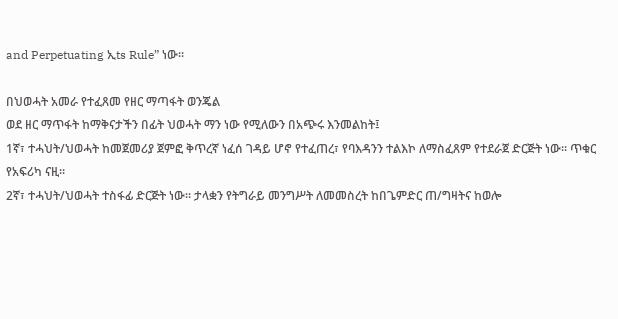and Perpetuating ኢts Rule” ነው።

በህወሓት አመራ የተፈጸመ የዘር ማጣፋት ወንጄል
ወደ ዘር ማጥፋት ከማቅናታችን በፊት ህወሓት ማን ነው የሚለውን በአጭሩ እንመልከት፤
1ኛ፣ ተሓህት/ህወሓት ከመጀመሪያ ጀምፎ ቅጥረኛ ነፈሰ ገዳይ ሆኖ የተፈጠረ፣ የባእዳንን ተልእኮ ለማስፈጸም የተደራጀ ድርጅት ነው። ጥቁር የአፍሪካ ናዚ።
2ኛ፣ ተሓህት/ህወሓት ተስፋፊ ድርጅት ነው። ታላቋን የትግራይ መንግሥት ለመመስረት ከበጌምድር ጠ/ግዛትና ከወሎ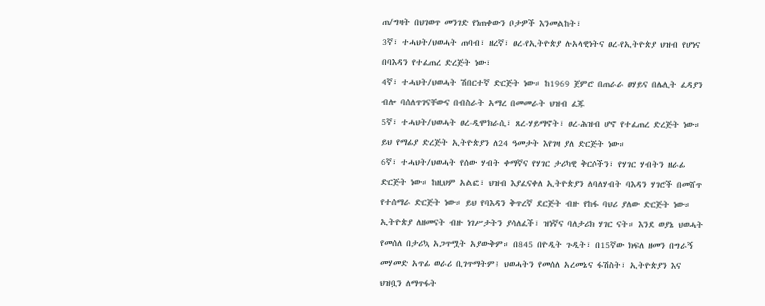ጠ/ግዛት በህገወጥ መንገድ የነጠቀውን ቦታዎች እንመልከት፣
3ኛ፣ ተሓህት/ህወሓት ጠባብ፣ ዘረኛ፣ ፀረ-የኢትዮጵያ ሉአላዊነትና ፀረ-የኢትዮጵያ ህዝብ የሆነና በባእዳን የተፈጠረ ድረጅት ነው፣
4ኛ፣ ተሓህት/ህወሓት ሽበርተኛ ድርጅት ነው። ከ1969 ጀምሮ በጠራራ ፀሃይና በሌሊት ፈዳያን ብሎ ባሰለጥገናቸውና በብስራት አማረ በመመራት ህዝብ ፈጁ
5ኛ፣ ተሓህት/ህወሓት ፀረ-ዲሞክራሲ፣ ጸረ-ሃይማኖት፣ ፀረ-ሕዝብ ሆኖ የተፈጠረ ድረጅት ነው። ይህ የማፊያ ድረጅት ኢትዮጵያን ለ24 ዓመታት እየገዛ ያለ ድርጅት ነው።
6ኛ፣ ተሓህት/ህወሓት የሰው ሃብት ቀማኛና የሃገር ታሪካዊ ቅርሶችን፣ የሃገር ሃብትን ዘራፊ ድርጅት ነው። ከዚህም አልፎ፣ ህዝብ እያፈናቀለ ኢትዮጵያን ለባለሃብት ባእዳን ሃገሮች በመሸጥ የተሰማራ ድርጅት ነው። ይህ የባእዳን ቅጥረኛ ደርጅት ብዙ የከፋ ባህሪ ያለው ድርጅት ነው። ኢትዮጵያ ለዘመናት ብዙ ነገሥታትን ያሳለፈች፣ ዝነኛና ባለታሪክ ሃገር ናት። እንደ ወያኔ ህወሓት የመሰለ በታሪኳ አጋጥሟት አያውቅም። በ845 በዮዲት ጉዲት፣ በ15ኛው ክፍለ ዘመን በግራኝ መሃመድ አጥፊ ወራሪ ቢገጥማትም፤ ህወሓትን የመሰለ አረመኔና ፋሽስት፣ ኢትዮጵያን እና ህዝቧን ለማጥፋት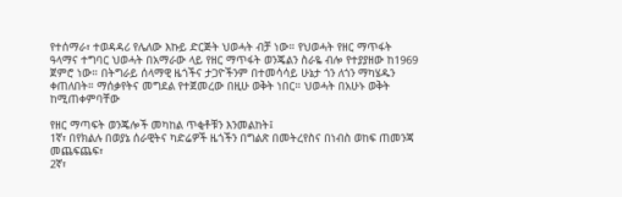የተሰማራ፣ ተወዳዳሪ የሌለው እኩይ ድርጅት ህወሓት ብቻ ነው። የህወሓት የዘር ማጥፋት ዓላማና ተግባር ህወሓት በአማራው ላይ የዘር ማጥፋት ወንጄልን ስራዬ ብሎ የተያያዘው ከ1969 ጀምሮ ነው። በትግራይ ሰላማዊ ዜጎችና ታጋዮችንም በተመሳሳይ ሁኔታ ጎን ለጎን ማካሄዱን ቀጠለበት። ማሰቃየትና መግደል የተጀመረው በዚሁ ወቅት ነበር። ህወሓት በአሁኑ ወቅት ከሚጠቀምባቸው

የዘር ማጣፍት ወንጄሎች መካከል ጥቂቶቹን እንመልከት፤
1ኛ፣ በየክልሉ በወያኔ ሰራዊትና ካድሬዎች ዜጎችን በግልጽ በመትረየስና በነብስ ወከፍ ጠመንጃ መጨፍጨፍ፣
2ኛ፣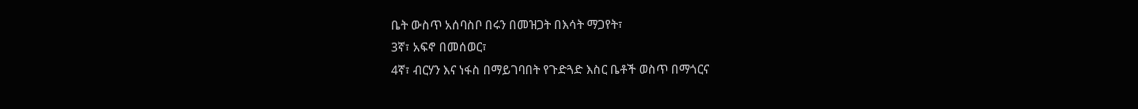ቤት ውስጥ አሰባስቦ በሩን በመዝጋት በእሳት ማጋየት፣
3ኛ፣ አፍኖ በመሰወር፣
4ኛ፣ ብርሃን እና ነፋስ በማይገባበት የጉድጓድ እስር ቤቶች ወስጥ በማጎርና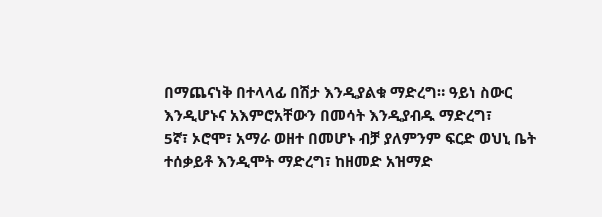በማጨናነቅ በተላላፊ በሽታ እንዲያልቁ ማድረግ። ዓይነ ስውር እንዲሆኑና አእምሮአቸውን በመሳት እንዲያብዱ ማድረግ፣
5ኛ፣ ኦሮሞ፣ አማራ ወዘተ በመሆኑ ብቻ ያለምንም ፍርድ ወህኒ ቤት ተሰቃይቶ እንዲሞት ማድረግ፣ ከዘመድ አዝማድ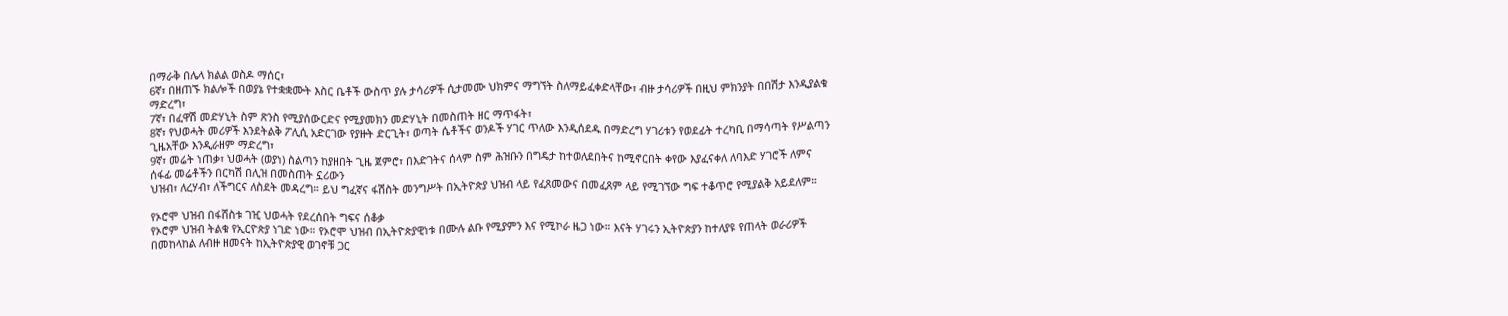በማራቅ በሌላ ክልል ወስዶ ማሰር፣
6ኛ፣ በዘጠኙ ክልሎች በወያኔ የተቋቋሙት እስር ቤቶች ውስጥ ያሉ ታሳሪዎች ሲታመሙ ህክምና ማግኘት ስለማይፈቀድላቸው፣ ብዙ ታሳሪዎች በዚህ ምክንያት በበሽታ እንዲያልቁ ማድረግ፣
7ኛ፣ በፈዋሽ መድሃኒት ስም ጽንስ የሚያሰውርድና የሚያመክን መድሃኒት በመስጠት ዘር ማጥፋት፣
8ኛ፣ የህወሓት መሪዎች እንደትልቅ ፖሊሲ አድርገው የያዙት ድርጊት፣ ወጣት ሴቶችና ወንዶች ሃገር ጥለው እንዲሰደዱ በማድረግ ሃገሪቱን የወደፊት ተረካቢ በማሳጣት የሥልጣን ጊዜአቸው እንዲራዘም ማድረግ፣
9ኛ፣ መሬት ነጠቃ፣ ህወሓት (ወያነ) ስልጣን ከያዘበት ጊዜ ጀምሮ፣ በእድገትና ሰላም ስም ሕዝቡን በግዴታ ከተወለደበትና ከሚኖርበት ቀየው እያፈናቀለ ለባእድ ሃገሮች ለምና ሰፋፊ መሬቶችን በርካሽ በሊዝ በመስጠት ኗሪውን
ህዝብ፣ ለረሃብ፣ ለችግርና ለስደት መዳረግ። ይህ ግፈኛና ፋሽስት መንግሥት በኢትዮጵያ ህዝብ ላይ የፈጸመውና በመፈጸም ላይ የሚገኘው ግፍ ተቆጥሮ የሚያልቅ አይደለም።

የኦሮሞ ህዝብ በፋሸስቱ ገዢ ህወሓት የደረሰበት ግፍና ሰቆቃ
የኦሮም ህዝብ ትልቁ የኢርዮጵያ ነገድ ነው። የኦሮሞ ህዝብ በኢትዮጵያዊነቱ በሙሉ ልቡ የሚያምን እና የሚኮራ ዜጋ ነው። እናት ሃገሩን ኢትዮጵያን ከተለያዩ የጠላት ወራሪዎች በመከላከል ለብዙ ዘመናት ከኢትዮጵያዊ ወገኖቹ ጋር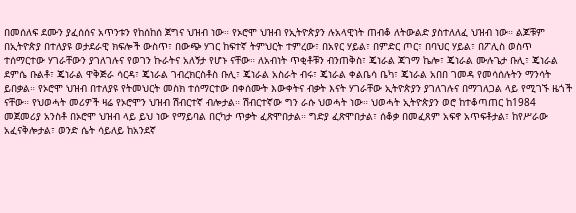በመሰለፍ ደሙን ያፈሰሰና አጥንቱን የከሰከሰ ጀግና ህዝብ ነው። የኦሮሞ ህዝብ የኢትዮጵያን ሉአላዊነት ጠብቆ ለትውልድ ያስተለለፈ ህዝብ ነው። ልጆቹም በኢትዮጵያ በተለያዩ ወታደራዊ ክፍሎች ውስጥ፣ በውጭ ሃገር ከፍተኛ ትምህርት ተምረው፣ በአየር ሃይል፣ በምድር ጦር፣ በባህር ሃይል፣ በፖሊስ ወስጥ ተሰማርተው ሃገራቸውን ያገለገሉና የወገን ኩራትና አለኝታ የሆኑ ናቸው። ለአብነት ጥቂቶቹን ብንጠቅስ፣ ጄነራል ጃገማ ኬሎ፣ ጄነራል ሙሉጌታ ቡሊ፣ ጄነራል ደምሴ ቡልቶ፣ ጄነራል ዋቅጅራ ሳርዳ፣ ጄነራል ገብረክርስቶስ ቡሊ፣ ጄነራል አስራት ብሩ፣ ጄነራል ቀልቤሳ ቤካ፣ ጄነራል አበበ ገመዳ የመሳሰሉትን ማንሳት ይበቃል። የኦሮሞ ህዝብ በተለያዩ የትመህርት መስክ ተሰማርተው በቀሰሙት እውቀትና ብቃት እናት ሃገራቸው ኢትዮጵያን ያገለገሉና በማገለጋል ላይ የሚገኙ ዜጎች ናቸው። የህወሓት መሪዎች ዛሬ የኦሮሞን ህዝብ ሽብርተኛ ብሎታል። ሽብርተኛው ግን ራሱ ህወሓት ነው። ህወሓት ኢትዮጵያን ወሮ ከተቆጣጠር ከ1984 መጀመሪያ አንስቶ በኦሮሞ ህዝብ ላይ ይህ ነው የማይባል በርካታ ጥቃት ፈጽሞበታል። ግድያ ፈጽሞበታል፣ ሰቆቃ በመፈጸም አፍኖ አጥፍቶታል፣ ከየሥራው አፈናቅሎታል፣ ወንድ ሴት ሳይለይ ከአንደኛ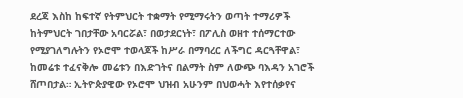ደረጃ እስከ ከፍተኛ የትምህርት ተቋማት የሚማሩትን ወጣት ተማሪዎች ከትምህርት ገበታቸው አባርሯል፣ በወታደርነት፣ በፖሊስ ወዘተ ተሰማርተው የሚያገለግሉትን የኦሮሞ ተወላጆች ከሥራ በማባረር ለችግር ዳርጓቸዋል፣ ከመሬቱ ተፈናቅሎ መሬቱን በእድገትና በልማት ስም ለውጭ ባእዳን አገሮች ሸጦበታል። ኢትዮጵያዊው የኦሮሞ ህዝብ አሁንም በህወሓት እየተሰቃየና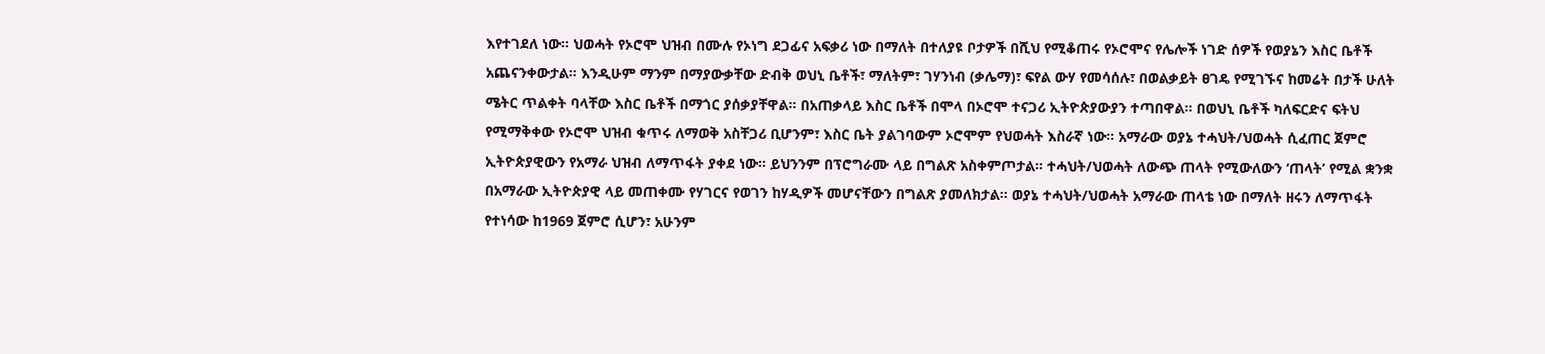እየተገደለ ነው። ህወሓት የኦሮሞ ህዝብ በሙሉ የኦነግ ደጋፊና አፍቃሪ ነው በማለት በተለያዩ ቦታዎች በሺህ የሚቆጠሩ የኦሮሞና የሌሎች ነገድ ሰዎች የወያኔን እስር ቤቶች አጨናንቀውታል። እንዲሁም ማንም በማያውቃቸው ድብቅ ወህኒ ቤቶች፣ ማለትም፣ ገሃንነብ (ቃሌማ)፣ ፍየል ውሃ የመሳሰሉ፣ በወልቃይት ፀገዴ የሚገኙና ከመሬት በታች ሁለት ሜትር ጥልቀት ባላቸው እስር ቤቶች በማጎር ያሰቃያቸዋል። በአጠቃላይ እስር ቤቶች በሞላ በኦሮሞ ተናጋሪ ኢትዮጵያውያን ተጣበዋል። በወህኒ ቤቶች ካለፍርድና ፍትህ የሚማቅቀው የኦሮሞ ህዝብ ቁጥሩ ለማወቅ አስቸጋሪ ቢሆንም፣ እስር ቤት ያልገባውም ኦሮሞም የህወሓት እስራኛ ነው። አማራው ወያኔ ተሓህት/ህወሓት ሲፈጠር ጀምሮ ኢትዮጵያዊውን የአማራ ህዝብ ለማጥፋት ያቀደ ነው። ይህንንም በፕሮግራሙ ላይ በግልጽ አስቀምጦታል። ተሓህት/ህወሓት ለውጭ ጠላት የሚውለውን ‘ጠላት’ የሚል ቋንቋ በአማራው ኢትዮጵያዊ ላይ መጠቀሙ የሃገርና የወገን ከሃዲዎች መሆናቸውን በግልጽ ያመለክታል። ወያኔ ተሓህት/ህወሓት አማራው ጠላቴ ነው በማለት ዘሩን ለማጥፋት የተነሳው ከ1969 ጀምሮ ሲሆን፣ አሁንም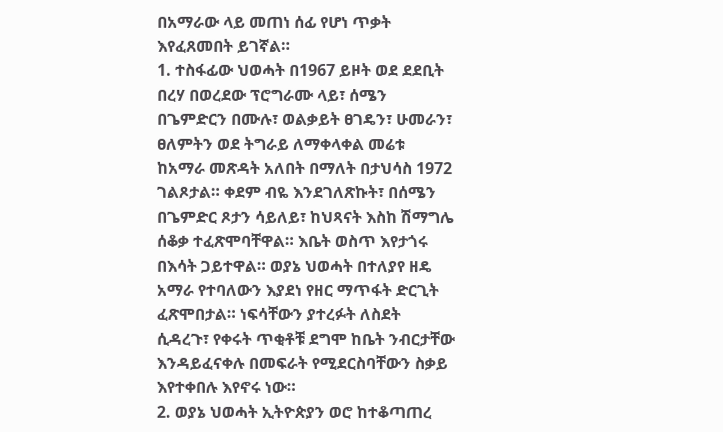በአማራው ላይ መጠነ ሰፊ የሆነ ጥቃት እየፈጸመበት ይገኛል።
1. ተስፋፊው ህወሓት በ1967 ይዞት ወደ ደደቢት በረሃ በወረደው ፕሮግራሙ ላይ፣ ሰሜን በጌምድርን በሙሉ፣ ወልቃይት ፀገዴን፣ ሁመራን፣ ፀለምትን ወደ ትግራይ ለማቀላቀል መሬቱ ከአማራ መጽዳት አለበት በማለት በታህሳስ 1972 ገልጾታል። ቀደም ብዬ እንደገለጽኩት፣ በሰሜን በጌምድር ጾታን ሳይለይ፣ ከህጻናት እስከ ሽማግሌ ሰቆቃ ተፈጽሞባቸዋል። እቤት ወስጥ እየታጎሩ በእሳት ጋይተዋል። ወያኔ ህወሓት በተለያየ ዘዴ አማራ የተባለውን እያደነ የዘር ማጥፋት ድርጊት ፈጽሞበታል። ነፍሳቸውን ያተረፉት ለስደት ሲዳረጉ፣ የቀሩት ጥቂቶቹ ደግሞ ከቤት ንብርታቸው እንዳይፈናቀሉ በመፍራት የሚደርስባቸውን ስቃይ እየተቀበሉ እየኖሩ ነው።
2. ወያኔ ህወሓት ኢትዮጵያን ወሮ ከተቆጣጠረ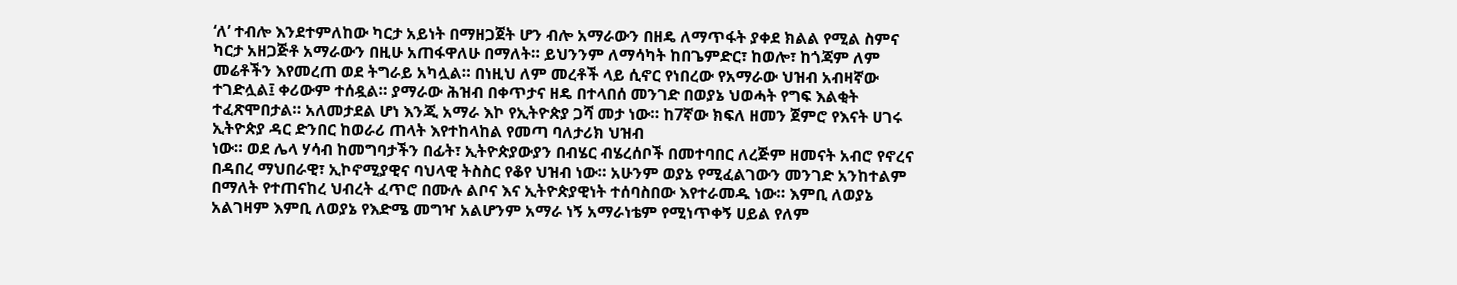‘ለ’ ተብሎ እንደተምለከው ካርታ አይነት በማዘጋጀት ሆን ብሎ አማራውን በዘዴ ለማጥፋት ያቀደ ክልል የሚል ስምና ካርታ አዘጋጅቶ አማራውን በዚሁ አጠፋዋለሁ በማለት። ይህንንም ለማሳካት ከበጌምድር፣ ከወሎ፣ ከጎጃም ለም መሬቶችን እየመረጠ ወደ ትግራይ አካሏል። በነዚህ ለም መረቶች ላይ ሲኖር የነበረው የአማራው ህዝብ አብዛኛው ተገድሏል፤ ቀሪውም ተሰዷል። ያማራው ሕዝብ በቀጥታና ዘዴ በተላበሰ መንገድ በወያኔ ህወሓት የግፍ እልቂት ተፈጽሞበታል። አለመታደል ሆነ እንጂ አማራ እኮ የኢትዮጵያ ጋሻ መታ ነው። ከ7ኛው ክፍለ ዘመን ጀምሮ የእናት ሀገሩ ኢትዮጵያ ዳር ድንበር ከወራሪ ጠላት እየተከላከል የመጣ ባለታሪክ ህዝብ
ነው። ወደ ሌላ ሃሳብ ከመግባታችን በፊት፣ ኢትዮጵያውያን በብሄር ብሄረሰቦች በመተባበር ለረጅም ዘመናት አብሮ የኖረና በዳበረ ማህበራዊ፣ ኢኮኖሚያዊና ባህላዊ ትስስር የቆየ ህዝብ ነው። አሁንም ወያኔ የሚፈልገውን መንገድ አንከተልም በማለት የተጠናከረ ህብረት ፈጥሮ በሙሉ ልቦና እና ኢትዮጵያዊነት ተሰባስበው እየተራመዱ ነው። እምቢ ለወያኔ አልገዛም እምቢ ለወያኔ የእድሜ መግዣ አልሆንም አማራ ነኝ አማራነቴም የሚነጥቀኝ ሀይል የለም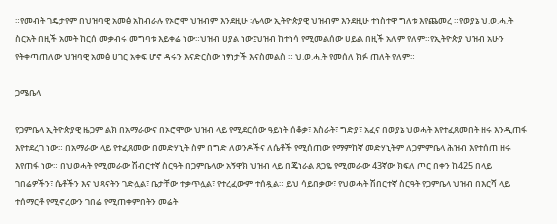።የመብት ገዴታየም በህዝባዊ አመፅ አከብራሉ የኦሮሞ ህዝብም እንደዚሁ ፡ሌላው ኢትዮጵያዊ ህዝብም እንደዚሁ ተነስተዋ ግለቱ እየጨመረ ።የወያኔ ህ.ወ.ሓ.ት ስርአት በዚች አመት ከርሰ መቃብሩ መግባቱ እይቀሬ ነው።ህዝብ ሀያል ነው፤ህዝብ ከተነሳ የሚመልሰው ሀይል በዚች አለም የለም።የኢትዮጵያ ህዝብ አሁን የትቀጣጠለው ህዝባዊ አመፅ ሀገር አቀፍ ሆኖ ዳሩን እናድርስው ነፃነታች እናስመልስ ። ህ.ወ.ሓ.ት የመሰለ ክፉ ጠለት የለም።

ጋሜቤላ

የጋምቤላ ኢትዮጵያዊ ዜጋም ልክ በአማራውና በኦሮሞው ህዝብ ላይ የሚደርሰው ዓይነት ሰቆቃ፣ እስራት፣ ግድያ፣ አፈና በወያኔ ህወሓት እየተፈጸመበት ዘሩ እንዲጠፋ እየተደረገ ነው። በአማራው ላይ የተፈጸመው በመድሃኒት ስም በግድ ለወንዶችና ለሴቶች የሚሰጠው የማምከኛ መድሃኒትም ለጋምምቤላ ሕዝብ እየተሰጠ ዘሩ እየጠፋ ነው። በህወሓት የሚመራው ሽብርተኛ ስርዓት በጋምቤላው አኝዋክ ህዝብ ላይ በጄነራል ጸጋዬ የሚመራው 43ኛው ክፍለ ጦር በቀን ከ425 በላይ ገበሬዎችን፣ ሴቶችን እና ህጻናትን ገድሏል፣ ቤታቸው ተቃጥሏል፣ የተረፈውም ተሰዷል። ይህ ሳይበቃው፣ የህወሓት ሽበርተኛ ስርዓት የጋምቤላ ህዝብ በእርሻ ላይ ተሰማርቶ የሚኖረውን ገበሬ የሚጠቀምበትን መሬት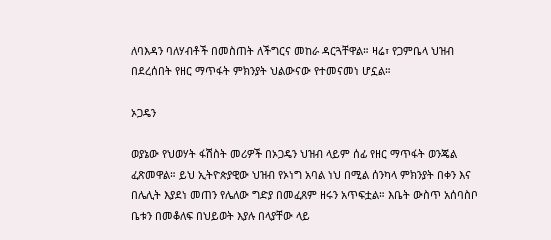ለባእዳን ባለሃብቶች በመስጠት ለችግርና መከራ ዳርጓቸዋል። ዛሬ፣ የጋምቤላ ህዝብ በደረሰበት የዘር ማጥፋት ምክንያት ህልውናው የተመናመነ ሆኗል።

ኦጋዴን

ወያኔው የህወሃት ፋሽስት መሪዎች በኦጋዴን ህዝብ ላይም ሰፊ የዘር ማጥፋት ወንጄል ፈጽመዋል። ይህ ኢትዮጵያዊው ህዝብ የኦነግ አባል ነህ በሚል ሰንካላ ምክንያት በቀን እና በሌሊት እያደነ መጠን የሌለው ግድያ በመፈጸም ዘሩን አጥፍቷል። እቤት ውስጥ አሰባስቦ ቤቱን በመቆለፍ በህይወት እያሉ በላያቸው ላይ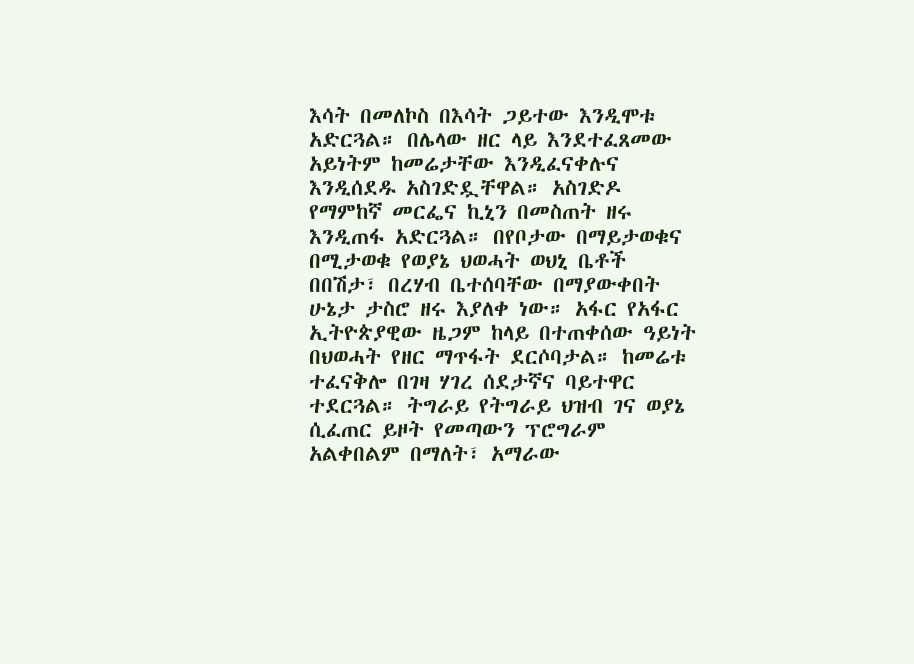እሳት በመለኮስ በእሳት ጋይተው እንዲሞቱ አድርጓል። በሌላው ዘር ላይ እንደተፈጸመው አይነትም ከመሬታቸው እንዲፈናቀሉና እንዲሰደዱ አስገድዷቸዋል። አስገድዶ የማምከኛ መርፌና ኪኒን በመስጠት ዘሩ እንዲጠፋ አድርጓል። በየቦታው በማይታወቁና በሚታወቁ የወያኔ ህወሓት ወህኒ ቤቶች በበሽታ፣ በረሃብ ቤተሰባቸው በማያውቀበት ሁኔታ ታስሮ ዘሩ እያለቀ ነው። አፋር የአፋር ኢትዮጵያዊው ዜጋም ከላይ በተጠቀሰው ዓይነት በህወሓት የዘር ማጥፋት ደርሶባታል። ከመሬቱ ተፈናቅሎ በገዛ ሃገረ ሰደታኛና ባይተዋር ተደርጓል። ትግራይ የትግራይ ህዝብ ገና ወያኔ ሲፈጠር ይዞት የመጣውን ፕሮግራም አልቀበልም በማለት፣ አማራው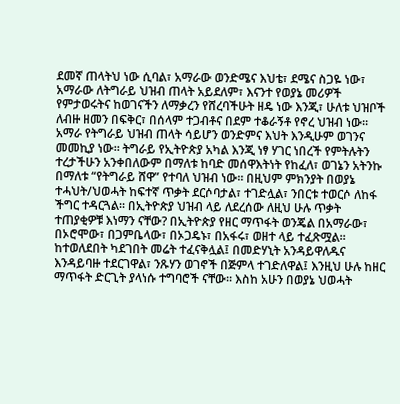ደመኛ ጠላትህ ነው ሲባል፣ አማራው ወንድሜና እህቴ፣ ደሜና ስጋዬ ነው፣ አማራው ለትግራይ ህዝብ ጠላት አይደለም፣ እናንተ የወያኔ መሪዎች የምታወሩትና ከወገናችን ለማቃረን የሸረባችሁት ዘዴ ነው እንጂ፣ ሁለቱ ህዝቦች ለብዙ ዘመን በፍቅር፣ በሰላም ተጋብቶና በደም ተቆራኝቶ የኖረ ህዝብ ነው። አማራ የትግራይ ህዝብ ጠላት ሳይሆን ወንድምና እህት እንዲሁም ወገንና መመኪያ ነው። ትግራይ የኢትዮጵያ አካል እንጂ ነፃ ሃገር ነበረች የምትሉትን ተረታችሁን አንቀበለውም በማለቱ ከባድ መሰዋእትነት የከፈለ፣ ወገኔን አትንኩ በማለቱ “የትግራይ ሸዋ” የተባለ ህዝብ ነው። በዚህም ምክንያት በወያኔ ተሓህት/ህወሓት ከፍተኛ ጥቃት ደርሶባታል፣ ተገድሏል፣ ንበርቱ ተወርሶ ለከፋ ችግር ተዳርጓል። በኢትዮጵያ ህዝብ ላይ ለደረሰው ለዚህ ሁሉ ጥቃት ተጠያቂዎቹ እነማን ናቸው? በኢትዮጵያ የዘር ማጥፋት ወንጄል በአማራው፣ በኦሮሞው፣ በጋምቤላው፣ በኦጋዴኑ፣ በአፋሩ፣ ወዘተ ላይ ተፈጽሟል። ከተወለደበት ካደገበት መሬት ተፈናቅሏል፤ በመድሃኒት አንዳይዋለዱና እንዳይባዙ ተደርገዋል፣ ንጹሃን ወገኖች በጅምላ ተገድለዋል፤ እንዚህ ሁሉ ከዘር ማጥፋት ድርጊት ያላነሱ ተግባሮች ናቸው። እስከ አሁን በወያኔ ህወሓት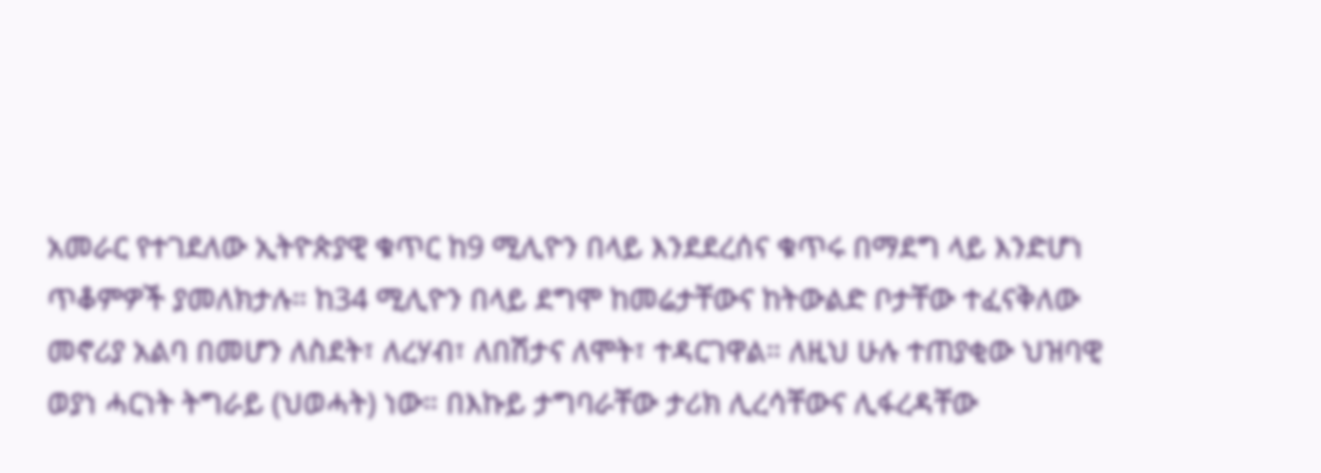አመራር የተገደለው ኢትዮጵያዊ ቁጥር ከ9 ሚሊዮን በላይ እንደደረሰና ቁጥሩ በማደግ ላይ እንድሆነ ጥቆምዎች ያመለክታሉ። ከ34 ሚሊዮን በላይ ደግሞ ከመሬታቸውና ከትውልድ ቦታቸው ተፈናቅለው መኖሪያ አልባ በመሆን ለስደት፣ ለረሃብ፣ ለበሽታና ለሞት፣ ተዳርገዋል። ለዚህ ሁሉ ተጠያቂው ህዝባዊ ወያነ ሓርነት ትግራይ (ህወሓት) ነው። በእኩይ ታግባራቸው ታሪክ ሊረሳቸውና ሊፋረዳቸው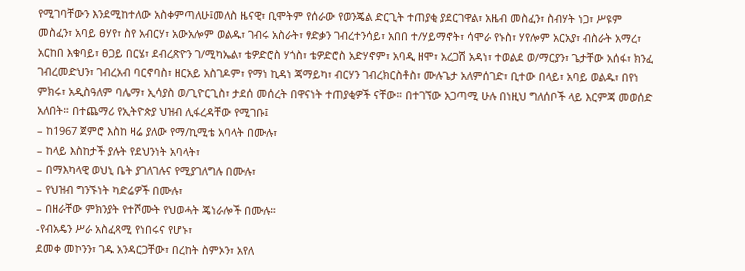የሚገባቸውን እንደሚከተለው አስቀምጣለሁ፤መለስ ዜናዊ፣ ቢሞትም የሰራው የወንጄል ድርጊት ተጠያቂ ያደርገዋል፣ አዜብ መስፈን፣ ስብሃት ነጋ፣ ሥዩም መስፈን፣ አባይ ፀሃየ፣ ስየ አብርሃ፣ አውአሎም ወልዱ፣ ገብሩ አስራት፣ ፃድቃን ገብረተንሳይ፣ አበበ ተ/ሃይማኖት፣ ሳሞራ የኑስ፣ ሃየሎም አርአያ፣ ብስራት አማረ፣ አርከበ እቁባይ፣ ፀጋይ በርሄ፣ ደብረጽዮን ገ/ሚካኤል፣ ቴዎድሮስ ሃጎስ፣ ቴዎድሮስ አድሃኖም፣ አባዲ ዘሞ፣ አረጋሽ አዳነ፣ ተወልደ ወ/ማርያን፣ ጌታቸው አሰፋ፣ ክንፈ ገብረመድህን፣ ገብረአብ ባርኖባስ፣ ዘርአይ አስገዶም፣ የማነ ኪዳነ ጃማይካ፣ ብርሃን ገብረክርስቶስ፣ ሙሉጌታ አለምሰገድ፣ ቢተው በላይ፣ አባይ ወልዱ፣ በየነ ምክሩ፣ አዲስዓለም ባሌማ፣ ኢሳያስ ወ/ጊዮርጊስ፣ ታደሰ መሰረት በዋናነት ተጠያቂዎች ናቸው። በተገኘው አጋጣሚ ሁሉ በነዚህ ግለሰቦች ላይ እርምጃ መወሰድ አለበት። በተጨማሪ የኢትዮጵያ ህዝብ ሊፋረዳቸው የሚገቡ፤
– ከ1967 ጀምሮ እስከ ዛሬ ያለው የማ/ኪሚቴ አባላት በሙሉ፣
– ከላይ እስከታች ያሉት የደህንነት አባላት፣
– በማእካላዊ ወህኒ ቤት ያገለገሉና የሚያገለግሉ በሙሉ፣
– የህዝብ ግንኙነት ካድሬዎች በሙሉ፣
– በዘራቸው ምክንያት የተሾሙት የህወሓት ጄነራሎች በሙሉ።
-የብአዴን ሥራ አስፈጻሚ የነበሩና የሆኑ፣
ደመቀ መኮንን፣ ገዱ አንዳርጋቸው፣ በረከት ስምኦን፣ አየለ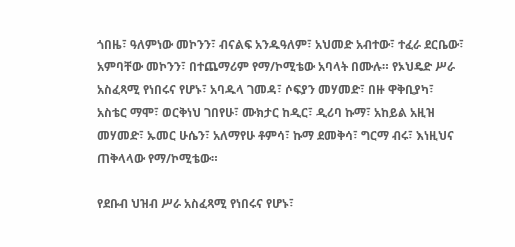ጎበዜ፣ ዓለምነው መኮንን፣ ብናልፍ አንዱዓለም፣ አህመድ አብተው፣ ተፈራ ደርቤው፣ አምባቸው መኮንን፣ በተጨማሪም የማ/ኮሚቴው አባላት በሙሉ። የኦህዴድ ሥራ አስፈጻሚ የነበሩና የሆኑ፣ አባዱላ ገመዳ፣ ሶፍያን መሃመድ፣ በዙ ዋቅቢያካ፣ አስቴር ማሞ፣ ወርቅነህ ገበየሁ፣ ሙክታር ከዲር፣ ዲሪባ ኩማ፣ አከይል አዚዝ መሃመድ፣ ኡመር ሁሴን፣ አለማየሁ ቶምሳ፣ ኩማ ደመቅሳ፣ ግርማ ብሩ፣ እነዚህና ጠቅላላው የማ/ኮሚቴው።

የደቡብ ህዝብ ሥራ አስፈጻሚ የነበሩና የሆኑ፣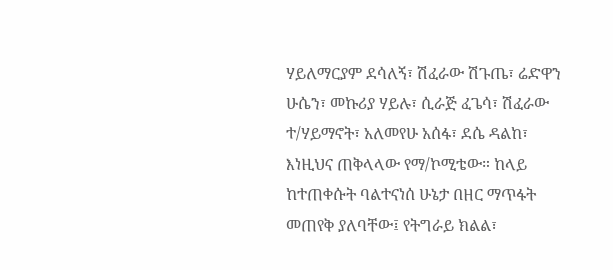ሃይለማርያም ደሳለኝ፣ ሽፈራው ሽጉጤ፣ ሬድዋን ሁሴን፣ መኩሪያ ሃይሉ፣ ሲራጅ ፈጌሳ፣ ሽፈራው ተ/ሃይማኖት፣ አለመየሁ አሰፋ፣ ደሴ ዳልከ፣ እነዚህና ጠቅላላው የማ/ኮሚቴው። ከላይ ከተጠቀሱት ባልተናነሰ ሁኔታ በዘር ማጥፋት መጠየቅ ያለባቸው፤ የትግራይ ክልል፣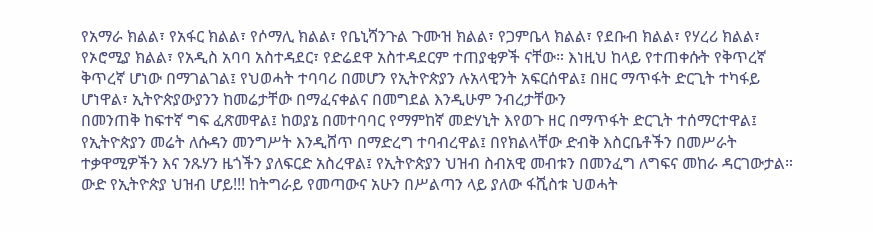የአማራ ክልል፣ የአፋር ክልል፣ የሶማሊ ክልል፣ የቤኒሻንጉል ጉሙዝ ክልል፣ የጋምቤላ ክልል፣ የደቡብ ክልል፣ የሃረሪ ክልል፣ የኦሮሚያ ክልል፣ የአዲስ አባባ አስተዳደር፣ የድሬደዋ አስተዳደርም ተጠያቂዎች ናቸው። እነዚህ ከላይ የተጠቀሱት የቅጥረኛ ቅጥረኛ ሆነው በማገልገል፤ የህወሓት ተባባሪ በመሆን የኢትዮጵያን ሉአላዊንት አፍርሰዋል፤ በዘር ማጥፋት ድርጊት ተካፋይ ሆነዋል፣ ኢትዮጵያውያንን ከመሬታቸው በማፈናቀልና በመግደል እንዲሁም ንብረታቸውን
በመንጠቅ ከፍተኛ ግፍ ፈጽመዋል፤ ከወያኔ በመተባባር የማምከኛ መድሃኒት እየወጉ ዘር በማጥፋት ድርጊት ተሰማርተዋል፤ የኢትዮጵያን መሬት ለሱዳን መንግሥት እንዲሸጥ በማድረግ ተባብረዋል፤ በየክልላቸው ድብቅ እስርቤቶችን በመሥራት ተቃዋሚዎችን እና ንጹሃን ዜጎችን ያለፍርድ አስረዋል፤ የኢትዮጵያን ህዝብ ስብአዊ መብቱን በመንፈግ ለግፍና መከራ ዳርገውታል። ውድ የኢትዮጵያ ህዝብ ሆይ!!! ከትግራይ የመጣውና አሁን በሥልጣን ላይ ያለው ፋሺስቱ ህወሓት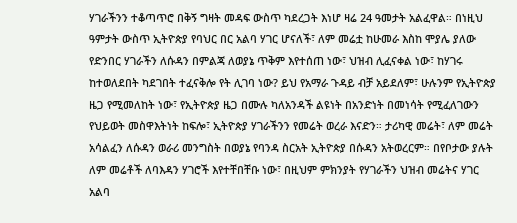ሃገራችንን ተቆጣጥሮ በቅኝ ግዛት መዳፍ ውስጥ ካደረጋት እነሆ ዛሬ 24 ዓመታት አልፈዋል። በነዚህ ዓምታት ውስጥ ኢትዮጵያ የባህር በር አልባ ሃገር ሆናለች፣ ለም መሬቷ ከሁመራ እስከ ሞያሌ ያለው የድንበር ሃገራችን ለሱዳን በምልጃ ለወያኔ ጥቅም እየተሰጠ ነው፣ ህዝብ ሊፈናቀል ነው፣ ከሃገሩ ከተወለደበት ካደገበት ተፈናቅሎ የት ሊገባ ነው? ይህ የአማራ ጉዳይ ብቻ አይደለም፣ ሁሉንም የኢትዮጵያ ዜጋ የሚመለከት ነው፣ የኢትዮጵያ ዜጋ በሙሉ ካለአንዳች ልዩነት በአንድነት በመነሳት የሚፈለገውን የህይወት መስዋእትነት ከፍሎ፣ ኢትዮጵያ ሃገራችንን የመሬት ወረራ እናድን። ታሪካዊ መሬት፣ ለም መሬት አሳልፈን ለሱዳን ወራሪ መንግስት በወያኔ የባንዳ ስርአት ኢትዮጵያ በሱዳን አትወረርም። በየቦታው ያሉት ለም መሬቶች ለባእዳን ሃገሮች እየተቸበቸቡ ነው፣ በዚህም ምክንያት የሃገራችን ህዝብ መሬትና ሃገር አልባ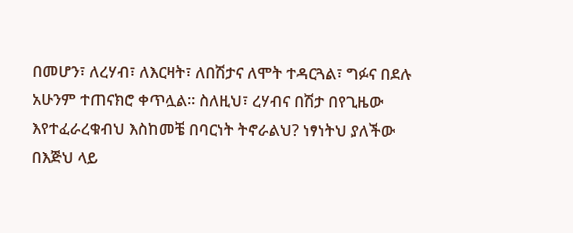በመሆን፣ ለረሃብ፣ ለእርዛት፣ ለበሽታና ለሞት ተዳርጓል፣ ግፉና በደሉ አሁንም ተጠናክሮ ቀጥሏል። ስለዚህ፣ ረሃብና በሽታ በየጊዜው እየተፈራረቁብህ እስከመቼ በባርነት ትኖራልህ? ነፃነትህ ያለችው በእጅህ ላይ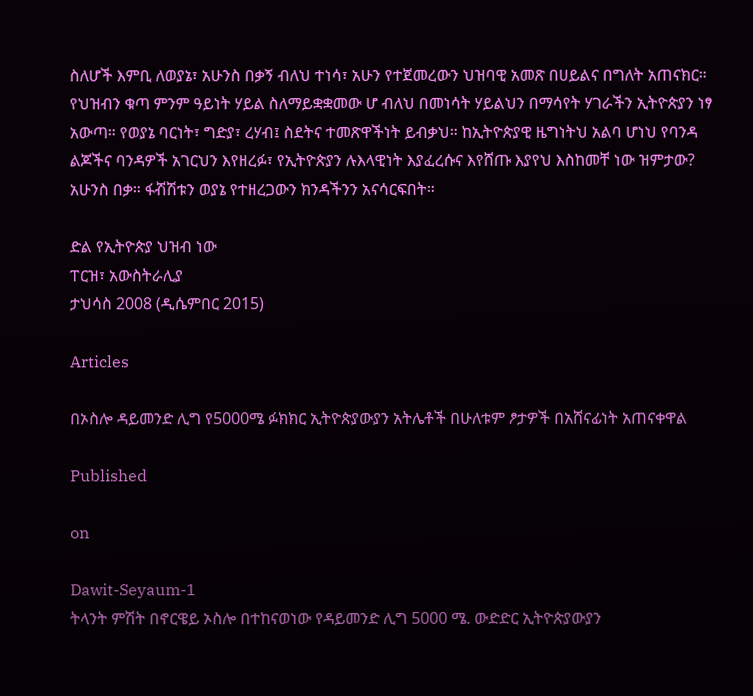ስለሆች እምቢ ለወያኔ፣ አሁንስ በቃኝ ብለህ ተነሳ፣ አሁን የተጀመረውን ህዝባዊ አመጽ በሀይልና በግለት አጠናክር። የህዝብን ቁጣ ምንም ዓይነት ሃይል ስለማይቋቋመው ሆ ብለህ በመነሳት ሃይልህን በማሳየት ሃገራችን ኢትዮጵያን ነፃ አውጣ። የወያኔ ባርነት፣ ግድያ፣ ረሃብ፤ ስደትና ተመጽዋችነት ይብቃህ። ከኢትዮጵያዊ ዜግነትህ አልባ ሆነህ የባንዳ ልጆችና ባንዳዎች አገርህን እየዘረፉ፣ የኢትዮጵያን ሉእላዊነት እያፈረሱና እየሸጡ እያየህ እስከመቸ ነው ዝምታው? አሁንስ በቃ። ፋⶥሽቱን ወያኔ የተዘረጋውን ክንዳችንን አናሳርፍበት።

ድል የኢትዮጵያ ህዝብ ነው
ፐርዝ፣ አውስትራሊያ
ታህሳስ 2008 (ዲሴምበር 2015)

Articles

በኦስሎ ዳይመንድ ሊግ የ5000ሜ ፉክክር ኢትዮጵያውያን አትሌቶች በሁለቱም ፆታዎች በአሸናፊነት አጠናቀዋል

Published

on

Dawit-Seyaum-1
ትላንት ምሽት በኖርዌይ ኦስሎ በተከናወነው የዳይመንድ ሊግ 5000 ሜ. ውድድር ኢትዮጵያውያን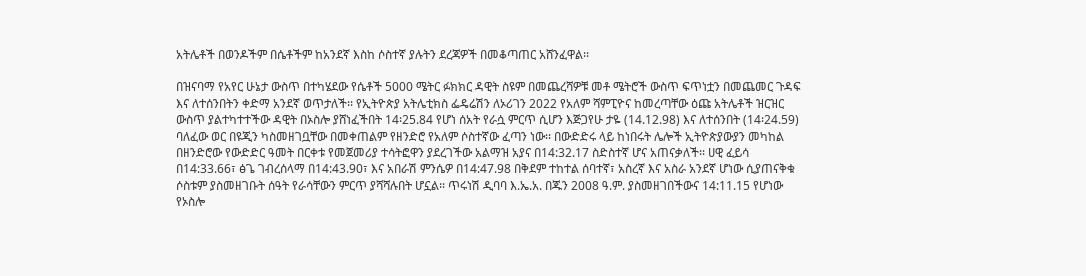አትሌቶች በወንዶችም በሴቶችም ከአንደኛ እስከ ሶስተኛ ያሉትን ደረጃዎች በመቆጣጠር አሸንፈዋል፡፡

በዝናባማ የአየር ሁኔታ ውስጥ በተካሄደው የሴቶች 5000 ሜትር ፉክክር ዳዊት ስዩም በመጨረሻዎቹ መቶ ሜትሮች ውስጥ ፍጥነቷን በመጨመር ጉዳፍ እና ለተሰንበትን ቀድማ አንደኛ ወጥታለች፡፡ የኢትዮጵያ አትሌቲክስ ፌዴሬሽን ለኦሪገን 2022 የአለም ሻምፒዮና ከመረጣቸው ዕጩ አትሌቶች ዝርዝር ውስጥ ያልተካተተችው ዳዊት በኦስሎ ያሸነፈችበት 14፡25.84 የሆነ ሰአት የራሷ ምርጥ ሲሆን እጅጋየሁ ታዬ (14.12.98) እና ለተሰንበት (14፡24.59) ባለፈው ወር በዩጂን ካስመዘገቧቸው በመቀጠልም የዘንድሮ የአለም ሶስተኛው ፈጣን ነው፡፡ በውድድሩ ላይ ከነበሩት ሌሎች ኢትዮጵያውያን መካከል በዘንድሮው የውድድር ዓመት በርቀቱ የመጀመሪያ ተሳትፎዋን ያደረገችው አልማዝ አያና በ14:32.17 ስድስተኛ ሆና አጠናቃለች፡፡ ሀዊ ፈይሳ በ14:33.66፣ ፅጌ ገብረሰላማ በ14:43.90፣ እና አበራሽ ምንሴዎ በ14:47.98 በቅደም ተከተል ሰባተኛ፣ አስረኛ እና አስራ አንደኛ ሆነው ሲያጠናቅቁ ሶስቱም ያስመዘገቡት ሰዓት የራሳቸውን ምርጥ ያሻሻሉበት ሆኗል፡፡ ጥሩነሽ ዲባባ እ.ኤ.አ. በጁን 2008 ዓ.ም. ያስመዘገበችውና 14:11.15 የሆነው የኦስሎ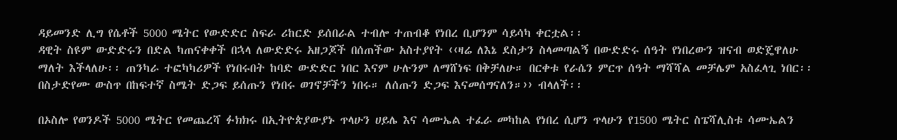ዳይመንድ ሊግ የሴቶች 5000 ሜትር የውድድር ስፍራ ሪከርድ ይሰበራል ተብሎ ተጠብቆ የነበረ ቢሆንም ሳይሳካ ቀርቷል፡፡
ዳዊት ስዩም ውድድሩን በድል ካጠናቀቀች በኋላ ለውድድሩ አዘጋጆች በሰጠችው አስተያየት ‹‹ዛሬ ለእኔ ደስታን ስላመጣልኝ በውድድሩ ሰዓት የነበረውን ዝናብ ወድጄዋለሁ ማለት እችላለሁ፡፡ ጠንካራ ተፎካካሪዎች የነበሩበት ከባድ ውድድር ነበር እናም ሁሉንም ለማሸነፍ በቅቻለሁ። በርቀቱ የራሴን ምርጥ ሰዓት ማሻሻል መቻሌም አስፈላጊ ነበር፡፡ በስታድየሙ ውስጥ በከፍተኛ ስሜት ድጋፍ ይሰጡን የነበሩ ወገኖቻችን ነበሩ። ለሰጡን ድጋፍ እናመሰግናለን።›› ብላለች፡፡

በኦስሎ የወንዶች 5000 ሜትር የመጨረሻ ፉክክሩ በኢትዮጵያውያኑ ጥላሁን ሀይሌ እና ሳሙኤል ተፈራ መካከል የነበረ ሲሆን ጥላሁን የ1500 ሜትር ስፔሻሊስቱ ሳሙኤልን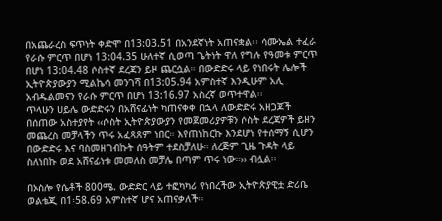በአጨራረስ ፍጥነት ቀድሞ በ13:03.51 በአንደኛነት አጠናቋል፡፡ ሳሙኤል ተፈራ የራሱ ምርጥ በሆነ 13:04.35 ሁለተኛ ሲወጣ ጌትነት ዋለ የግሉ የዓመቱ ምርጥ በሆነ 13:04.48 ሶስተኛ ደረጃን ይዞ ጨርሷል። በውድድሩ ላይ የነበሩት ሌሎች ኢትዮጵያውያን ሚልኬሳ መንገሻ በ13:05.94 አምስተኛ እንዲሁም አሊ አብዱልመናን የራሱ ምርጥ በሆነ 13:16.97 አስረኛ ወጥተዋል፡፡
ጥላሁን ሀይሌ ውድድሩን በአሸናፊነት ካጠናቀቀ በኋላ ለውድድሩ አዘጋጆች በሰጠው አስተያየት ‹‹ሶስት ኢትዮጵያውያን የመጀመሪያዎቹን ሶስት ደረጃዎች ይዘን መጨረስ መቻላችን ጥሩ አፈጻጸም ነበር። እየጠነከርኩ እንደሆነ የተሰማኝ ሲሆን በውድድሩ እና ባስመዘገብኩት ሰዓትም ተደስቻለሁ። ለረጅም ጊዜ ጉዳት ላይ ስለነበኩ ወደ አሸናፊነቱ መመለስ መቻሌ በጣም ጥሩ ነው።›› ብሏል፡፡

በኦስሎ የሴቶች 800ሜ. ውድድር ላይ ተፎካካሪ የነበረችው ኢትዮጵያዊቷ ድሪቤ ወልቴጂ በ1፡58.69 አምስተኛ ሆና አጠናቃለች።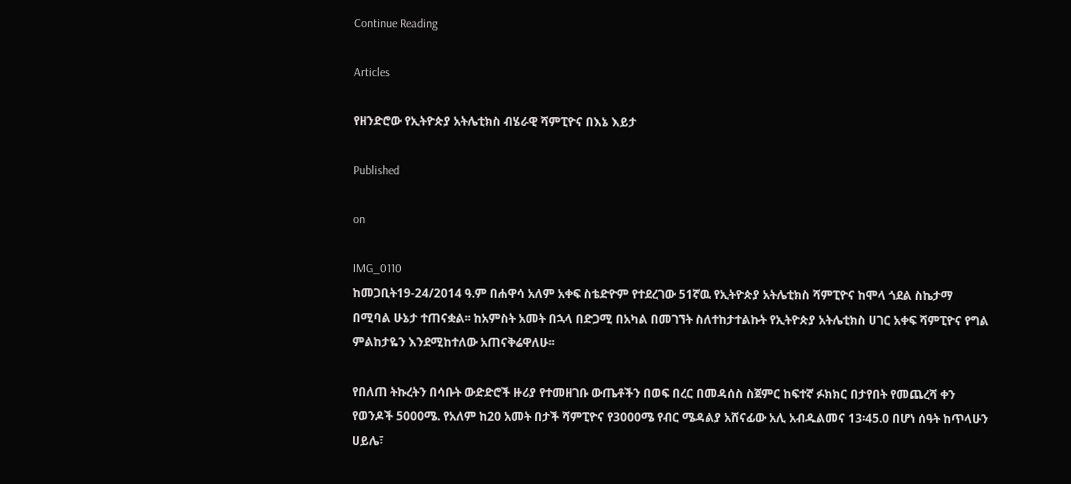Continue Reading

Articles

የዘንድሮው የኢትዮጵያ አትሌቲክስ ብሄራዊ ሻምፒዮና በእኔ እይታ

Published

on

IMG_0110
ከመጋቢት19-24/2014 ዓ.ም በሐዋሳ አለም አቀፍ ስቴድዮም የተደረገው 51ኛዉ የኢትዮጵያ አትሌቲክስ ሻምፒዮና ከሞላ ጎደል ስኬታማ በሚባል ሁኔታ ተጠናቋል፡፡ ከአምስት አመት በኋላ በድጋሚ በአካል በመገኘት ስለተከታተልኩት የኢትዮጵያ አትሌቲክስ ሀገር አቀፍ ሻምፒዮና የግል ምልከታዬን እንደሚከተለው አጠናቅሬዋለሁ፡፡

የበለጠ ትኩረትን በሳቡት ውድድሮች ዙሪያ የተመዘገቡ ውጤቶችን በወፍ በረር በመዳሰስ ስጀምር ከፍተኛ ፉክክር በታየበት የመጨረሻ ቀን የወንዶች 5000ሜ. የአለም ከ20 አመት በታች ሻምፒዮና የ3000ሜ የብር ሜዳልያ አሸናፊው አሊ አብዱልመና 13፡45.0 በሆነ ሰዓት ከጥላሁን ሀይሌ፣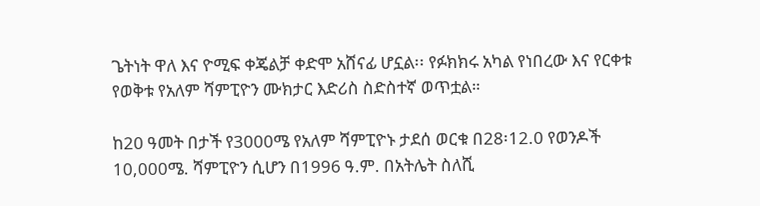ጌትነት ዋለ እና ዮሚፍ ቀጄልቻ ቀድሞ አሸናፊ ሆኗል፡፡ የፉክክሩ አካል የነበረው እና የርቀቱ የወቅቱ የአለም ሻምፒዮን ሙክታር እድሪስ ስድስተኛ ወጥቷል።

ከ20 ዓመት በታች የ3000ሜ የአለም ሻምፒዮኑ ታደሰ ወርቁ በ28፡12.0 የወንዶች 10,000ሜ. ሻምፒዮን ሲሆን በ1996 ዓ.ም. በአትሌት ስለሺ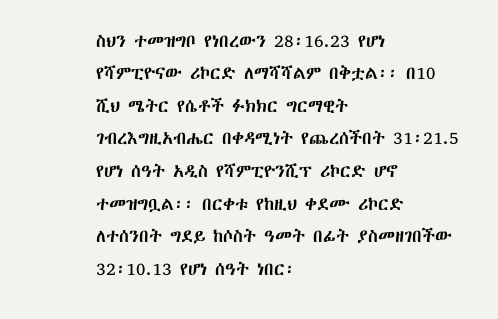ስህን ተመዝግቦ የነበረውን 28፡16.23 የሆነ የሻምፒዮናው ሪኮርድ ለማሻሻልም በቅቷል፡፡ በ10 ሺህ ሜትር የሴቶች ፉክክር ግርማዊት ገብረእግዚአብሔር በቀዳሚነት የጨረሰችበት 31፡21.5 የሆነ ሰዓት አዲስ የሻምፒዮንሺፕ ሪኮርድ ሆኖ ተመዝግቧል፡፡ በርቀቱ የከዚህ ቀደሙ ሪኮርድ  ለተሰንበት ግደይ ከሶስት ዓመት በፊት ያስመዘገበችው 32፡10.13 የሆነ ሰዓት ነበር፡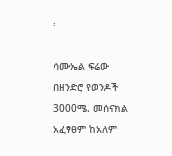፡

ሳሙኤል ፍሬው በዘንድሮ የወንዶች 3000ሜ. መሰናክል አፈፃፀም ከአለም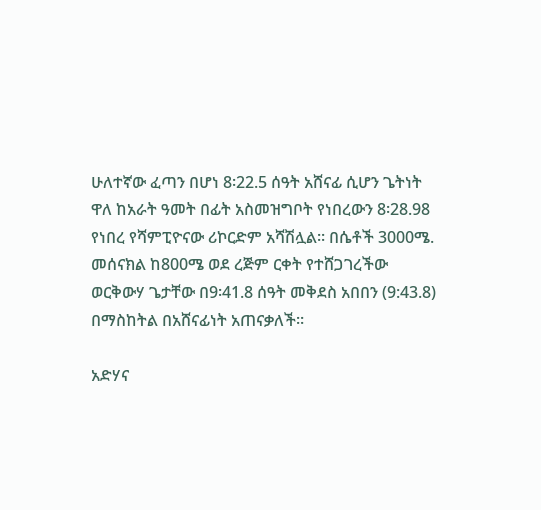ሁለተኛው ፈጣን በሆነ 8፡22.5 ሰዓት አሸናፊ ሲሆን ጌትነት ዋለ ከአራት ዓመት በፊት አስመዝግቦት የነበረውን 8፡28.98 የነበረ የሻምፒዮናው ሪኮርድም አሻሽሏል፡፡ በሴቶች 3000ሜ. መሰናክል ከ800ሜ ወደ ረጅም ርቀት የተሸጋገረችው ወርቅውሃ ጌታቸው በ9፡41.8 ሰዓት መቅደስ አበበን (9:43.8) በማስከትል በአሸናፊነት አጠናቃለች።

አድሃና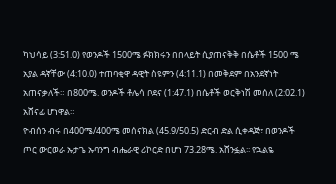ካህሳይ (3:51.0) የወንዶች 1500ሜ ፉክክሩን በበላይት ሲያጠናቅቅ በሴቶች 1500 ሜ አያል ዳኛቸው (4:10.0) ተጠባቂዋ ዳዊት ስዩምን (4:11.1) በመቅደም በአንደኛነት አጠናቃለች። በ800ሜ. ወንዶች ቶሌሳ ቦደና (1:47.1) በሴቶች ወርቅነሽ መሰለ (2:02.1) አሸናፊ ሆነዋል።
ዮብሰን ብሩ በ400ሜ/400ሜ መሰናክል (45.9/50.5) ድርብ ድል ሲቀዳጅ፣ በወንዶች ጦር ውርወራ ኡታጌ ኡባንግ ብሔራዊ ሪኮርድ በሆነ 73.28ሜ. አሸንፏል፡፡ የኋልዬ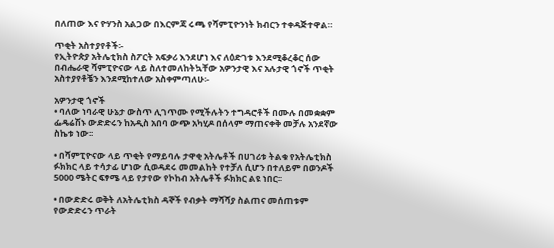በለጠው እና ዮሃንስ አልጋው በእርምጃ ሩጫ የሻምፒዮንነት ክብርን ተቀዳጅተዋል።

ጥቂት አስተያየቶች፡-
የኢትዮጵያ አትሌቲክስ ስፖርት አፍቃሪ እንደሆነ እና ለዕድገቱ እንደሚቆረቆር ሰው በብሔራዊ ሻምፒዮናው ላይ ስለተመለከትኳቸው አዎንታዊ እና አሉታዊ ጎኖች ጥቂት አስተያየቶቼን እንደሚከተለው አስቀምጣለሁ፡-

አዎንታዊ ጎኖች
• ባለው ነባራዊ ሁኔታ ውስጥ ሊገጥሙ የሚችሉትን ተግዳሮቶች በሙሉ በመቋቋም ፌዴሬሽኑ ውድድሩን ከአዲስ አበባ ውጭ አካሂዶ በሰላም ማጠናቀቅ መቻሉ አንደኛው ስኬቱ ነው፡፡

• በሻምፒዮናው ላይ ጥቂት የማይባሉ ታዋቂ አትሌቶች በሀገሪቱ ትልቁ የአትሌቲክስ ፉክክር ላይ ተሳታፊ ሆነው ሲወዳደሩ መመልከት የተቻለ ሲሆን በተለይም በወንዶች 5000 ሜትር ፍፃሜ ላይ የታየው የኮከብ አትሌቶች ፉክክር ልዩ ነበር፡፡

• በውድድሩ ወቅት ለአትሌቲክስ ዳኞች የብቃት ማሻሻያ ስልጠና መሰጠቱም የውድድሩን ጥራት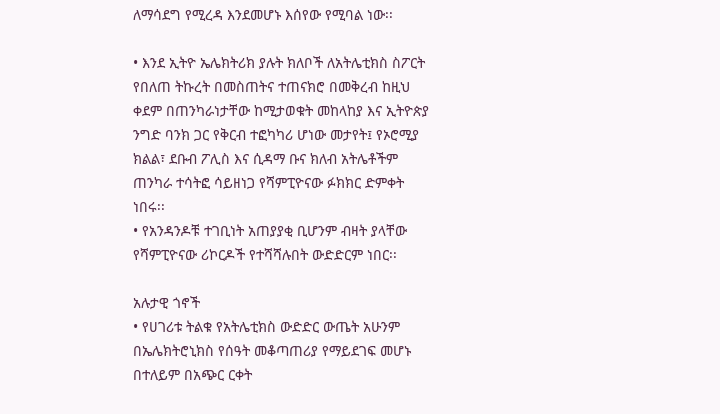ለማሳደግ የሚረዳ እንደመሆኑ እሰየው የሚባል ነው፡፡

• እንደ ኢትዮ ኤሌክትሪክ ያሉት ክለቦች ለአትሌቲክስ ስፖርት የበለጠ ትኩረት በመስጠትና ተጠናክሮ በመቅረብ ከዚህ ቀደም በጠንካራነታቸው ከሚታወቁት መከላከያ እና ኢትዮጵያ ንግድ ባንክ ጋር የቅርብ ተፎካካሪ ሆነው መታየት፤ የኦሮሚያ ክልል፣ ደቡብ ፖሊስ እና ሲዳማ ቡና ክለብ አትሌቶችም ጠንካራ ተሳትፎ ሳይዘነጋ የሻምፒዮናው ፉክክር ድምቀት ነበሩ፡፡
• የአንዳንዶቹ ተገቢነት አጠያያቂ ቢሆንም ብዛት ያላቸው የሻምፒዮናው ሪኮርዶች የተሻሻሉበት ውድድርም ነበር፡፡

አሉታዊ ጎኖች
• የሀገሪቱ ትልቁ የአትሌቲክስ ውድድር ውጤት አሁንም በኤሌክትሮኒክስ የሰዓት መቆጣጠሪያ የማይደገፍ መሆኑ በተለይም በአጭር ርቀት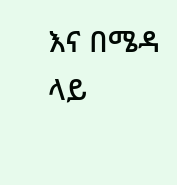እና በሜዳ ላይ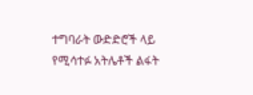ተግባራት ውድድሮች ላይ የሚሳተፉ አትሌቶች ልፋት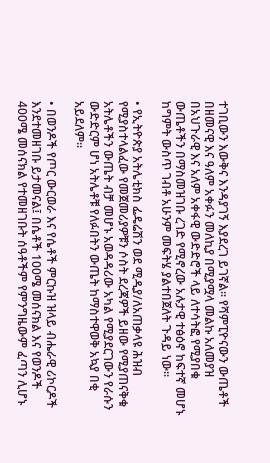ተገቢውን እውቅና እንዳያገኝ እያደረገ ይገኛል፡፡ የሻምፒዮናውን ውጤቶች በዘመናዊ እና ዓለም አቀፉን መለኪያ በሚያሟላ መልኩ አለመያዝ በአህጉራዊ እና አለም አቀፋዊ ውድድሮች ላይ ለተሳትፎ የሚያበቁ ውጤቶችን በማስመዝገቡ ረገድ የሚኖረው አሉታዊ ተፅዕኖ ከፍተኛ መሆኑ ከግምት ውስጥ ገብቶ አሁንም መፍትሄ ያልተበጀለት ጉዳይ ነው፡፡

• የኢትዮጵያ አትሌቲክስ ፌዴሬሽን ወደ ሚዲያ/ለአጠቃላዩ ሕዝብ የሚያስተላልፈው የመጀመሪያዎቹን ሶስት ደረጃዎች ይዘው የሚያጠናቅቁ አትሌቶችን ውጤት ብቻ መሆኑ አወዳዳሪው አካል የሚያደርገውን የራሱን ውድድርም ሆነ አትሌቶቹ የለፉበትን ውጤት ከማስተዋወቅ አኳያ በቂ አይደለም፡፡

• በወንዶች የጦር ውርወራ እና የሴቶች ምርኩዝ ዝላይ ብሔራዊ ሪኮርዶች እንደተመዘገቡ ይታመናል፤ በሴቶች 100ሜ መሰናክል እና የወንዶች 400ሜ መሰናክል የተመዘገቡት ሰዓቶችም የምንግዜውም ፈጣን ሊሆኑ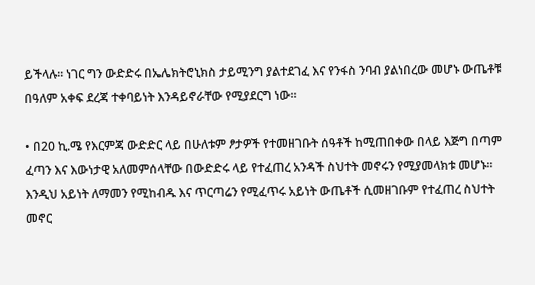ይችላሉ፡፡ ነገር ግን ውድድሩ በኤሌክትሮኒክስ ታይሚንግ ያልተደገፈ እና የንፋስ ንባብ ያልነበረው መሆኑ ውጤቶቹ በዓለም አቀፍ ደረጃ ተቀባይነት እንዳይኖራቸው የሚያደርግ ነው።

• በ20 ኪ.ሜ የእርምጃ ውድድር ላይ በሁለቱም ፆታዎች የተመዘገቡት ሰዓቶች ከሚጠበቀው በላይ እጅግ በጣም ፈጣን እና እውነታዊ አለመምሰላቸው በውድድሩ ላይ የተፈጠረ አንዳች ስህተት መኖሩን የሚያመላክቱ መሆኑ፡፡ እንዲህ አይነት ለማመን የሚከብዱ እና ጥርጣሬን የሚፈጥሩ አይነት ውጤቶች ሲመዘገቡም የተፈጠረ ስህተት መኖር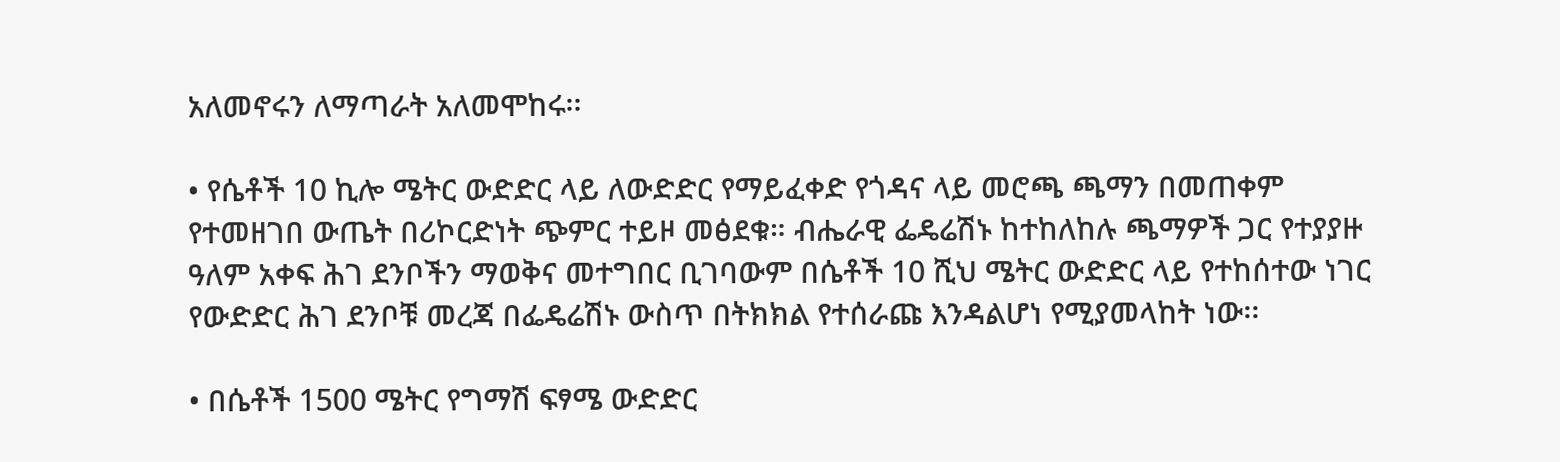አለመኖሩን ለማጣራት አለመሞከሩ፡፡

• የሴቶች 10 ኪሎ ሜትር ውድድር ላይ ለውድድር የማይፈቀድ የጎዳና ላይ መሮጫ ጫማን በመጠቀም የተመዘገበ ውጤት በሪኮርድነት ጭምር ተይዞ መፅደቁ። ብሔራዊ ፌዴሬሽኑ ከተከለከሉ ጫማዎች ጋር የተያያዙ ዓለም አቀፍ ሕገ ደንቦችን ማወቅና መተግበር ቢገባውም በሴቶች 10 ሺህ ሜትር ውድድር ላይ የተከሰተው ነገር የውድድር ሕገ ደንቦቹ መረጃ በፌዴሬሽኑ ውስጥ በትክክል የተሰራጩ እንዳልሆነ የሚያመላከት ነው፡፡

• በሴቶች 1500 ሜትር የግማሽ ፍፃሜ ውድድር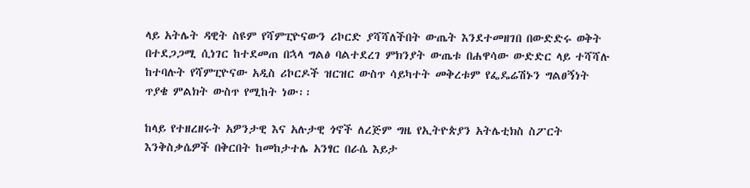ላይ አትሌት ዳዊት ስዩም የሻምፒዮናውን ሪኮርድ ያሻሻለችበት ውጤት እንደተመዘገበ በውድድሩ ወቅት በተደጋጋሚ ሲነገር ከተደመጠ በኋላ ግልፅ ባልተደረገ ምክንያት ውጤቱ በሐዋሳው ውድድር ላይ ተሻሻሉ ከተባሉት የሻምፒዮናው አዲስ ሪኮርዶች ዝርዝር ውስጥ ሳይካተት መቅረቱም የፌዴሬሽኑን ግልፀኝነት ጥያቄ ምልክት ውስጥ የሚከት ነው፡፡

ከላይ የተዘረዘሩት አዎንታዊ እና አሉታዊ ጎኖች ለረጅም ግዜ የኢትዮጵያን አትሌቲክስ ስፖርት እንቅስቃሴዎች በቅርበት ከመከታተሌ አንፃር በራሴ እይታ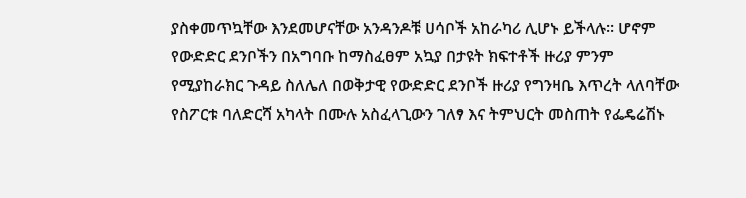ያስቀመጥኳቸው እንደመሆናቸው አንዳንዶቹ ሀሳቦች አከራካሪ ሊሆኑ ይችላሉ፡፡ ሆኖም የውድድር ደንቦችን በአግባቡ ከማስፈፀም አኳያ በታዩት ክፍተቶች ዙሪያ ምንም የሚያከራክር ጉዳይ ስለሌለ በወቅታዊ የውድድር ደንቦች ዙሪያ የግንዛቤ እጥረት ላለባቸው የስፖርቱ ባለድርሻ አካላት በሙሉ አስፈላጊውን ገለፃ እና ትምህርት መስጠት የፌዴሬሽኑ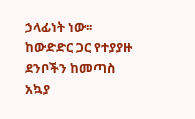ኃላፊነት ነው፡፡ ከውድድር ጋር የተያያዙ ደንቦችን ከመጣስ አኳያ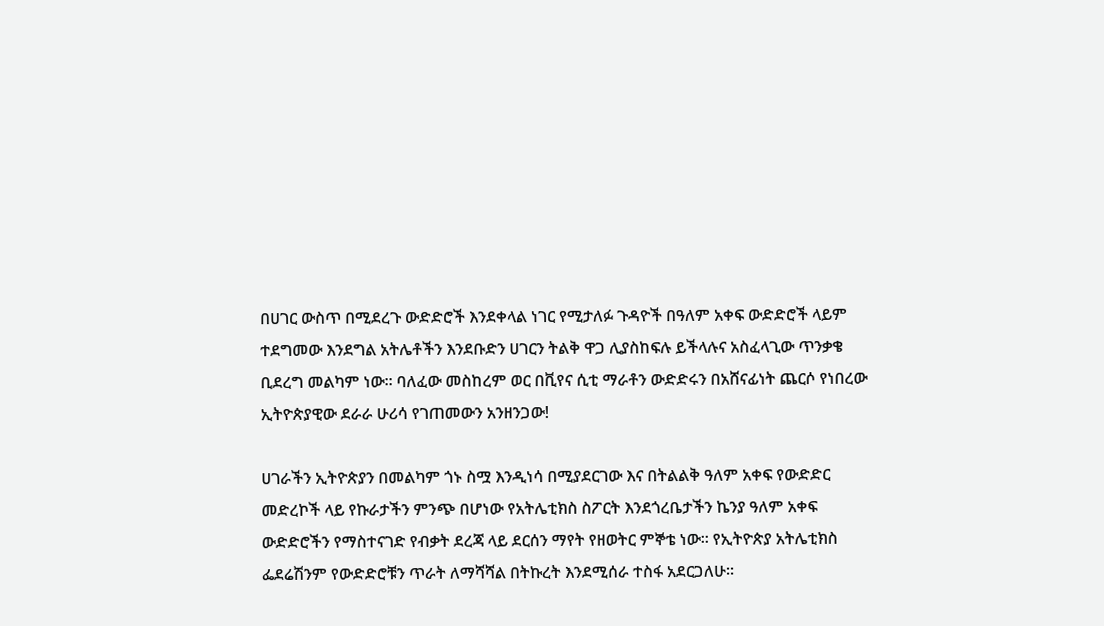በሀገር ውስጥ በሚደረጉ ውድድሮች እንደቀላል ነገር የሚታለፉ ጉዳዮች በዓለም አቀፍ ውድድሮች ላይም ተደግመው እንደግል አትሌቶችን እንደቡድን ሀገርን ትልቅ ዋጋ ሊያስከፍሉ ይችላሉና አስፈላጊው ጥንቃቄ ቢደረግ መልካም ነው፡፡ ባለፈው መስከረም ወር በቪየና ሲቲ ማራቶን ውድድሩን በአሸናፊነት ጨርሶ የነበረው ኢትዮጵያዊው ደራራ ሁሪሳ የገጠመውን አንዘንጋው!

ሀገራችን ኢትዮጵያን በመልካም ጎኑ ስሟ እንዲነሳ በሚያደርገው እና በትልልቅ ዓለም አቀፍ የውድድር መድረኮች ላይ የኩራታችን ምንጭ በሆነው የአትሌቲክስ ስፖርት እንደጎረቤታችን ኬንያ ዓለም አቀፍ ውድድሮችን የማስተናገድ የብቃት ደረጃ ላይ ደርሰን ማየት የዘወትር ምኞቴ ነው፡፡ የኢትዮጵያ አትሌቲክስ ፌደሬሽንም የውድድሮቹን ጥራት ለማሻሻል በትኩረት እንደሚሰራ ተስፋ አደርጋለሁ።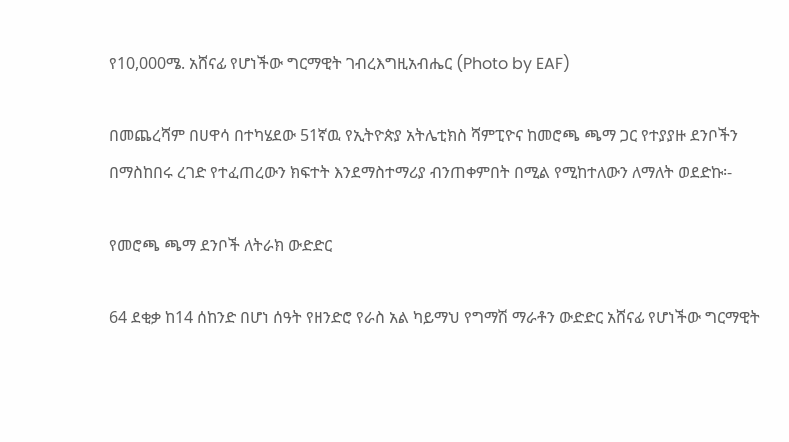የ10,000ሜ. አሸናፊ የሆነችው ግርማዊት ገብረእግዚአብሔር (Photo by EAF)

በመጨረሻም በሀዋሳ በተካሄደው 51ኛዉ የኢትዮጵያ አትሌቲክስ ሻምፒዮና ከመሮጫ ጫማ ጋር የተያያዙ ደንቦችን በማስከበሩ ረገድ የተፈጠረውን ክፍተት እንደማስተማሪያ ብንጠቀምበት በሚል የሚከተለውን ለማለት ወደድኩ፡-

የመሮጫ ጫማ ደንቦች ለትራክ ውድድር

64 ደቂቃ ከ14 ሰከንድ በሆነ ሰዓት የዘንድሮ የራስ አል ካይማህ የግማሽ ማራቶን ውድድር አሸናፊ የሆነችው ግርማዊት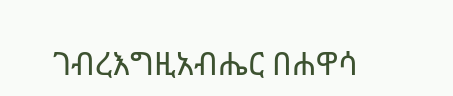ገብረእግዚአብሔር በሐዋሳ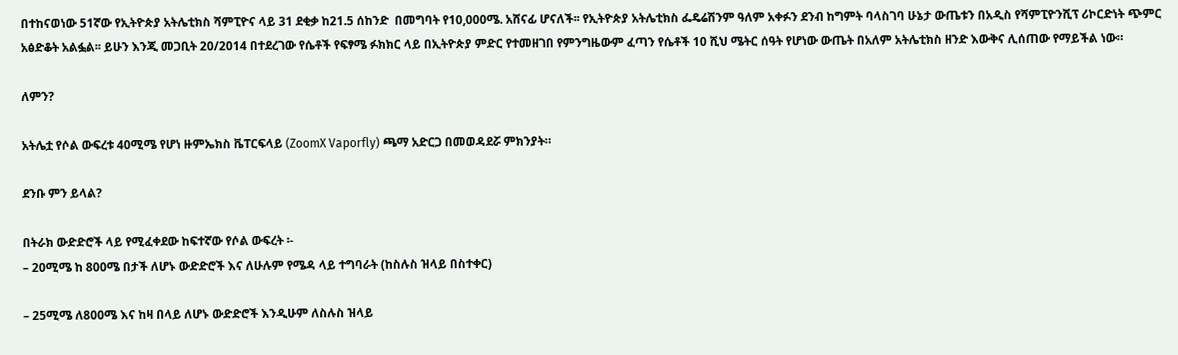በተከናወነው 51ኛው የኢትዮጵያ አትሌቲክስ ሻምፒዮና ላይ 31 ደቂቃ ከ21.5 ሰከንድ  በመግባት የ10,000ሜ. አሸናፊ ሆናለች፡፡ የኢትዮጵያ አትሌቲክስ ፌዴሬሽንም ዓለም አቀፉን ደንብ ከግምት ባላስገባ ሁኔታ ውጤቱን በአዲስ የሻምፒዮንሺፕ ሪኮርድነት ጭምር አፅድቆት አልፏል፡፡ ይሁን እንጂ መጋቢት 20/2014 በተደረገው የሴቶች የፍፃሜ ፉክክር ላይ በኢትዮጵያ ምድር የተመዘገበ የምንግዜውም ፈጣን የሴቶች 10 ሺህ ሜትር ሰዓት የሆነው ውጤት በአለም አትሌቲክስ ዘንድ እውቅና ሊሰጠው የማይችል ነው።

ለምን?

አትሌቷ የሶል ውፍረቱ 40ሚሜ የሆነ ዙምኤክስ ቬፐርፍላይ (ZoomX Vaporfly) ጫማ አድርጋ በመወዳደሯ ምክንያት።

ደንቡ ምን ይላል?

በትራክ ውድድሮች ላይ የሚፈቀደው ከፍተኛው የሶል ውፍረት ፡-
– 20ሚሜ ከ 800ሜ በታች ለሆኑ ውድድሮች እና ለሁሉም የሜዳ ላይ ተግባራት (ከስሉስ ዝላይ በስተቀር)

– 25ሚሜ ለ800ሜ እና ከዛ በላይ ለሆኑ ውድድሮች እንዲሁም ለስሉስ ዝላይ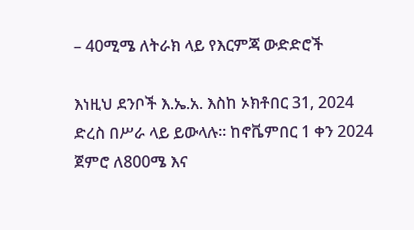– 40ሚሜ ለትራክ ላይ የእርምጃ ውድድሮች

እነዚህ ደንቦች እ.ኤ.አ. እስከ ኦክቶበር 31, 2024 ድረስ በሥራ ላይ ይውላሉ። ከኖቬምበር 1 ቀን 2024 ጀምሮ ለ800ሜ እና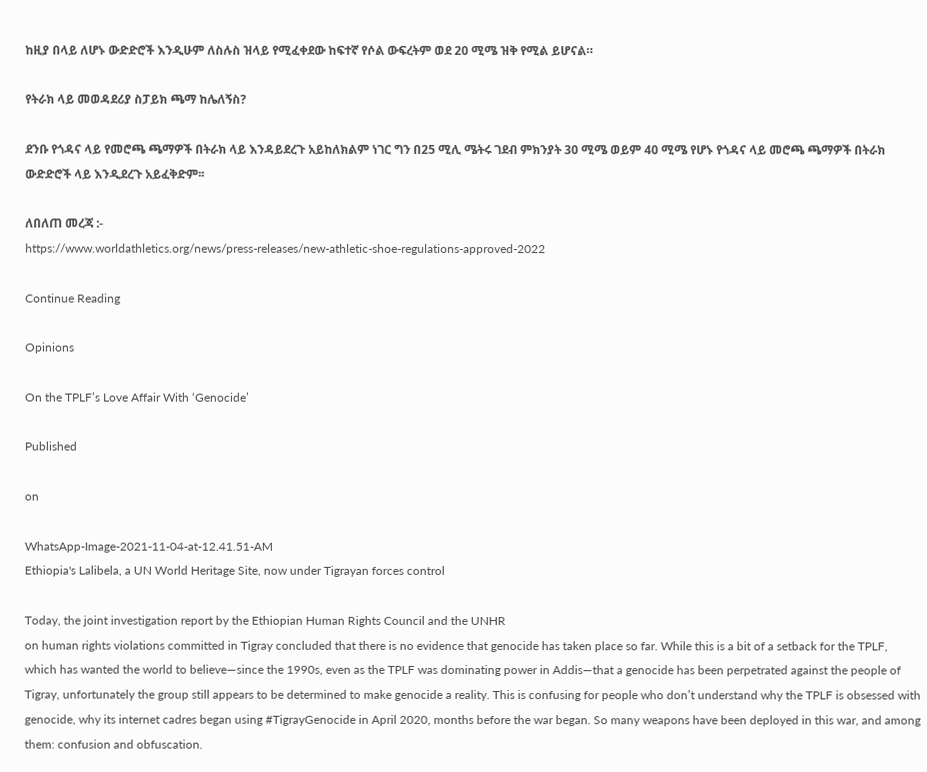ከዚያ በላይ ለሆኑ ውድድሮች እንዲሁም ለስሉስ ዝላይ የሚፈቀደው ከፍተኛ የሶል ውፍረትም ወደ 20 ሚሜ ዝቅ የሚል ይሆናል።

የትራክ ላይ መወዳደሪያ ስፓይክ ጫማ ከሌለኝስ?

ደንቡ የጎዳና ላይ የመሮጫ ጫማዎች በትራክ ላይ እንዳይደረጉ አይከለክልም ነገር ግን በ25 ሚሊ ሜትሩ ገደብ ምክንያት 30 ሚሜ ወይም 40 ሚሜ የሆኑ የጎዳና ላይ መሮጫ ጫማዎች በትራክ ውድድሮች ላይ እንዲደረጉ አይፈቅድም፡፡

ለበለጠ መረጃ :-
https://www.worldathletics.org/news/press-releases/new-athletic-shoe-regulations-approved-2022

Continue Reading

Opinions

On the TPLF’s Love Affair With ‘Genocide’

Published

on

WhatsApp-Image-2021-11-04-at-12.41.51-AM
Ethiopia's Lalibela, a UN World Heritage Site, now under Tigrayan forces control

Today, the joint investigation report by the Ethiopian Human Rights Council and the UNHR
on human rights violations committed in Tigray concluded that there is no evidence that genocide has taken place so far. While this is a bit of a setback for the TPLF, which has wanted the world to believe—since the 1990s, even as the TPLF was dominating power in Addis—that a genocide has been perpetrated against the people of Tigray, unfortunately the group still appears to be determined to make genocide a reality. This is confusing for people who don’t understand why the TPLF is obsessed with genocide, why its internet cadres began using #TigrayGenocide in April 2020, months before the war began. So many weapons have been deployed in this war, and among them: confusion and obfuscation.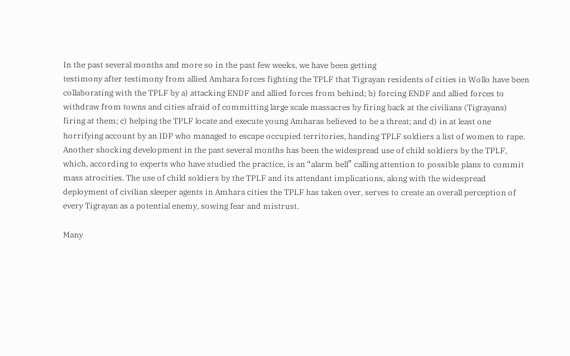In the past several months and more so in the past few weeks, we have been getting
testimony after testimony from allied Amhara forces fighting the TPLF that Tigrayan residents of cities in Wollo have been collaborating with the TPLF by a) attacking ENDF and allied forces from behind; b) forcing ENDF and allied forces to withdraw from towns and cities afraid of committing large scale massacres by firing back at the civilians (Tigrayans) firing at them; c) helping the TPLF locate and execute young Amharas believed to be a threat; and d) in at least one horrifying account by an IDP who managed to escape occupied territories, handing TPLF soldiers a list of women to rape. Another shocking development in the past several months has been the widespread use of child soldiers by the TPLF, which, according to experts who have studied the practice, is an “alarm bell” calling attention to possible plans to commit mass atrocities. The use of child soldiers by the TPLF and its attendant implications, along with the widespread deployment of civilian sleeper agents in Amhara cities the TPLF has taken over, serves to create an overall perception of every Tigrayan as a potential enemy, sowing fear and mistrust.

Many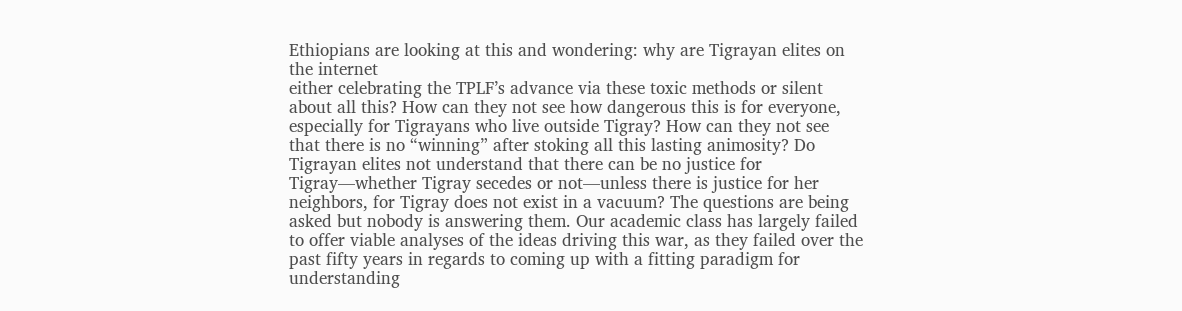Ethiopians are looking at this and wondering: why are Tigrayan elites on the internet
either celebrating the TPLF’s advance via these toxic methods or silent about all this? How can they not see how dangerous this is for everyone, especially for Tigrayans who live outside Tigray? How can they not see that there is no “winning” after stoking all this lasting animosity? Do Tigrayan elites not understand that there can be no justice for Tigray—whether Tigray secedes or not—unless there is justice for her neighbors, for Tigray does not exist in a vacuum? The questions are being asked but nobody is answering them. Our academic class has largely failed to offer viable analyses of the ideas driving this war, as they failed over the past fifty years in regards to coming up with a fitting paradigm for understanding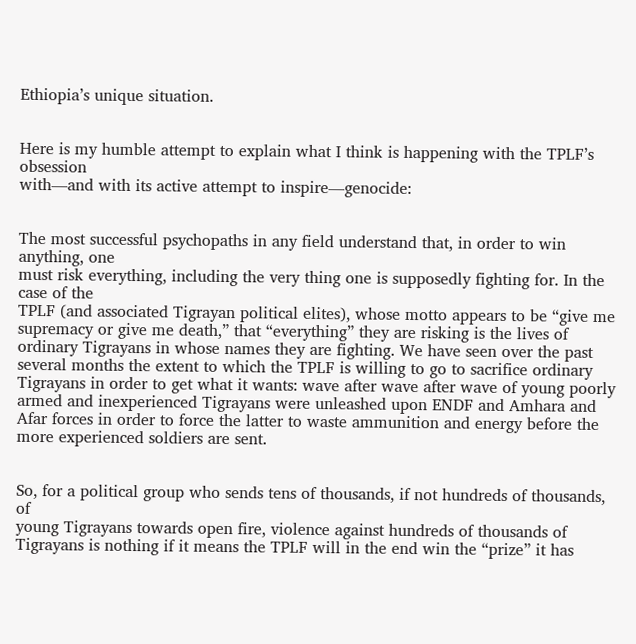Ethiopia’s unique situation.


Here is my humble attempt to explain what I think is happening with the TPLF’s obsession
with—and with its active attempt to inspire—genocide:


The most successful psychopaths in any field understand that, in order to win anything, one
must risk everything, including the very thing one is supposedly fighting for. In the case of the
TPLF (and associated Tigrayan political elites), whose motto appears to be “give me supremacy or give me death,” that “everything” they are risking is the lives of ordinary Tigrayans in whose names they are fighting. We have seen over the past several months the extent to which the TPLF is willing to go to sacrifice ordinary Tigrayans in order to get what it wants: wave after wave after wave of young poorly armed and inexperienced Tigrayans were unleashed upon ENDF and Amhara and Afar forces in order to force the latter to waste ammunition and energy before the more experienced soldiers are sent.


So, for a political group who sends tens of thousands, if not hundreds of thousands, of
young Tigrayans towards open fire, violence against hundreds of thousands of Tigrayans is nothing if it means the TPLF will in the end win the “prize” it has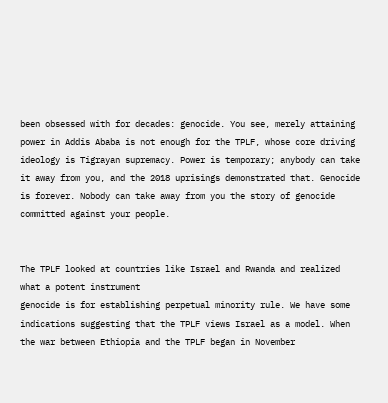been obsessed with for decades: genocide. You see, merely attaining power in Addis Ababa is not enough for the TPLF, whose core driving ideology is Tigrayan supremacy. Power is temporary; anybody can take it away from you, and the 2018 uprisings demonstrated that. Genocide is forever. Nobody can take away from you the story of genocide committed against your people.


The TPLF looked at countries like Israel and Rwanda and realized what a potent instrument
genocide is for establishing perpetual minority rule. We have some indications suggesting that the TPLF views Israel as a model. When the war between Ethiopia and the TPLF began in November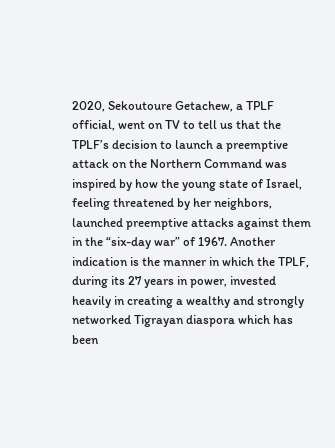2020, Sekoutoure Getachew, a TPLF official, went on TV to tell us that the TPLF’s decision to launch a preemptive attack on the Northern Command was inspired by how the young state of Israel, feeling threatened by her neighbors, launched preemptive attacks against them in the “six-day war” of 1967. Another indication is the manner in which the TPLF, during its 27 years in power, invested heavily in creating a wealthy and strongly networked Tigrayan diaspora which has been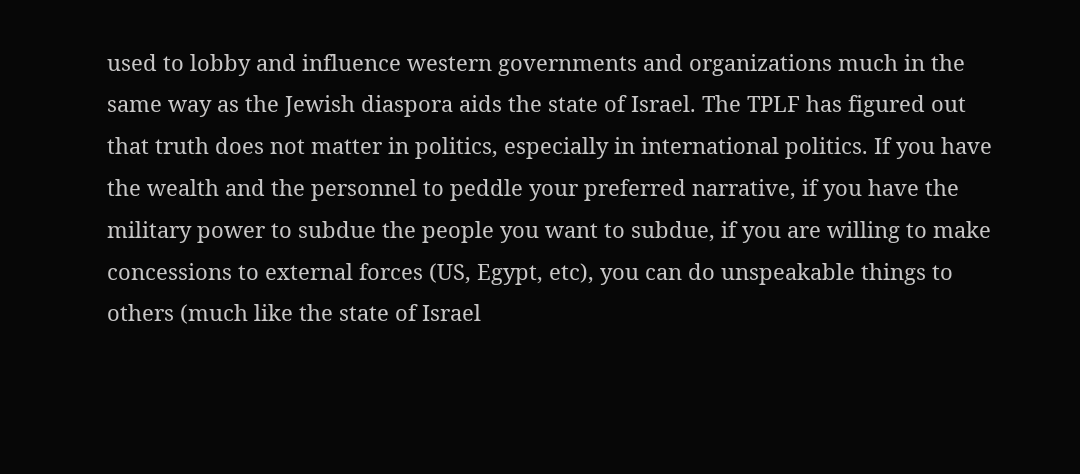used to lobby and influence western governments and organizations much in the same way as the Jewish diaspora aids the state of Israel. The TPLF has figured out that truth does not matter in politics, especially in international politics. If you have the wealth and the personnel to peddle your preferred narrative, if you have the military power to subdue the people you want to subdue, if you are willing to make concessions to external forces (US, Egypt, etc), you can do unspeakable things to others (much like the state of Israel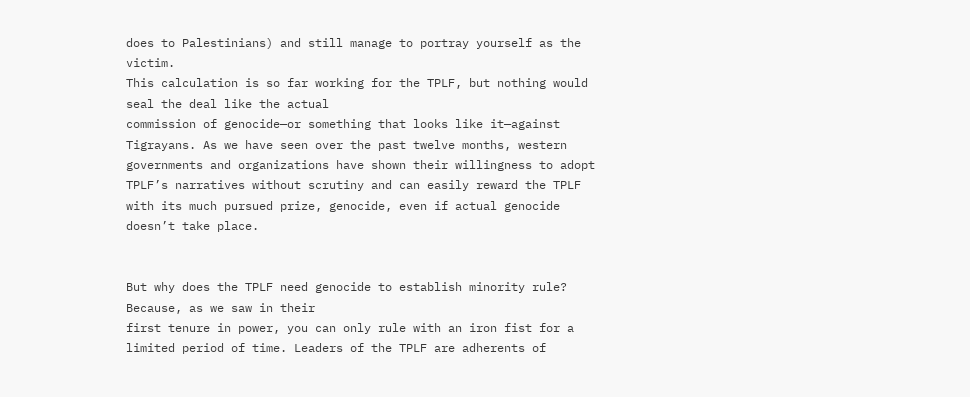does to Palestinians) and still manage to portray yourself as the victim.
This calculation is so far working for the TPLF, but nothing would seal the deal like the actual
commission of genocide—or something that looks like it—against Tigrayans. As we have seen over the past twelve months, western governments and organizations have shown their willingness to adopt TPLF’s narratives without scrutiny and can easily reward the TPLF with its much pursued prize, genocide, even if actual genocide doesn’t take place.


But why does the TPLF need genocide to establish minority rule? Because, as we saw in their
first tenure in power, you can only rule with an iron fist for a limited period of time. Leaders of the TPLF are adherents of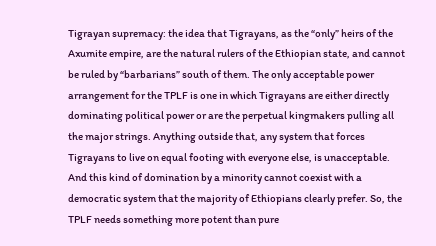Tigrayan supremacy: the idea that Tigrayans, as the “only” heirs of the Axumite empire, are the natural rulers of the Ethiopian state, and cannot be ruled by “barbarians” south of them. The only acceptable power arrangement for the TPLF is one in which Tigrayans are either directly dominating political power or are the perpetual kingmakers pulling all the major strings. Anything outside that, any system that forces Tigrayans to live on equal footing with everyone else, is unacceptable. And this kind of domination by a minority cannot coexist with a democratic system that the majority of Ethiopians clearly prefer. So, the TPLF needs something more potent than pure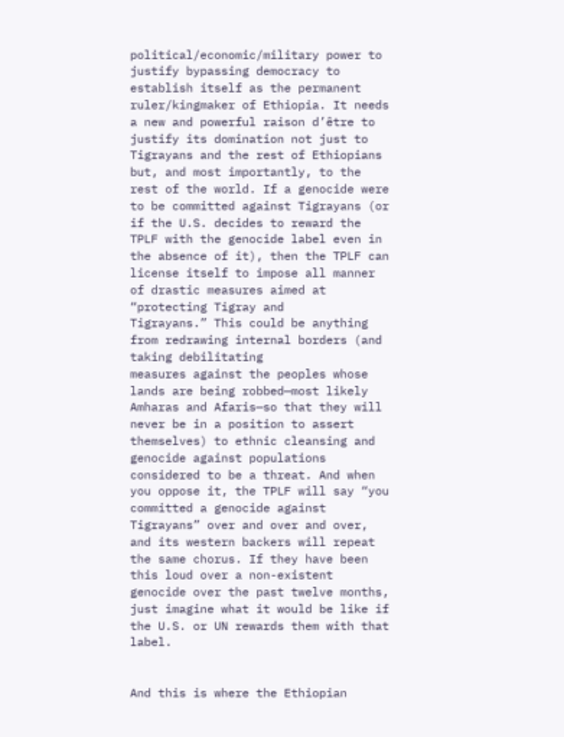political/economic/military power to justify bypassing democracy to establish itself as the permanent ruler/kingmaker of Ethiopia. It needs a new and powerful raison d’être to justify its domination not just to Tigrayans and the rest of Ethiopians but, and most importantly, to the rest of the world. If a genocide were to be committed against Tigrayans (or if the U.S. decides to reward the TPLF with the genocide label even in the absence of it), then the TPLF can license itself to impose all manner of drastic measures aimed at “protecting Tigray and
Tigrayans.” This could be anything from redrawing internal borders (and taking debilitating
measures against the peoples whose lands are being robbed—most likely Amharas and Afaris—so that they will never be in a position to assert themselves) to ethnic cleansing and genocide against populations considered to be a threat. And when you oppose it, the TPLF will say “you committed a genocide against Tigrayans” over and over and over, and its western backers will repeat the same chorus. If they have been this loud over a non-existent genocide over the past twelve months, just imagine what it would be like if the U.S. or UN rewards them with that label.


And this is where the Ethiopian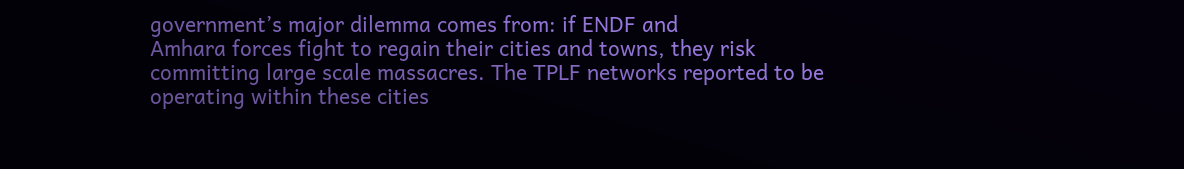government’s major dilemma comes from: if ENDF and
Amhara forces fight to regain their cities and towns, they risk committing large scale massacres. The TPLF networks reported to be operating within these cities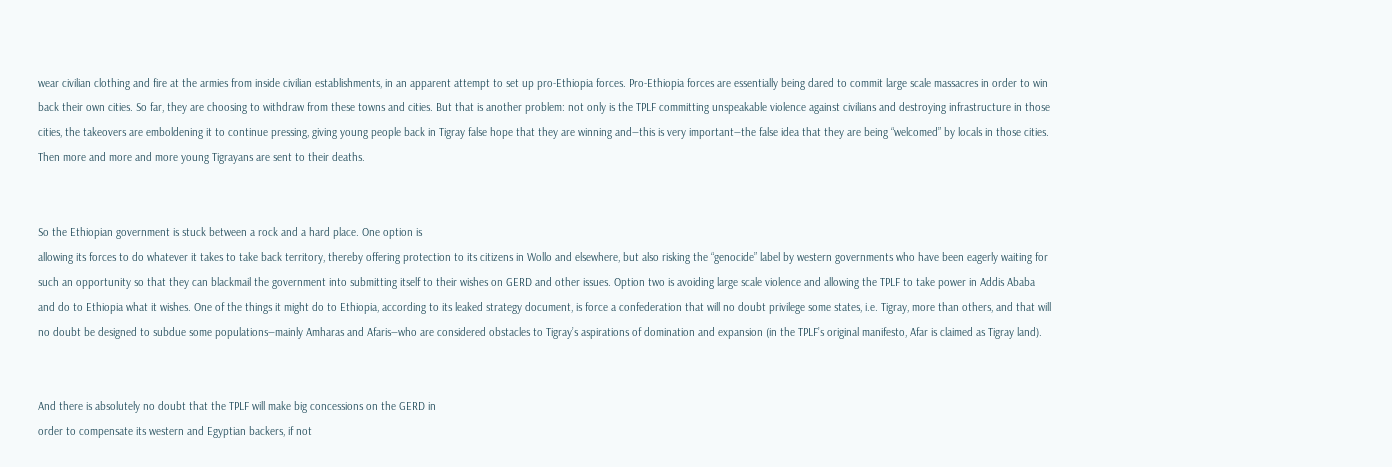wear civilian clothing and fire at the armies from inside civilian establishments, in an apparent attempt to set up pro-Ethiopia forces. Pro-Ethiopia forces are essentially being dared to commit large scale massacres in order to win back their own cities. So far, they are choosing to withdraw from these towns and cities. But that is another problem: not only is the TPLF committing unspeakable violence against civilians and destroying infrastructure in those cities, the takeovers are emboldening it to continue pressing, giving young people back in Tigray false hope that they are winning and—this is very important—the false idea that they are being “welcomed” by locals in those cities. Then more and more and more young Tigrayans are sent to their deaths.


So the Ethiopian government is stuck between a rock and a hard place. One option is
allowing its forces to do whatever it takes to take back territory, thereby offering protection to its citizens in Wollo and elsewhere, but also risking the “genocide” label by western governments who have been eagerly waiting for such an opportunity so that they can blackmail the government into submitting itself to their wishes on GERD and other issues. Option two is avoiding large scale violence and allowing the TPLF to take power in Addis Ababa and do to Ethiopia what it wishes. One of the things it might do to Ethiopia, according to its leaked strategy document, is force a confederation that will no doubt privilege some states, i.e. Tigray, more than others, and that will no doubt be designed to subdue some populations—mainly Amharas and Afaris—who are considered obstacles to Tigray’s aspirations of domination and expansion (in the TPLF’s original manifesto, Afar is claimed as Tigray land).


And there is absolutely no doubt that the TPLF will make big concessions on the GERD in
order to compensate its western and Egyptian backers, if not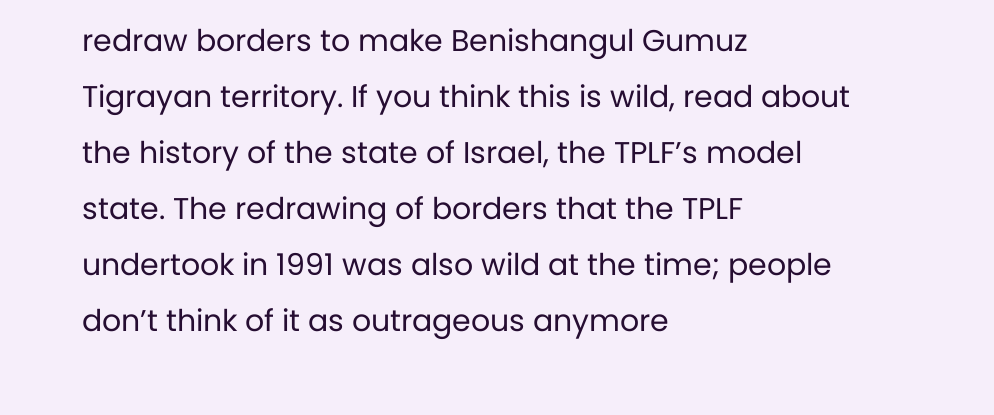redraw borders to make Benishangul Gumuz Tigrayan territory. If you think this is wild, read about the history of the state of Israel, the TPLF’s model state. The redrawing of borders that the TPLF undertook in 1991 was also wild at the time; people don’t think of it as outrageous anymore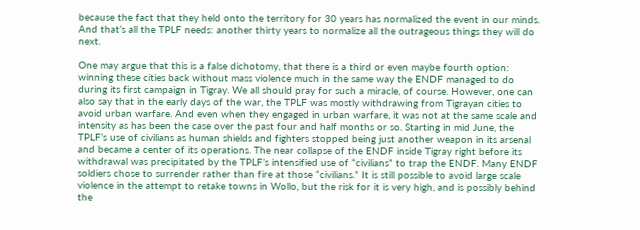because the fact that they held onto the territory for 30 years has normalized the event in our minds. And that’s all the TPLF needs: another thirty years to normalize all the outrageous things they will do next.

One may argue that this is a false dichotomy, that there is a third or even maybe fourth option: winning these cities back without mass violence much in the same way the ENDF managed to do during its first campaign in Tigray. We all should pray for such a miracle, of course. However, one can also say that in the early days of the war, the TPLF was mostly withdrawing from Tigrayan cities to avoid urban warfare. And even when they engaged in urban warfare, it was not at the same scale and intensity as has been the case over the past four and half months or so. Starting in mid June, the TPLF’s use of civilians as human shields and fighters stopped being just another weapon in its arsenal and became a center of its operations. The near collapse of the ENDF inside Tigray right before its withdrawal was precipitated by the TPLF’s intensified use of “civilians” to trap the ENDF. Many ENDF soldiers chose to surrender rather than fire at those “civilians.” It is still possible to avoid large scale violence in the attempt to retake towns in Wollo, but the risk for it is very high, and is possibly behind the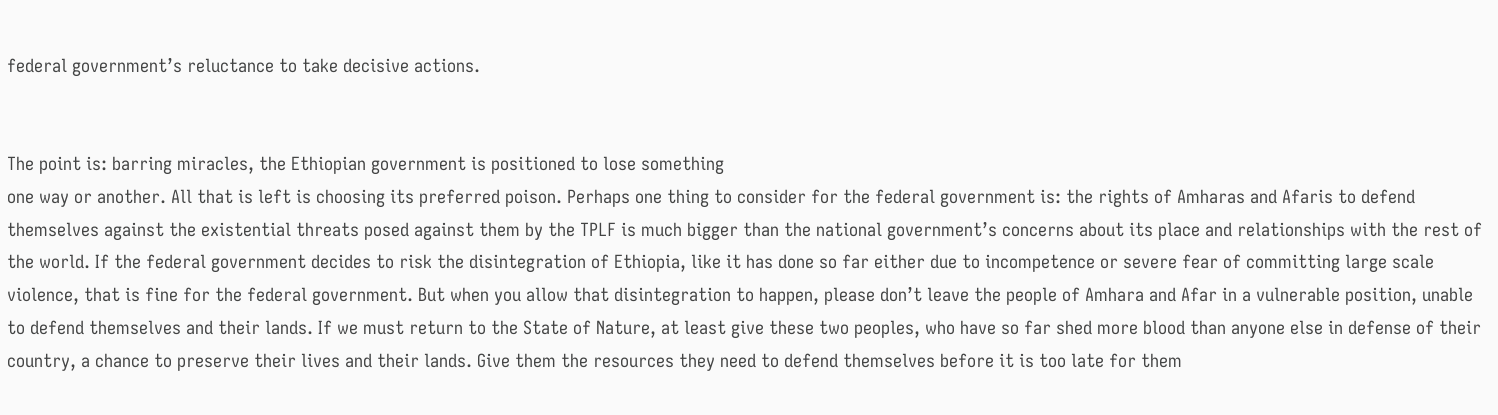federal government’s reluctance to take decisive actions.


The point is: barring miracles, the Ethiopian government is positioned to lose something
one way or another. All that is left is choosing its preferred poison. Perhaps one thing to consider for the federal government is: the rights of Amharas and Afaris to defend themselves against the existential threats posed against them by the TPLF is much bigger than the national government’s concerns about its place and relationships with the rest of the world. If the federal government decides to risk the disintegration of Ethiopia, like it has done so far either due to incompetence or severe fear of committing large scale violence, that is fine for the federal government. But when you allow that disintegration to happen, please don’t leave the people of Amhara and Afar in a vulnerable position, unable to defend themselves and their lands. If we must return to the State of Nature, at least give these two peoples, who have so far shed more blood than anyone else in defense of their country, a chance to preserve their lives and their lands. Give them the resources they need to defend themselves before it is too late for them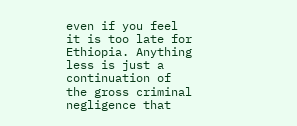even if you feel it is too late for Ethiopia. Anything less is just a continuation of the gross criminal negligence that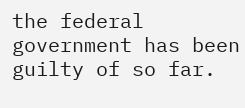the federal government has been guilty of so far.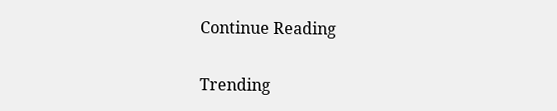Continue Reading

Trending